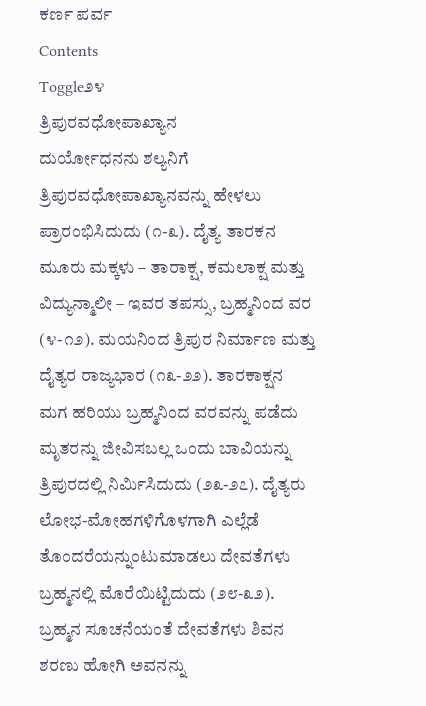ಕರ್ಣ ಪರ್ವ
Contents
Toggle೨೪
ತ್ರಿಪುರವಧೋಪಾಖ್ಯಾನ
ದುರ್ಯೋಧನನು ಶಲ್ಯನಿಗೆ ತ್ರಿಪುರವಧೋಪಾಖ್ಯಾನವನ್ನು ಹೇಳಲು ಪ್ರಾರಂಭಿಸಿದುದು (೧-೩). ದೈತ್ಯ ತಾರಕನ ಮೂರು ಮಕ್ಕಳು – ತಾರಾಕ್ಷ, ಕಮಲಾಕ್ಷ ಮತ್ತು ವಿದ್ಯುನ್ಮಾಲೀ – ಇವರ ತಪಸ್ಸು, ಬ್ರಹ್ಮನಿಂದ ವರ (೪-೧೨). ಮಯನಿಂದ ತ್ರಿಪುರ ನಿರ್ಮಾಣ ಮತ್ತು ದೈತ್ಯರ ರಾಜ್ಯಭಾರ (೧೩-೨೨). ತಾರಕಾಕ್ಷನ ಮಗ ಹರಿಯು ಬ್ರಹ್ಮನಿಂದ ವರವನ್ನು ಪಡೆದು ಮೃತರನ್ನು ಜೀವಿಸಬಲ್ಲ ಒಂದು ಬಾವಿಯನ್ನು ತ್ರಿಪುರದಲ್ಲಿ ನಿರ್ಮಿಸಿದುದು (೨೩-೨೭). ದೈತ್ಯರು ಲೋಭ-ಮೋಹಗಳಿಗೊಳಗಾಗಿ ಎಲ್ಲೆಡೆ ತೊಂದರೆಯನ್ನುಂಟುಮಾಡಲು ದೇವತೆಗಳು ಬ್ರಹ್ಮನಲ್ಲಿ ಮೊರೆಯಿಟ್ಟಿದುದು (೨೮-೩೨). ಬ್ರಹ್ಮನ ಸೂಚನೆಯಂತೆ ದೇವತೆಗಳು ಶಿವನ ಶರಣು ಹೋಗಿ ಅವನನ್ನು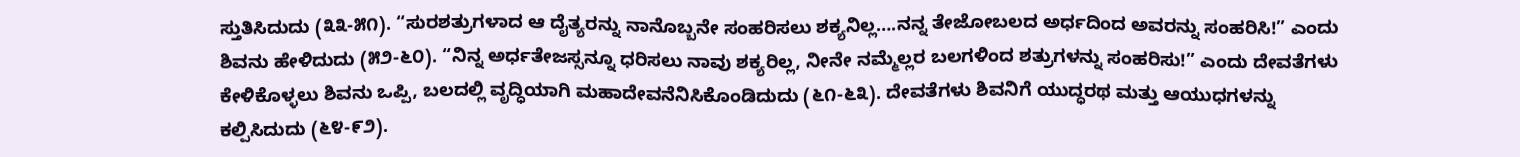ಸ್ತುತಿಸಿದುದು (೩೩-೫೧). “ಸುರಶತ್ರುಗಳಾದ ಆ ದೈತ್ಯರನ್ನು ನಾನೊಬ್ಬನೇ ಸಂಹರಿಸಲು ಶಕ್ಯನಿಲ್ಲ….ನನ್ನ ತೇಜೋಬಲದ ಅರ್ಧದಿಂದ ಅವರನ್ನು ಸಂಹರಿಸಿ!” ಎಂದು ಶಿವನು ಹೇಳಿದುದು (೫೨-೬೦). “ನಿನ್ನ ಅರ್ಧತೇಜಸ್ಸನ್ನೂ ಧರಿಸಲು ನಾವು ಶಕ್ಯರಿಲ್ಲ, ನೀನೇ ನಮ್ಮೆಲ್ಲರ ಬಲಗಳಿಂದ ಶತ್ರುಗಳನ್ನು ಸಂಹರಿಸು!” ಎಂದು ದೇವತೆಗಳು ಕೇಳಿಕೊಳ್ಳಲು ಶಿವನು ಒಪ್ಪಿ, ಬಲದಲ್ಲಿ ವೃದ್ಧಿಯಾಗಿ ಮಹಾದೇವನೆನಿಸಿಕೊಂಡಿದುದು (೬೧-೬೩). ದೇವತೆಗಳು ಶಿವನಿಗೆ ಯುದ್ಧರಥ ಮತ್ತು ಆಯುಧಗಳನ್ನು ಕಲ್ಪಿಸಿದುದು (೬೪-೯೨).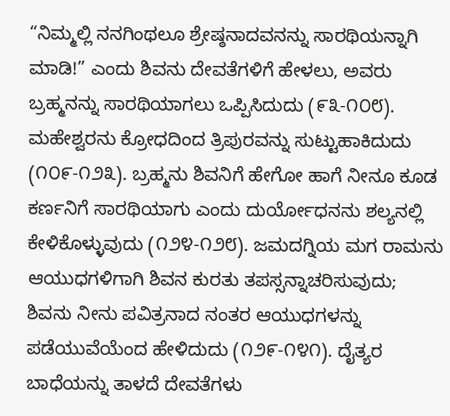“ನಿಮ್ಮಲ್ಲಿ ನನಗಿಂಥಲೂ ಶ್ರೇಷ್ಠನಾದವನನ್ನು ಸಾರಥಿಯನ್ನಾಗಿ ಮಾಡಿ!” ಎಂದು ಶಿವನು ದೇವತೆಗಳಿಗೆ ಹೇಳಲು, ಅವರು ಬ್ರಹ್ಮನನ್ನು ಸಾರಥಿಯಾಗಲು ಒಪ್ಪಿಸಿದುದು (೯೩-೧೦೮). ಮಹೇಶ್ವರನು ಕ್ರೋಧದಿಂದ ತ್ರಿಪುರವನ್ನು ಸುಟ್ಟುಹಾಕಿದುದು (೧೦೯-೧೨೩). ಬ್ರಹ್ಮನು ಶಿವನಿಗೆ ಹೇಗೋ ಹಾಗೆ ನೀನೂ ಕೂಡ ಕರ್ಣನಿಗೆ ಸಾರಥಿಯಾಗು ಎಂದು ದುರ್ಯೋಧನನು ಶಲ್ಯನಲ್ಲಿ ಕೇಳಿಕೊಳ್ಳುವುದು (೧೨೪-೧೨೮). ಜಮದಗ್ನಿಯ ಮಗ ರಾಮನು ಆಯುಧಗಳಿಗಾಗಿ ಶಿವನ ಕುರತು ತಪಸ್ಸನ್ನಾಚರಿಸುವುದು; ಶಿವನು ನೀನು ಪವಿತ್ರನಾದ ನಂತರ ಆಯುಧಗಳನ್ನು ಪಡೆಯುವೆಯೆಂದ ಹೇಳಿದುದು (೧೨೯-೧೪೧). ದೈತ್ಯರ ಬಾಧೆಯನ್ನು ತಾಳದೆ ದೇವತೆಗಳು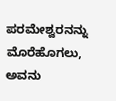ಪರಮೇಶ್ವರನನ್ನು ಮೊರೆಹೊಗಲು, ಅವನು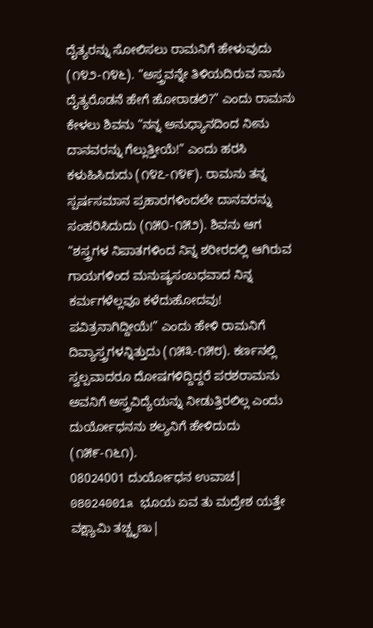ದೈತ್ಯರನ್ನು ಸೋಲಿಸಲು ರಾಮನಿಗೆ ಹೇಳುವುದು (೧೪೨-೧೪೬). “ಅಸ್ತ್ರವನ್ನೇ ತಿಳಿಯದಿರುವ ನಾನು ದೈತ್ಯರೊಡನೆ ಹೇಗೆ ಹೋರಾಡಲಿ?” ಎಂದು ರಾಮನು ಕೇಳಲು ಶಿವನು “ನನ್ನ ಅನುಧ್ಯಾನದಿಂದ ನೀನು ದಾನವರನ್ನು ಗೆಲ್ಲುತ್ತೀಯೆ!” ಎಂದು ಹರಸಿ ಕಳುಹಿಸಿದುದು (೧೪೭-೧೪೯). ರಾಮನು ತನ್ನ ಸ್ಪರ್ಷಸಮಾನ ಪ್ರಹಾರಗಳಿಂದಲೇ ದಾನವರನ್ನು ಸಂಹರಿಸಿದುದು (೧೫೦-೧೫೨). ಶಿವನು ಆಗ “ಶಸ್ತ್ರಗಳ ನಿಪಾತಗಳಿಂದ ನಿನ್ನ ಶರೀರದಲ್ಲಿ ಆಗಿರುವ ಗಾಯಗಳಿಂದ ಮನುಷ್ಯಸಂಬಧವಾದ ನಿನ್ನ ಕರ್ಮಗಳೆಲ್ಲವೂ ಕಳೆದುಹೋದವು! ಪವಿತ್ರನಾಗಿದ್ದೀಯೆ!” ಎಂದು ಹೇಳಿ ರಾಮನಿಗೆ ದಿವ್ಯಾಸ್ತ್ರಗಳನ್ನಿತ್ತುದು (೧೫೩-೧೫೮). ಕರ್ಣನಲ್ಲಿ ಸ್ವಲ್ಪವಾದರೂ ದೋಷಗಳಿದ್ದಿದ್ದರೆ ಪರಶರಾಮನು ಅವನಿಗೆ ಅಸ್ತ್ರವಿದ್ಯೆಯನ್ನು ನೀಡುತ್ತಿರಲಿಲ್ಲ ಎಂದು ದುರ್ಯೋಧನನು ಶಲ್ಯನಿಗೆ ಹೇಳಿದುದು (೧೫೯-೧೬೧).
08024001 ದುರ್ಯೋಧನ ಉವಾಚ|
08024001a ಭೂಯ ಏವ ತು ಮದ್ರೇಶ ಯತ್ತೇ ವಕ್ಷ್ಯಾಮಿ ತಚ್ಚೃಣು|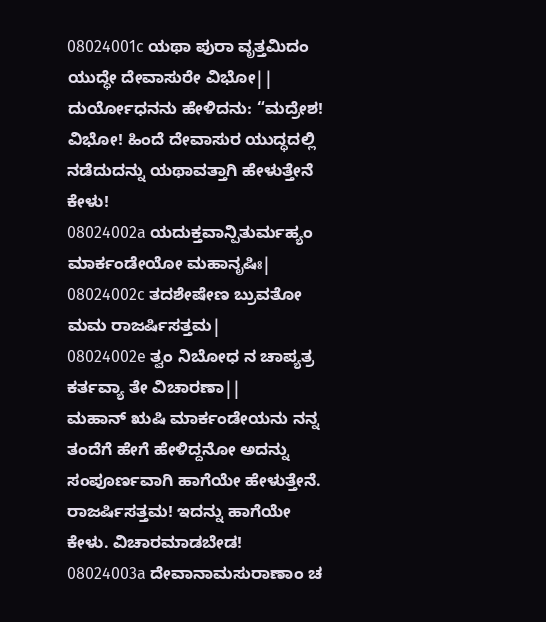08024001c ಯಥಾ ಪುರಾ ವೃತ್ತಮಿದಂ ಯುದ್ಧೇ ದೇವಾಸುರೇ ವಿಭೋ||
ದುರ್ಯೋಧನನು ಹೇಳಿದನು: “ಮದ್ರೇಶ! ವಿಭೋ! ಹಿಂದೆ ದೇವಾಸುರ ಯುದ್ಧದಲ್ಲಿ ನಡೆದುದನ್ನು ಯಥಾವತ್ತಾಗಿ ಹೇಳುತ್ತೇನೆ ಕೇಳು!
08024002a ಯದುಕ್ತವಾನ್ಪಿತುರ್ಮಹ್ಯಂ ಮಾರ್ಕಂಡೇಯೋ ಮಹಾನೃಷಿಃ|
08024002c ತದಶೇಷೇಣ ಬ್ರುವತೋ ಮಮ ರಾಜರ್ಷಿಸತ್ತಮ|
08024002e ತ್ವಂ ನಿಬೋಧ ನ ಚಾಪ್ಯತ್ರ ಕರ್ತವ್ಯಾ ತೇ ವಿಚಾರಣಾ||
ಮಹಾನ್ ಋಷಿ ಮಾರ್ಕಂಡೇಯನು ನನ್ನ ತಂದೆಗೆ ಹೇಗೆ ಹೇಳಿದ್ದನೋ ಅದನ್ನು ಸಂಪೂರ್ಣವಾಗಿ ಹಾಗೆಯೇ ಹೇಳುತ್ತೇನೆ. ರಾಜರ್ಷಿಸತ್ತಮ! ಇದನ್ನು ಹಾಗೆಯೇ ಕೇಳು. ವಿಚಾರಮಾಡಬೇಡ!
08024003a ದೇವಾನಾಮಸುರಾಣಾಂ ಚ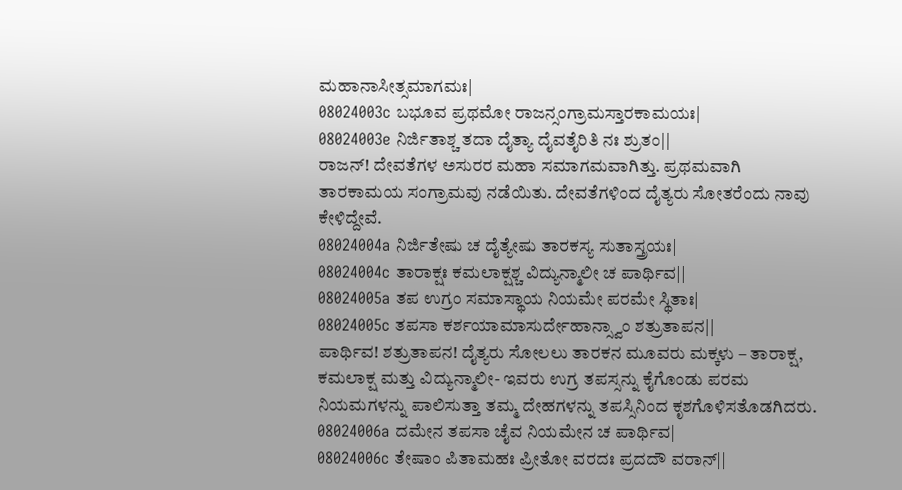ಮಹಾನಾಸೀತ್ಸಮಾಗಮಃ|
08024003c ಬಭೂವ ಪ್ರಥಮೋ ರಾಜನ್ಸಂಗ್ರಾಮಸ್ತಾರಕಾಮಯಃ|
08024003e ನಿರ್ಜಿತಾಶ್ಚ ತದಾ ದೈತ್ಯಾ ದೈವತೈರಿತಿ ನಃ ಶ್ರುತಂ||
ರಾಜನ್! ದೇವತೆಗಳ ಅಸುರರ ಮಹಾ ಸಮಾಗಮವಾಗಿತ್ತು. ಪ್ರಥಮವಾಗಿ ತಾರಕಾಮಯ ಸಂಗ್ರಾಮವು ನಡೆಯಿತು. ದೇವತೆಗಳಿಂದ ದೈತ್ಯರು ಸೋತರೆಂದು ನಾವು ಕೇಳಿದ್ದೇವೆ.
08024004a ನಿರ್ಜಿತೇಷು ಚ ದೈತ್ಯೇಷು ತಾರಕಸ್ಯ ಸುತಾಸ್ತ್ರಯಃ|
08024004c ತಾರಾಕ್ಷಃ ಕಮಲಾಕ್ಷಶ್ಚ ವಿದ್ಯುನ್ಮಾಲೀ ಚ ಪಾರ್ಥಿವ||
08024005a ತಪ ಉಗ್ರಂ ಸಮಾಸ್ಥಾಯ ನಿಯಮೇ ಪರಮೇ ಸ್ಥಿತಾಃ|
08024005c ತಪಸಾ ಕರ್ಶಯಾಮಾಸುರ್ದೇಹಾನ್ಸ್ವಾಂ ಶತ್ರುತಾಪನ||
ಪಾರ್ಥಿವ! ಶತ್ರುತಾಪನ! ದೈತ್ಯರು ಸೋಲಲು ತಾರಕನ ಮೂವರು ಮಕ್ಕಳು – ತಾರಾಕ್ಷ, ಕಮಲಾಕ್ಷ ಮತ್ತು ವಿದ್ಯುನ್ಮಾಲೀ- ಇವರು ಉಗ್ರ ತಪಸ್ಸನ್ನು ಕೈಗೊಂಡು ಪರಮ ನಿಯಮಗಳನ್ನು ಪಾಲಿಸುತ್ತಾ ತಮ್ಮ ದೇಹಗಳನ್ನು ತಪಸ್ಸಿನಿಂದ ಕೃಶಗೊಳಿಸತೊಡಗಿದರು.
08024006a ದಮೇನ ತಪಸಾ ಚೈವ ನಿಯಮೇನ ಚ ಪಾರ್ಥಿವ|
08024006c ತೇಷಾಂ ಪಿತಾಮಹಃ ಪ್ರೀತೋ ವರದಃ ಪ್ರದದೌ ವರಾನ್||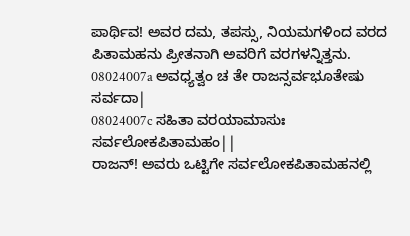ಪಾರ್ಥಿವ! ಅವರ ದಮ, ತಪಸ್ಸು, ನಿಯಮಗಳಿಂದ ವರದ ಪಿತಾಮಹನು ಪ್ರೀತನಾಗಿ ಅವರಿಗೆ ವರಗಳನ್ನಿತ್ತನು.
08024007a ಅವಧ್ಯತ್ವಂ ಚ ತೇ ರಾಜನ್ಸರ್ವಭೂತೇಷು ಸರ್ವದಾ|
08024007c ಸಹಿತಾ ವರಯಾಮಾಸುಃ ಸರ್ವಲೋಕಪಿತಾಮಹಂ||
ರಾಜನ್! ಅವರು ಒಟ್ಟಿಗೇ ಸರ್ವಲೋಕಪಿತಾಮಹನಲ್ಲಿ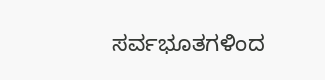ಸರ್ವಭೂತಗಳಿಂದ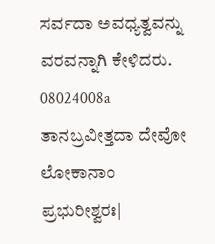ಸರ್ವದಾ ಅವಧ್ಯತ್ವವನ್ನು ವರವನ್ನಾಗಿ ಕೇಳಿದರು.
08024008a ತಾನಬ್ರವೀತ್ತದಾ ದೇವೋ ಲೋಕಾನಾಂ ಪ್ರಭುರೀಶ್ವರಃ|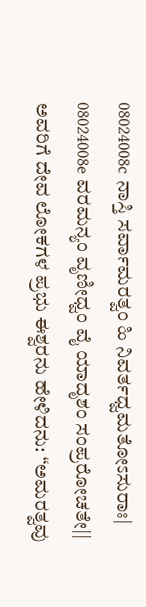08024008c ನಾಸ್ತಿ ಸರ್ವಾಮರತ್ವಂ ಹಿ ನಿವರ್ತಧ್ವಮತೋಽಸುರಾಃ|
08024008e ವರಮನ್ಯಂ ವೃಣೀಧ್ವಂ ವೈ ಯಾದೃಶಂ ಸಂಪ್ರರೋಚತೇ||
ಅವರಿಗೆ ದೇವ ಲೋಕಗಳ ಪ್ರಭು ಈಶ್ವರನು ಹೇಳಿದನು: “ಅಮರತ್ವವು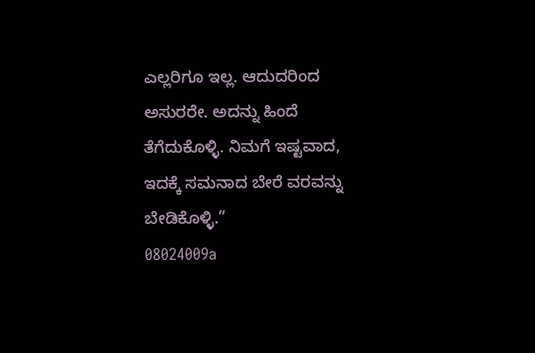ಎಲ್ಲರಿಗೂ ಇಲ್ಲ. ಆದುದರಿಂದ ಅಸುರರೇ. ಅದನ್ನು ಹಿಂದೆ ತೆಗೆದುಕೊಳ್ಳಿ. ನಿಮಗೆ ಇಷ್ಟವಾದ, ಇದಕ್ಕೆ ಸಮನಾದ ಬೇರೆ ವರವನ್ನು ಬೇಡಿಕೊಳ್ಳಿ.”
08024009a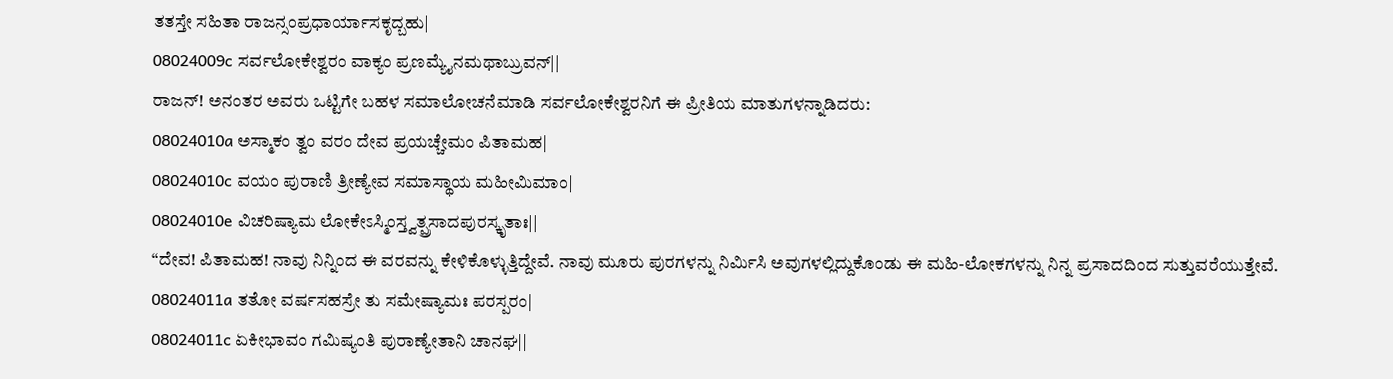ತತಸ್ತೇ ಸಹಿತಾ ರಾಜನ್ಸಂಪ್ರಧಾರ್ಯಾಸಕೃದ್ಬಹು|
08024009c ಸರ್ವಲೋಕೇಶ್ವರಂ ವಾಕ್ಯಂ ಪ್ರಣಮ್ಯೈನಮಥಾಬ್ರುವನ್||
ರಾಜನ್! ಅನಂತರ ಅವರು ಒಟ್ಟಿಗೇ ಬಹಳ ಸಮಾಲೋಚನೆಮಾಡಿ ಸರ್ವಲೋಕೇಶ್ವರನಿಗೆ ಈ ಪ್ರೀತಿಯ ಮಾತುಗಳನ್ನಾಡಿದರು:
08024010a ಅಸ್ಮಾಕಂ ತ್ವಂ ವರಂ ದೇವ ಪ್ರಯಚ್ಚೇಮಂ ಪಿತಾಮಹ|
08024010c ವಯಂ ಪುರಾಣಿ ತ್ರೀಣ್ಯೇವ ಸಮಾಸ್ಥಾಯ ಮಹೀಮಿಮಾಂ|
08024010e ವಿಚರಿಷ್ಯಾಮ ಲೋಕೇಽಸ್ಮಿಂಸ್ತ್ವತ್ಪ್ರಸಾದಪುರಸ್ಕೃತಾಃ||
“ದೇವ! ಪಿತಾಮಹ! ನಾವು ನಿನ್ನಿಂದ ಈ ವರವನ್ನು ಕೇಳಿಕೊಳ್ಳುತ್ತಿದ್ದೇವೆ. ನಾವು ಮೂರು ಪುರಗಳನ್ನು ನಿರ್ಮಿಸಿ ಅವುಗಳಲ್ಲಿದ್ದುಕೊಂಡು ಈ ಮಹಿ-ಲೋಕಗಳನ್ನು ನಿನ್ನ ಪ್ರಸಾದದಿಂದ ಸುತ್ತುವರೆಯುತ್ತೇವೆ.
08024011a ತತೋ ವರ್ಷಸಹಸ್ರೇ ತು ಸಮೇಷ್ಯಾಮಃ ಪರಸ್ಪರಂ|
08024011c ಏಕೀಭಾವಂ ಗಮಿಷ್ಯಂತಿ ಪುರಾಣ್ಯೇತಾನಿ ಚಾನಘ||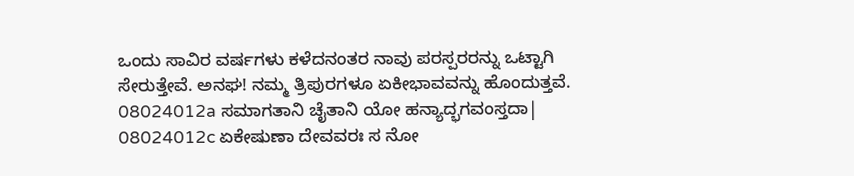ಒಂದು ಸಾವಿರ ವರ್ಷಗಳು ಕಳೆದನಂತರ ನಾವು ಪರಸ್ಪರರನ್ನು ಒಟ್ಟಾಗಿ ಸೇರುತ್ತೇವೆ. ಅನಘ! ನಮ್ಮ ತ್ರಿಪುರಗಳೂ ಏಕೀಭಾವವನ್ನು ಹೊಂದುತ್ತವೆ.
08024012a ಸಮಾಗತಾನಿ ಚೈತಾನಿ ಯೋ ಹನ್ಯಾದ್ಭಗವಂಸ್ತದಾ|
08024012c ಏಕೇಷುಣಾ ದೇವವರಃ ಸ ನೋ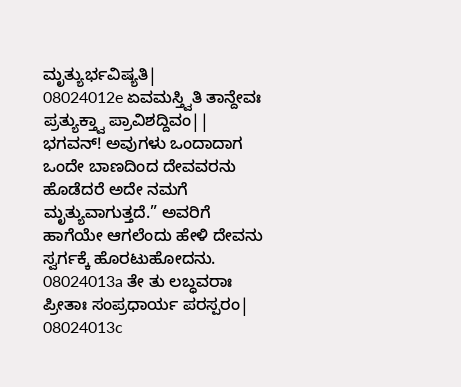ಮೃತ್ಯುರ್ಭವಿಷ್ಯತಿ|
08024012e ಏವಮಸ್ತ್ವಿತಿ ತಾನ್ದೇವಃ ಪ್ರತ್ಯುಕ್ತ್ವಾ ಪ್ರಾವಿಶದ್ದಿವಂ||
ಭಗವನ್! ಅವುಗಳು ಒಂದಾದಾಗ ಒಂದೇ ಬಾಣದಿಂದ ದೇವವರನು ಹೊಡೆದರೆ ಅದೇ ನಮಗೆ ಮೃತ್ಯುವಾಗುತ್ತದೆ.” ಅವರಿಗೆ ಹಾಗೆಯೇ ಆಗಲೆಂದು ಹೇಳಿ ದೇವನು ಸ್ವರ್ಗಕ್ಕೆ ಹೊರಟುಹೋದನು.
08024013a ತೇ ತು ಲಬ್ಧವರಾಃ ಪ್ರೀತಾಃ ಸಂಪ್ರಧಾರ್ಯ ಪರಸ್ಪರಂ|
08024013c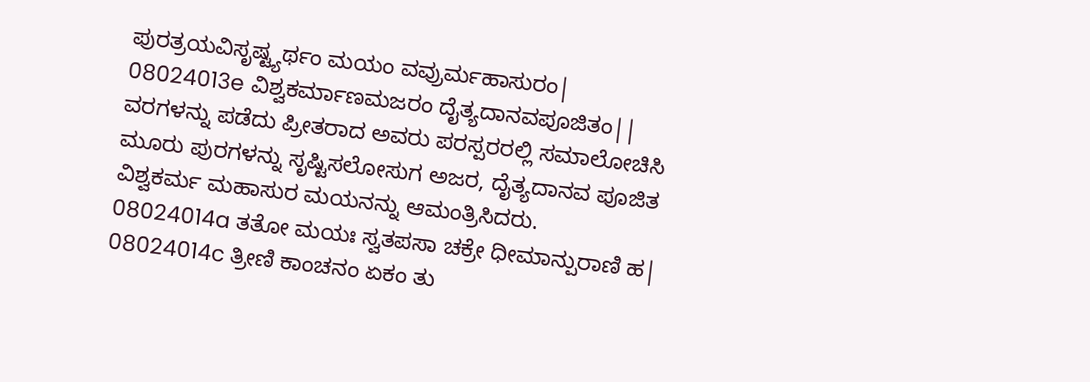ಪುರತ್ರಯವಿಸೃಷ್ಟ್ಯರ್ಥಂ ಮಯಂ ವವ್ರುರ್ಮಹಾಸುರಂ|
08024013e ವಿಶ್ವಕರ್ಮಾಣಮಜರಂ ದೈತ್ಯದಾನವಪೂಜಿತಂ||
ವರಗಳನ್ನು ಪಡೆದು ಪ್ರೀತರಾದ ಅವರು ಪರಸ್ಪರರಲ್ಲಿ ಸಮಾಲೋಚಿಸಿ ಮೂರು ಪುರಗಳನ್ನು ಸೃಷ್ಟಿಸಲೋಸುಗ ಅಜರ, ದೈತ್ಯದಾನವ ಪೂಜಿತ ವಿಶ್ವಕರ್ಮ ಮಹಾಸುರ ಮಯನನ್ನು ಆಮಂತ್ರಿಸಿದರು.
08024014a ತತೋ ಮಯಃ ಸ್ವತಪಸಾ ಚಕ್ರೇ ಧೀಮಾನ್ಪುರಾಣಿ ಹ|
08024014c ತ್ರೀಣಿ ಕಾಂಚನಂ ಏಕಂ ತು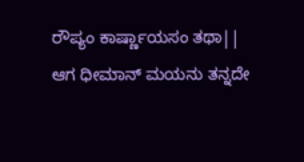ರೌಪ್ಯಂ ಕಾರ್ಷ್ಣಾಯಸಂ ತಥಾ||
ಆಗ ಧೀಮಾನ್ ಮಯನು ತನ್ನದೇ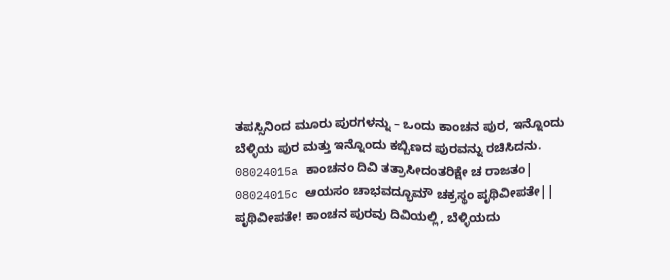ತಪಸ್ಸಿನಿಂದ ಮೂರು ಪುರಗಳನ್ನು – ಒಂದು ಕಾಂಚನ ಪುರ, ಇನ್ನೊಂದು ಬೆಳ್ಳಿಯ ಪುರ ಮತ್ತು ಇನ್ನೊಂದು ಕಬ್ಬಿಣದ ಪುರವನ್ನು ರಚಿಸಿದನು.
08024015a ಕಾಂಚನಂ ದಿವಿ ತತ್ರಾಸೀದಂತರಿಕ್ಷೇ ಚ ರಾಜತಂ|
08024015c ಆಯಸಂ ಚಾಭವದ್ಭೂಮೌ ಚಕ್ರಸ್ಥಂ ಪೃಥಿವೀಪತೇ||
ಪೃಥಿವೀಪತೇ! ಕಾಂಚನ ಪುರವು ದಿವಿಯಲ್ಲಿ, ಬೆಳ್ಳಿಯದು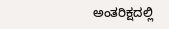ಅಂತರಿಕ್ಷದಲ್ಲಿ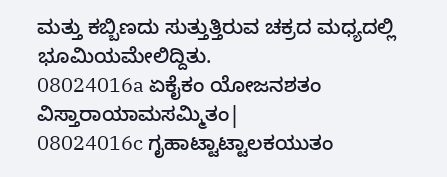ಮತ್ತು ಕಬ್ಬಿಣದು ಸುತ್ತುತ್ತಿರುವ ಚಕ್ರದ ಮಧ್ಯದಲ್ಲಿ ಭೂಮಿಯಮೇಲಿದ್ದಿತು.
08024016a ಏಕೈಕಂ ಯೋಜನಶತಂ ವಿಸ್ತಾರಾಯಾಮಸಮ್ಮಿತಂ|
08024016c ಗೃಹಾಟ್ಟಾಟ್ಟಾಲಕಯುತಂ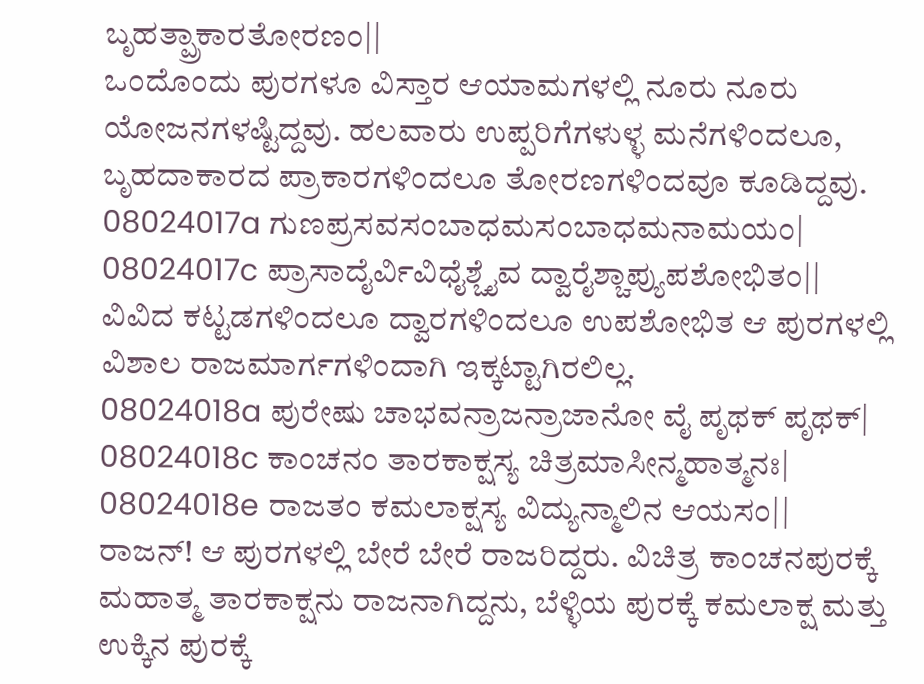ಬೃಹತ್ಪ್ರಾಕಾರತೋರಣಂ||
ಒಂದೊಂದು ಪುರಗಳೂ ವಿಸ್ತಾರ ಆಯಾಮಗಳಲ್ಲಿ ನೂರು ನೂರು ಯೋಜನಗಳಷ್ಟಿದ್ದವು. ಹಲವಾರು ಉಪ್ಪರಿಗೆಗಳುಳ್ಳ ಮನೆಗಳಿಂದಲೂ, ಬೃಹದಾಕಾರದ ಪ್ರಾಕಾರಗಳಿಂದಲೂ ತೋರಣಗಳಿಂದವೂ ಕೂಡಿದ್ದವು.
08024017a ಗುಣಪ್ರಸವಸಂಬಾಧಮಸಂಬಾಧಮನಾಮಯಂ|
08024017c ಪ್ರಾಸಾದೈರ್ವಿವಿಧೈಶ್ಚೈವ ದ್ವಾರೈಶ್ಚಾಪ್ಯುಪಶೋಭಿತಂ||
ವಿವಿದ ಕಟ್ಟಡಗಳಿಂದಲೂ ದ್ವಾರಗಳಿಂದಲೂ ಉಪಶೋಭಿತ ಆ ಪುರಗಳಲ್ಲಿ ವಿಶಾಲ ರಾಜಮಾರ್ಗಗಳಿಂದಾಗಿ ಇಕ್ಕಟ್ಟಾಗಿರಲಿಲ್ಲ.
08024018a ಪುರೇಷು ಚಾಭವನ್ರಾಜನ್ರಾಜಾನೋ ವೈ ಪೃಥಕ್ ಪೃಥಕ್|
08024018c ಕಾಂಚನಂ ತಾರಕಾಕ್ಷಸ್ಯ ಚಿತ್ರಮಾಸೀನ್ಮಹಾತ್ಮನಃ|
08024018e ರಾಜತಂ ಕಮಲಾಕ್ಷಸ್ಯ ವಿದ್ಯುನ್ಮಾಲಿನ ಆಯಸಂ||
ರಾಜನ್! ಆ ಪುರಗಳಲ್ಲಿ ಬೇರೆ ಬೇರೆ ರಾಜರಿದ್ದರು. ವಿಚಿತ್ರ ಕಾಂಚನಪುರಕ್ಕೆ ಮಹಾತ್ಮ ತಾರಕಾಕ್ಷನು ರಾಜನಾಗಿದ್ದನು, ಬೆಳ್ಳಿಯ ಪುರಕ್ಕೆ ಕಮಲಾಕ್ಷ ಮತ್ತು ಉಕ್ಕಿನ ಪುರಕ್ಕೆ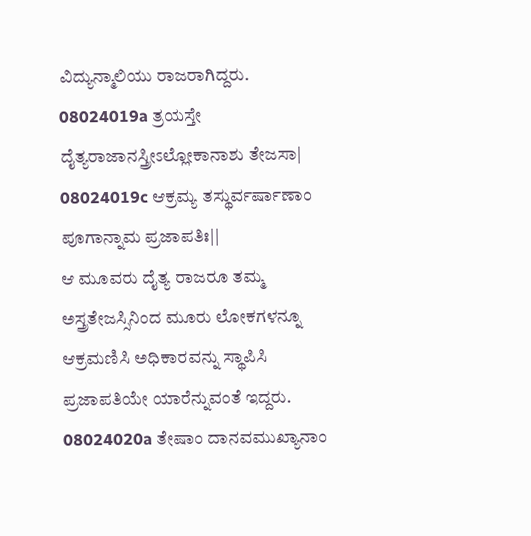ವಿದ್ಯುನ್ಮಾಲಿಯು ರಾಜರಾಗಿದ್ದರು.
08024019a ತ್ರಯಸ್ತೇ ದೈತ್ಯರಾಜಾನಸ್ತ್ರೀಽಲ್ಲೋಕಾನಾಶು ತೇಜಸಾ|
08024019c ಆಕ್ರಮ್ಯ ತಸ್ಥುರ್ವರ್ಷಾಣಾಂ ಪೂಗಾನ್ನಾಮ ಪ್ರಜಾಪತಿಃ||
ಆ ಮೂವರು ದೈತ್ಯ ರಾಜರೂ ತಮ್ಮ ಅಸ್ತ್ರತೇಜಸ್ಸಿನಿಂದ ಮೂರು ಲೋಕಗಳನ್ನೂ ಆಕ್ರಮಣಿಸಿ ಅಧಿಕಾರವನ್ನು ಸ್ಥಾಪಿಸಿ ಪ್ರಜಾಪತಿಯೇ ಯಾರೆನ್ನುವಂತೆ ಇದ್ದರು.
08024020a ತೇಷಾಂ ದಾನವಮುಖ್ಯಾನಾಂ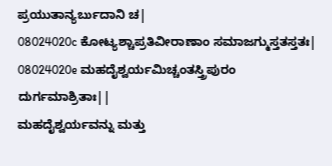ಪ್ರಯುತಾನ್ಯರ್ಬುದಾನಿ ಚ|
08024020c ಕೋಟ್ಯಶ್ಚಾಪ್ರತಿವೀರಾಣಾಂ ಸಮಾಜಗ್ಮುಸ್ತತಸ್ತತಃ|
08024020e ಮಹದೈಶ್ವರ್ಯಮಿಚ್ಚಂತಸ್ತ್ರಿಪುರಂ ದುರ್ಗಮಾಶ್ರಿತಾಃ||
ಮಹದೈಶ್ವರ್ಯವನ್ನು ಮತ್ತು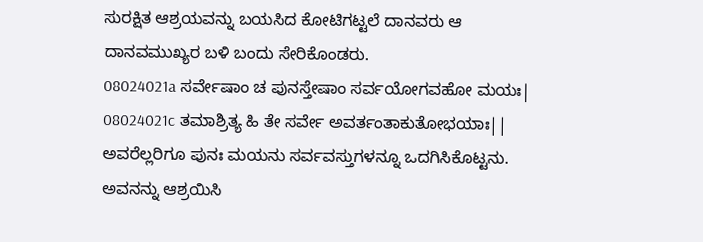ಸುರಕ್ಷಿತ ಆಶ್ರಯವನ್ನು ಬಯಸಿದ ಕೋಟಿಗಟ್ಟಲೆ ದಾನವರು ಆ ದಾನವಮುಖ್ಯರ ಬಳಿ ಬಂದು ಸೇರಿಕೊಂಡರು.
08024021a ಸರ್ವೇಷಾಂ ಚ ಪುನಸ್ತೇಷಾಂ ಸರ್ವಯೋಗವಹೋ ಮಯಃ|
08024021c ತಮಾಶ್ರಿತ್ಯ ಹಿ ತೇ ಸರ್ವೇ ಅವರ್ತಂತಾಕುತೋಭಯಾಃ||
ಅವರೆಲ್ಲರಿಗೂ ಪುನಃ ಮಯನು ಸರ್ವವಸ್ತುಗಳನ್ನೂ ಒದಗಿಸಿಕೊಟ್ಟನು. ಅವನನ್ನು ಆಶ್ರಯಿಸಿ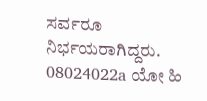ಸರ್ವರೂ ನಿರ್ಭಯರಾಗಿದ್ದರು.
08024022a ಯೋ ಹಿ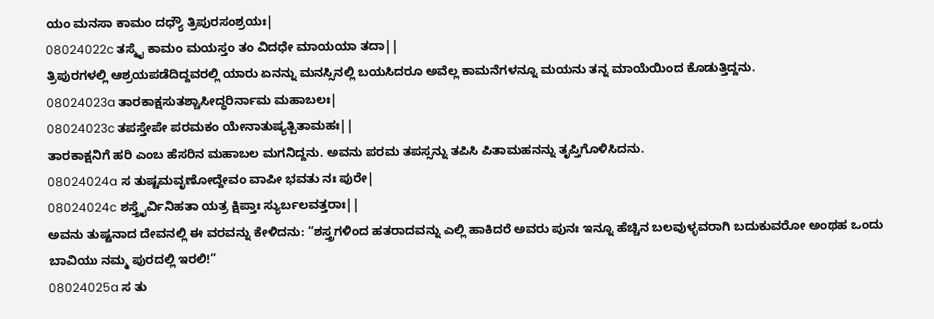ಯಂ ಮನಸಾ ಕಾಮಂ ದಧ್ಯೌ ತ್ರಿಪುರಸಂಶ್ರಯಃ|
08024022c ತಸ್ಮೈ ಕಾಮಂ ಮಯಸ್ತಂ ತಂ ವಿದಧೇ ಮಾಯಯಾ ತದಾ||
ತ್ರಿಪುರಗಳಲ್ಲಿ ಆಶ್ರಯಪಡೆದಿದ್ದವರಲ್ಲಿ ಯಾರು ಏನನ್ನು ಮನಸ್ಸಿನಲ್ಲಿ ಬಯಸಿದರೂ ಅವೆಲ್ಲ ಕಾಮನೆಗಳನ್ನೂ ಮಯನು ತನ್ನ ಮಾಯೆಯಿಂದ ಕೊಡುತ್ತಿದ್ದನು.
08024023a ತಾರಕಾಕ್ಷಸುತಶ್ಚಾಸೀದ್ಧರಿರ್ನಾಮ ಮಹಾಬಲಃ|
08024023c ತಪಸ್ತೇಪೇ ಪರಮಕಂ ಯೇನಾತುಷ್ಯತ್ಪಿತಾಮಹಃ||
ತಾರಕಾಕ್ಷನಿಗೆ ಹರಿ ಎಂಬ ಹೆಸರಿನ ಮಹಾಬಲ ಮಗನಿದ್ದನು. ಅವನು ಪರಮ ತಪಸ್ಸನ್ನು ತಪಿಸಿ ಪಿತಾಮಹನನ್ನು ತೃಪ್ತಿಗೊಳಿಸಿದನು.
08024024a ಸ ತುಷ್ಟಮವೃಣೋದ್ದೇವಂ ವಾಪೀ ಭವತು ನಃ ಪುರೇ|
08024024c ಶಸ್ತ್ರೈರ್ವಿನಿಹತಾ ಯತ್ರ ಕ್ಷಿಪ್ತಾಃ ಸ್ಯುರ್ಬಲವತ್ತರಾಃ||
ಅವನು ತುಷ್ಟನಾದ ದೇವನಲ್ಲಿ ಈ ವರವನ್ನು ಕೇಳಿದನು: “ಶಸ್ತ್ರಗಳಿಂದ ಹತರಾದವನ್ನು ಎಲ್ಲಿ ಹಾಕಿದರೆ ಅವರು ಪುನಃ ಇನ್ನೂ ಹೆಚ್ಚಿನ ಬಲವುಳ್ಳವರಾಗಿ ಬದುಕುವರೋ ಅಂಥಹ ಒಂದು ಬಾವಿಯು ನಮ್ಮ ಪುರದಲ್ಲಿ ಇರಲಿ!”
08024025a ಸ ತು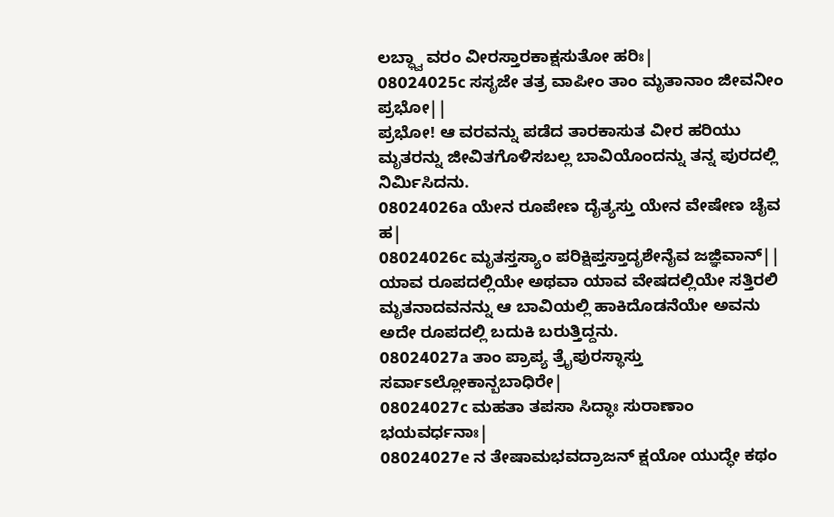ಲಬ್ಧ್ವಾ ವರಂ ವೀರಸ್ತಾರಕಾಕ್ಷಸುತೋ ಹರಿಃ|
08024025c ಸಸೃಜೇ ತತ್ರ ವಾಪೀಂ ತಾಂ ಮೃತಾನಾಂ ಜೀವನೀಂ ಪ್ರಭೋ||
ಪ್ರಭೋ! ಆ ವರವನ್ನು ಪಡೆದ ತಾರಕಾಸುತ ವೀರ ಹರಿಯು ಮೃತರನ್ನು ಜೀವಿತಗೊಳಿಸಬಲ್ಲ ಬಾವಿಯೊಂದನ್ನು ತನ್ನ ಪುರದಲ್ಲಿ ನಿರ್ಮಿಸಿದನು.
08024026a ಯೇನ ರೂಪೇಣ ದೈತ್ಯಸ್ತು ಯೇನ ವೇಷೇಣ ಚೈವ ಹ|
08024026c ಮೃತಸ್ತಸ್ಯಾಂ ಪರಿಕ್ಷಿಪ್ತಸ್ತಾದೃಶೇನೈವ ಜಜ್ಞಿವಾನ್||
ಯಾವ ರೂಪದಲ್ಲಿಯೇ ಅಥವಾ ಯಾವ ವೇಷದಲ್ಲಿಯೇ ಸತ್ತಿರಲಿ ಮೃತನಾದವನನ್ನು ಆ ಬಾವಿಯಲ್ಲಿ ಹಾಕಿದೊಡನೆಯೇ ಅವನು ಅದೇ ರೂಪದಲ್ಲಿ ಬದುಕಿ ಬರುತ್ತಿದ್ದನು.
08024027a ತಾಂ ಪ್ರಾಪ್ಯ ತ್ರೈಪುರಸ್ಥಾಸ್ತು ಸರ್ವಾಽಲ್ಲೋಕಾನ್ಬಬಾಧಿರೇ|
08024027c ಮಹತಾ ತಪಸಾ ಸಿದ್ಧಾಃ ಸುರಾಣಾಂ ಭಯವರ್ಧನಾಃ|
08024027e ನ ತೇಷಾಮಭವದ್ರಾಜನ್ ಕ್ಷಯೋ ಯುದ್ಧೇ ಕಥಂ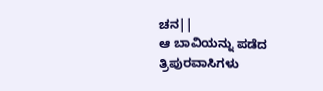ಚನ||
ಆ ಬಾವಿಯನ್ನು ಪಡೆದ ತ್ರಿಪುರವಾಸಿಗಳು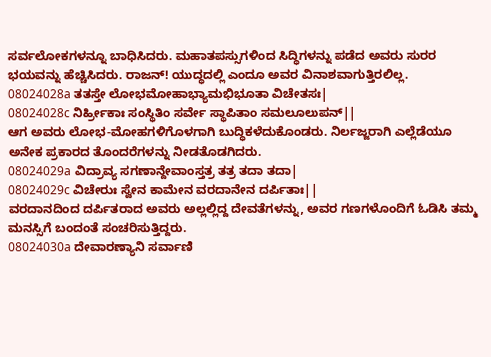ಸರ್ವಲೋಕಗಳನ್ನೂ ಬಾಧಿಸಿದರು. ಮಹಾತಪಸ್ಸುಗಳಿಂದ ಸಿದ್ಧಿಗಳನ್ನು ಪಡೆದ ಅವರು ಸುರರ ಭಯವನ್ನು ಹೆಚ್ಚಿಸಿದರು. ರಾಜನ್! ಯುದ್ಧದಲ್ಲಿ ಎಂದೂ ಅವರ ವಿನಾಶವಾಗುತ್ತಿರಲಿಲ್ಲ.
08024028a ತತಸ್ತೇ ಲೋಭಮೋಹಾಭ್ಯಾಮಭಿಭೂತಾ ವಿಚೇತಸಃ|
08024028c ನಿರ್ಹ್ರೀಕಾಃ ಸಂಸ್ಥಿತಿಂ ಸರ್ವೇ ಸ್ಥಾಪಿತಾಂ ಸಮಲೂಲುಪನ್||
ಆಗ ಅವರು ಲೋಭ-ಮೋಹಗಳಿಗೊಳಗಾಗಿ ಬುದ್ಧಿಕಳೆದುಕೊಂಡರು. ನಿರ್ಲಜ್ಜರಾಗಿ ಎಲ್ಲೆಡೆಯೂ ಅನೇಕ ಪ್ರಕಾರದ ತೊಂದರೆಗಳನ್ನು ನೀಡತೊಡಗಿದರು.
08024029a ವಿದ್ರಾವ್ಯ ಸಗಣಾನ್ದೇವಾಂಸ್ತತ್ರ ತತ್ರ ತದಾ ತದಾ|
08024029c ವಿಚೇರುಃ ಸ್ವೇನ ಕಾಮೇನ ವರದಾನೇನ ದರ್ಪಿತಾಃ||
ವರದಾನದಿಂದ ದರ್ಪಿತರಾದ ಅವರು ಅಲ್ಲಲ್ಲಿದ್ದ ದೇವತೆಗಳನ್ನು, ಅವರ ಗಣಗಳೊಂದಿಗೆ ಓಡಿಸಿ ತಮ್ಮ ಮನಸ್ಸಿಗೆ ಬಂದಂತೆ ಸಂಚರಿಸುತ್ತಿದ್ದರು.
08024030a ದೇವಾರಣ್ಯಾನಿ ಸರ್ವಾಣಿ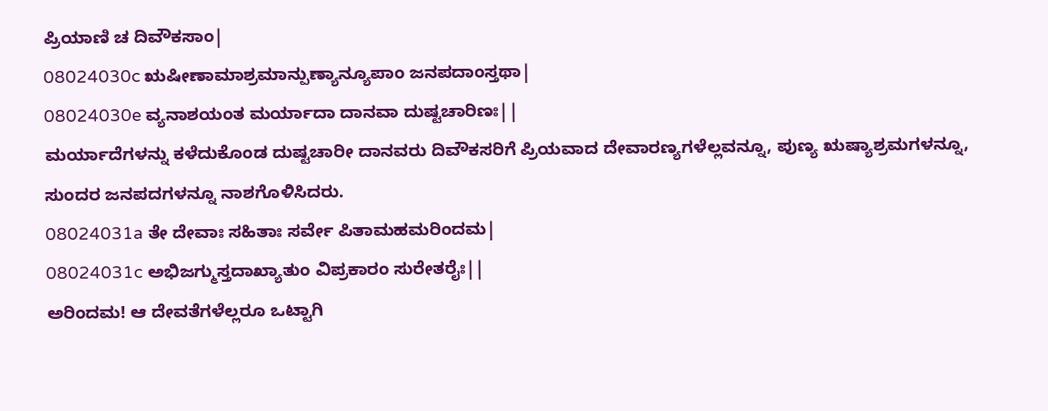ಪ್ರಿಯಾಣಿ ಚ ದಿವೌಕಸಾಂ|
08024030c ಋಷೀಣಾಮಾಶ್ರಮಾನ್ಪುಣ್ಯಾನ್ಯೂಪಾಂ ಜನಪದಾಂಸ್ತಥಾ|
08024030e ವ್ಯನಾಶಯಂತ ಮರ್ಯಾದಾ ದಾನವಾ ದುಷ್ಟಚಾರಿಣಃ||
ಮರ್ಯಾದೆಗಳನ್ನು ಕಳೆದುಕೊಂಡ ದುಷ್ಟಚಾರೀ ದಾನವರು ದಿವೌಕಸರಿಗೆ ಪ್ರಿಯವಾದ ದೇವಾರಣ್ಯಗಳೆಲ್ಲವನ್ನೂ, ಪುಣ್ಯ ಋಷ್ಯಾಶ್ರಮಗಳನ್ನೂ, ಸುಂದರ ಜನಪದಗಳನ್ನೂ ನಾಶಗೊಳಿಸಿದರು.
08024031a ತೇ ದೇವಾಃ ಸಹಿತಾಃ ಸರ್ವೇ ಪಿತಾಮಹಮರಿಂದಮ|
08024031c ಅಭಿಜಗ್ಮುಸ್ತದಾಖ್ಯಾತುಂ ವಿಪ್ರಕಾರಂ ಸುರೇತರೈಃ||
ಅರಿಂದಮ! ಆ ದೇವತೆಗಳೆಲ್ಲರೂ ಒಟ್ಟಾಗಿ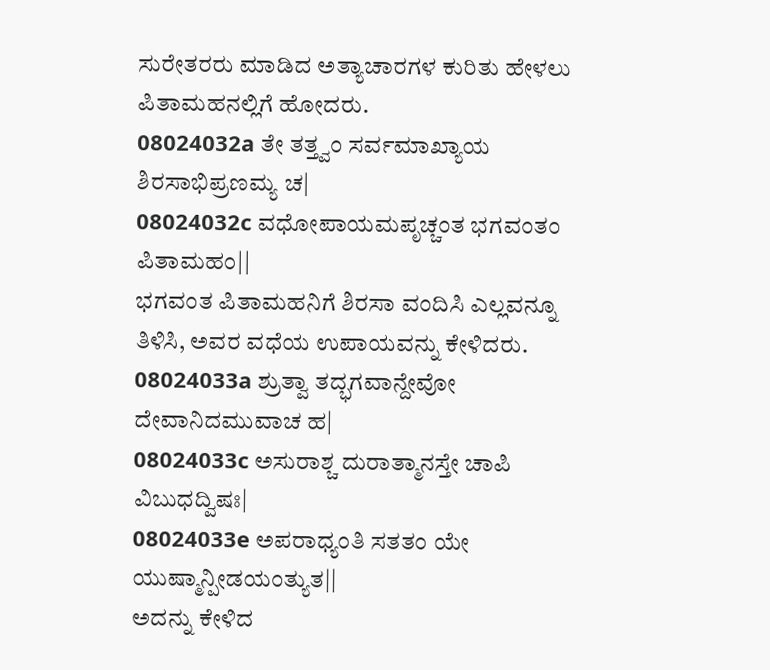ಸುರೇತರರು ಮಾಡಿದ ಅತ್ಯಾಚಾರಗಳ ಕುರಿತು ಹೇಳಲು ಪಿತಾಮಹನಲ್ಲಿಗೆ ಹೋದರು.
08024032a ತೇ ತತ್ತ್ವಂ ಸರ್ವಮಾಖ್ಯಾಯ ಶಿರಸಾಭಿಪ್ರಣಮ್ಯ ಚ|
08024032c ವಧೋಪಾಯಮಪೃಚ್ಚಂತ ಭಗವಂತಂ ಪಿತಾಮಹಂ||
ಭಗವಂತ ಪಿತಾಮಹನಿಗೆ ಶಿರಸಾ ವಂದಿಸಿ ಎಲ್ಲವನ್ನೂ ತಿಳಿಸಿ, ಅವರ ವಧೆಯ ಉಪಾಯವನ್ನು ಕೇಳಿದರು.
08024033a ಶ್ರುತ್ವಾ ತದ್ಭಗವಾನ್ದೇವೋ ದೇವಾನಿದಮುವಾಚ ಹ|
08024033c ಅಸುರಾಶ್ಚ ದುರಾತ್ಮಾನಸ್ತೇ ಚಾಪಿ ವಿಬುಧದ್ವಿಷಃ|
08024033e ಅಪರಾಧ್ಯಂತಿ ಸತತಂ ಯೇ ಯುಷ್ಮಾನ್ಪೀಡಯಂತ್ಯುತ||
ಅದನ್ನು ಕೇಳಿದ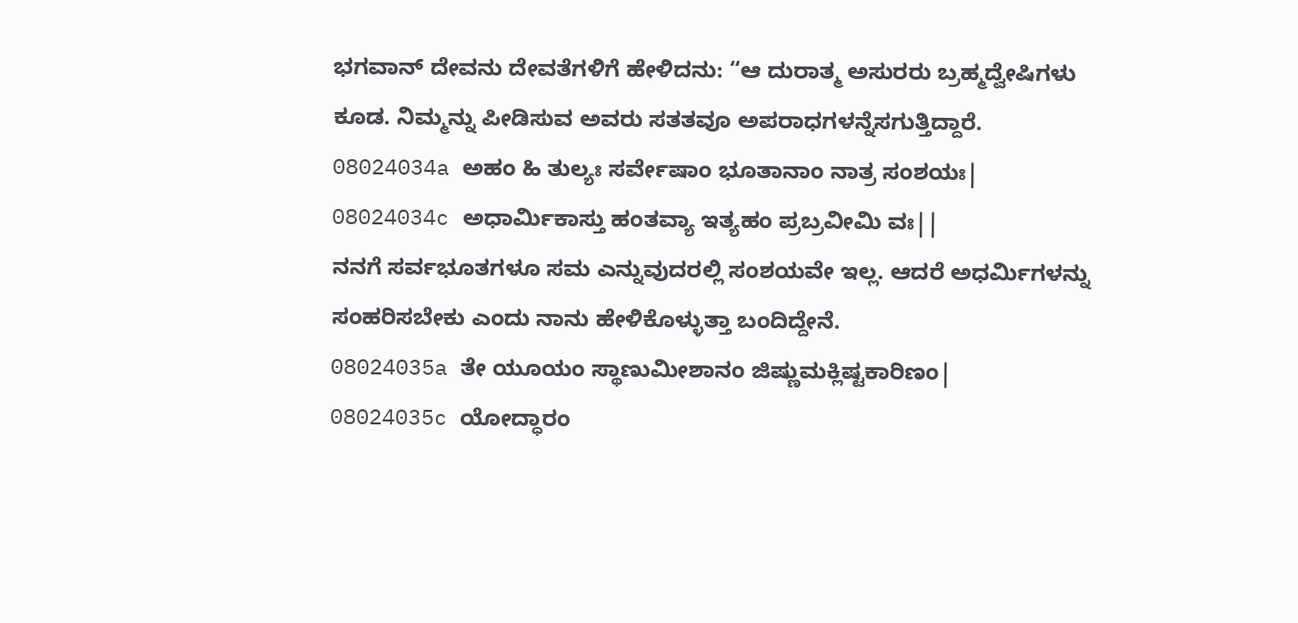ಭಗವಾನ್ ದೇವನು ದೇವತೆಗಳಿಗೆ ಹೇಳಿದನು: “ಆ ದುರಾತ್ಮ ಅಸುರರು ಬ್ರಹ್ಮದ್ವೇಷಿಗಳು ಕೂಡ. ನಿಮ್ಮನ್ನು ಪೀಡಿಸುವ ಅವರು ಸತತವೂ ಅಪರಾಧಗಳನ್ನೆಸಗುತ್ತಿದ್ದಾರೆ.
08024034a ಅಹಂ ಹಿ ತುಲ್ಯಃ ಸರ್ವೇಷಾಂ ಭೂತಾನಾಂ ನಾತ್ರ ಸಂಶಯಃ|
08024034c ಅಧಾರ್ಮಿಕಾಸ್ತು ಹಂತವ್ಯಾ ಇತ್ಯಹಂ ಪ್ರಬ್ರವೀಮಿ ವಃ||
ನನಗೆ ಸರ್ವಭೂತಗಳೂ ಸಮ ಎನ್ನುವುದರಲ್ಲಿ ಸಂಶಯವೇ ಇಲ್ಲ. ಆದರೆ ಅಧರ್ಮಿಗಳನ್ನು ಸಂಹರಿಸಬೇಕು ಎಂದು ನಾನು ಹೇಳಿಕೊಳ್ಳುತ್ತಾ ಬಂದಿದ್ದೇನೆ.
08024035a ತೇ ಯೂಯಂ ಸ್ಥಾಣುಮೀಶಾನಂ ಜಿಷ್ಣುಮಕ್ಲಿಷ್ಟಕಾರಿಣಂ|
08024035c ಯೋದ್ಧಾರಂ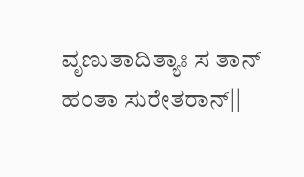ವೃಣುತಾದಿತ್ಯಾಃ ಸ ತಾನ್ ಹಂತಾ ಸುರೇತರಾನ್||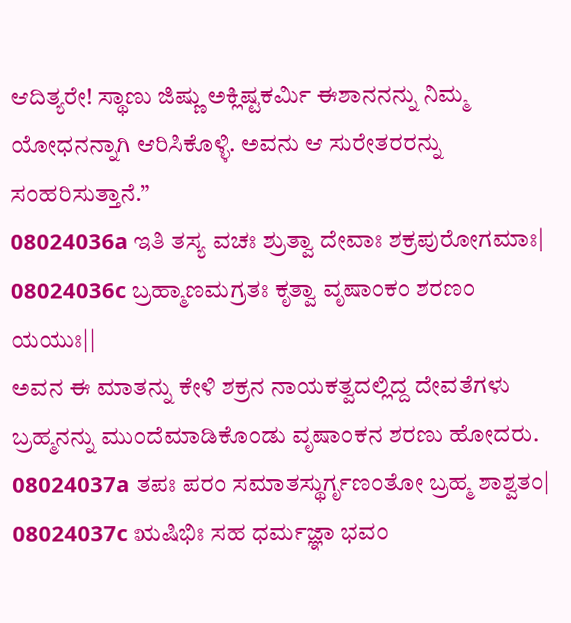ಆದಿತ್ಯರೇ! ಸ್ಥಾಣು ಜಿಷ್ಣು ಅಕ್ಲಿಷ್ಟಕರ್ಮಿ ಈಶಾನನನ್ನು ನಿಮ್ಮ ಯೋಧನನ್ನಾಗಿ ಆರಿಸಿಕೊಳ್ಳಿ. ಅವನು ಆ ಸುರೇತರರನ್ನು ಸಂಹರಿಸುತ್ತಾನೆ.”
08024036a ಇತಿ ತಸ್ಯ ವಚಃ ಶ್ರುತ್ವಾ ದೇವಾಃ ಶಕ್ರಪುರೋಗಮಾಃ|
08024036c ಬ್ರಹ್ಮಾಣಮಗ್ರತಃ ಕೃತ್ವಾ ವೃಷಾಂಕಂ ಶರಣಂ ಯಯುಃ||
ಅವನ ಈ ಮಾತನ್ನು ಕೇಳಿ ಶಕ್ರನ ನಾಯಕತ್ವದಲ್ಲಿದ್ದ ದೇವತೆಗಳು ಬ್ರಹ್ಮನನ್ನು ಮುಂದೆಮಾಡಿಕೊಂಡು ವೃಷಾಂಕನ ಶರಣು ಹೋದರು.
08024037a ತಪಃ ಪರಂ ಸಮಾತಸ್ಥುರ್ಗೃಣಂತೋ ಬ್ರಹ್ಮ ಶಾಶ್ವತಂ|
08024037c ಋಷಿಭಿಃ ಸಹ ಧರ್ಮಜ್ಞಾ ಭವಂ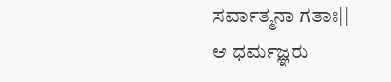ಸರ್ವಾತ್ಮನಾ ಗತಾಃ||
ಆ ಧರ್ಮಜ್ಞರು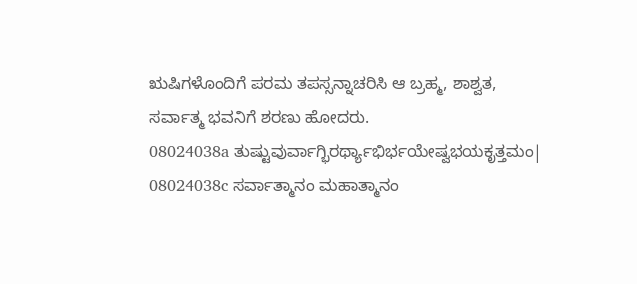ಋಷಿಗಳೊಂದಿಗೆ ಪರಮ ತಪಸ್ಸನ್ನಾಚರಿಸಿ ಆ ಬ್ರಹ್ಮ, ಶಾಶ್ವತ, ಸರ್ವಾತ್ಮ ಭವನಿಗೆ ಶರಣು ಹೋದರು.
08024038a ತುಷ್ಟುವುರ್ವಾಗ್ಭಿರರ್ಥ್ಯಾಭಿರ್ಭಯೇಷ್ವಭಯಕೃತ್ತಮಂ|
08024038c ಸರ್ವಾತ್ಮಾನಂ ಮಹಾತ್ಮಾನಂ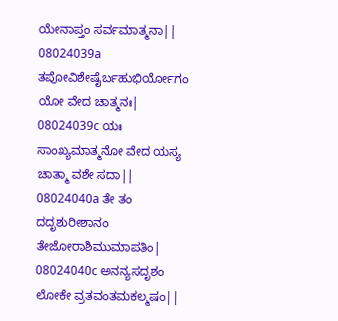ಯೇನಾಪ್ತಂ ಸರ್ವಮಾತ್ಮನಾ||
08024039a ತಪೋವಿಶೇಷೈರ್ಬಹುಭಿರ್ಯೋಗಂ ಯೋ ವೇದ ಚಾತ್ಮನಃ|
08024039c ಯಃ ಸಾಂಖ್ಯಮಾತ್ಮನೋ ವೇದ ಯಸ್ಯ ಚಾತ್ಮಾ ವಶೇ ಸದಾ||
08024040a ತೇ ತಂ ದದೃಶುರೀಶಾನಂ ತೇಜೋರಾಶಿಮುಮಾಪತಿಂ|
08024040c ಅನನ್ಯಸದೃಶಂ ಲೋಕೇ ವ್ರತವಂತಮಕಲ್ಮಷಂ||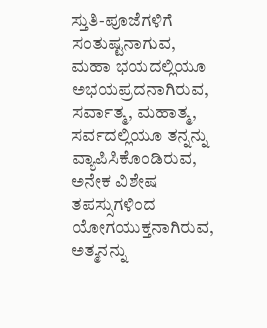ಸ್ತುತಿ-ಪೂಜೆಗಳಿಗೆ ಸಂತುಷ್ಟನಾಗುವ, ಮಹಾ ಭಯದಲ್ಲಿಯೂ ಅಭಯಪ್ರದನಾಗಿರುವ, ಸರ್ವಾತ್ಮ, ಮಹಾತ್ಮ, ಸರ್ವದಲ್ಲಿಯೂ ತನ್ನನ್ನು ವ್ಯಾಪಿಸಿಕೊಂಡಿರುವ, ಅನೇಕ ವಿಶೇಷ ತಪಸ್ಸುಗಳಿಂದ ಯೋಗಯುಕ್ತನಾಗಿರುವ, ಅತ್ಮನನ್ನು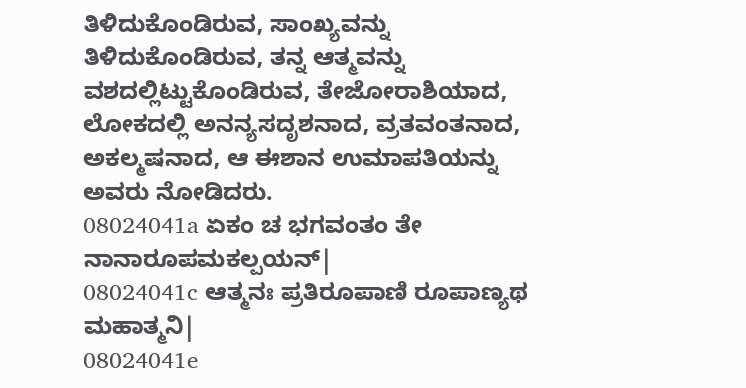ತಿಳಿದುಕೊಂಡಿರುವ, ಸಾಂಖ್ಯವನ್ನು ತಿಳಿದುಕೊಂಡಿರುವ, ತನ್ನ ಆತ್ಮವನ್ನು ವಶದಲ್ಲಿಟ್ಟುಕೊಂಡಿರುವ, ತೇಜೋರಾಶಿಯಾದ, ಲೋಕದಲ್ಲಿ ಅನನ್ಯಸದೃಶನಾದ, ವ್ರತವಂತನಾದ, ಅಕಲ್ಮಷನಾದ, ಆ ಈಶಾನ ಉಮಾಪತಿಯನ್ನು ಅವರು ನೋಡಿದರು.
08024041a ಏಕಂ ಚ ಭಗವಂತಂ ತೇ ನಾನಾರೂಪಮಕಲ್ಪಯನ್|
08024041c ಆತ್ಮನಃ ಪ್ರತಿರೂಪಾಣಿ ರೂಪಾಣ್ಯಥ ಮಹಾತ್ಮನಿ|
08024041e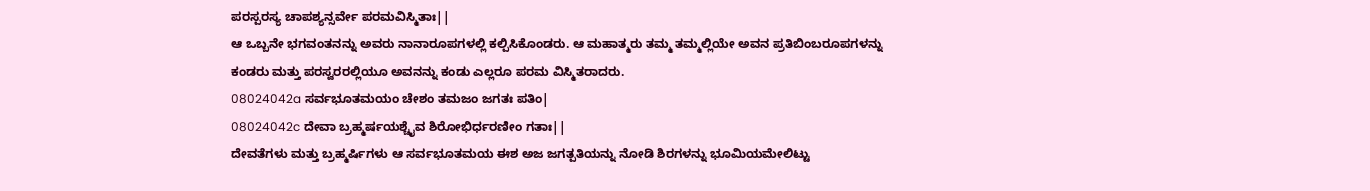ಪರಸ್ಪರಸ್ಯ ಚಾಪಶ್ಯನ್ಸರ್ವೇ ಪರಮವಿಸ್ಮಿತಾಃ||
ಆ ಒಬ್ಬನೇ ಭಗವಂತನನ್ನು ಅವರು ನಾನಾರೂಪಗಳಲ್ಲಿ ಕಲ್ಪಿಸಿಕೊಂಡರು. ಆ ಮಹಾತ್ಮರು ತಮ್ಮ ತಮ್ಮಲ್ಲಿಯೇ ಅವನ ಪ್ರತಿಬಿಂಬರೂಪಗಳನ್ನು ಕಂಡರು ಮತ್ತು ಪರಸ್ವರರಲ್ಲಿಯೂ ಅವನನ್ನು ಕಂಡು ಎಲ್ಲರೂ ಪರಮ ವಿಸ್ಮಿತರಾದರು.
08024042a ಸರ್ವಭೂತಮಯಂ ಚೇಶಂ ತಮಜಂ ಜಗತಃ ಪತಿಂ|
08024042c ದೇವಾ ಬ್ರಹ್ಮರ್ಷಯಶ್ಚೈವ ಶಿರೋಭಿರ್ಧರಣೀಂ ಗತಾಃ||
ದೇವತೆಗಳು ಮತ್ತು ಬ್ರಹ್ಮರ್ಷಿಗಳು ಆ ಸರ್ವಭೂತಮಯ ಈಶ ಅಜ ಜಗತ್ಪತಿಯನ್ನು ನೋಡಿ ಶಿರಗಳನ್ನು ಭೂಮಿಯಮೇಲಿಟ್ಟು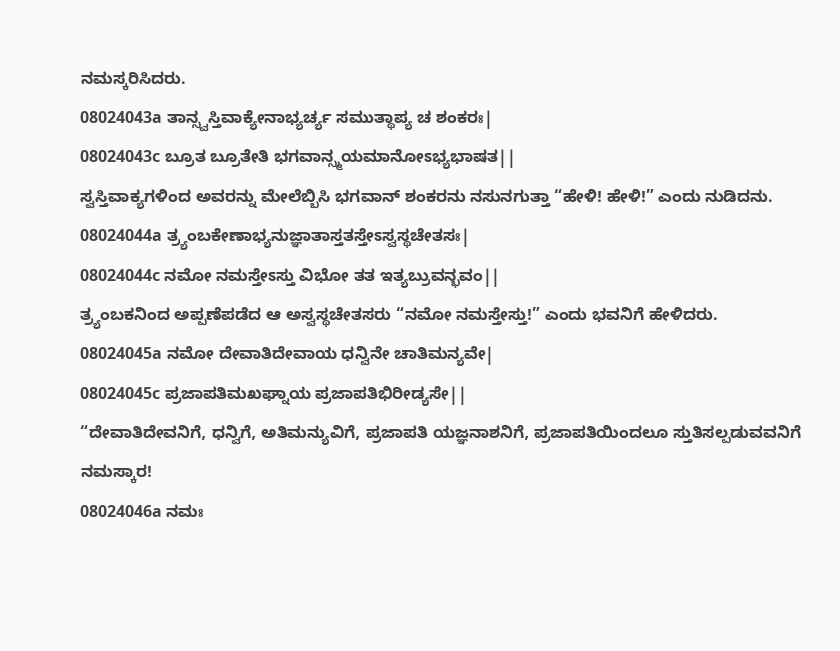ನಮಸ್ಕರಿಸಿದರು.
08024043a ತಾನ್ಸ್ವಸ್ತಿವಾಕ್ಯೇನಾಭ್ಯರ್ಚ್ಯ ಸಮುತ್ಥಾಪ್ಯ ಚ ಶಂಕರಃ|
08024043c ಬ್ರೂತ ಬ್ರೂತೇತಿ ಭಗವಾನ್ಸ್ಮಯಮಾನೋಽಭ್ಯಭಾಷತ||
ಸ್ವಸ್ತಿವಾಕ್ಯಗಳಿಂದ ಅವರನ್ನು ಮೇಲೆಬ್ಬಿಸಿ ಭಗವಾನ್ ಶಂಕರನು ನಸುನಗುತ್ತಾ “ಹೇಳಿ! ಹೇಳಿ!” ಎಂದು ನುಡಿದನು.
08024044a ತ್ರ್ಯಂಬಕೇಣಾಭ್ಯನುಜ್ಞಾತಾಸ್ತತಸ್ತೇಽಸ್ವಸ್ಥಚೇತಸಃ|
08024044c ನಮೋ ನಮಸ್ತೇಽಸ್ತು ವಿಭೋ ತತ ಇತ್ಯಬ್ರುವನ್ಭವಂ||
ತ್ರ್ಯಂಬಕನಿಂದ ಅಪ್ಪಣೆಪಡೆದ ಆ ಅಸ್ವಸ್ಥಚೇತಸರು “ನಮೋ ನಮಸ್ತೇಸ್ತು!” ಎಂದು ಭವನಿಗೆ ಹೇಳಿದರು.
08024045a ನಮೋ ದೇವಾತಿದೇವಾಯ ಧನ್ವಿನೇ ಚಾತಿಮನ್ಯವೇ|
08024045c ಪ್ರಜಾಪತಿಮಖಘ್ನಾಯ ಪ್ರಜಾಪತಿಭಿರೀಡ್ಯಸೇ||
“ದೇವಾತಿದೇವನಿಗೆ, ಧನ್ವಿಗೆ, ಅತಿಮನ್ಯುವಿಗೆ, ಪ್ರಜಾಪತಿ ಯಜ್ಞನಾಶನಿಗೆ, ಪ್ರಜಾಪತಿಯಿಂದಲೂ ಸ್ತುತಿಸಲ್ಪಡುವವನಿಗೆ ನಮಸ್ಕಾರ!
08024046a ನಮಃ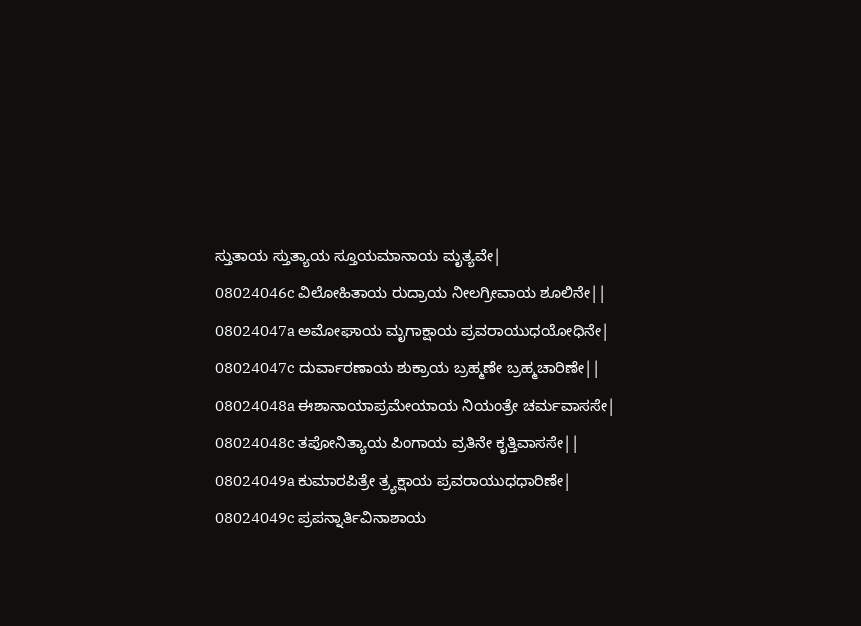ಸ್ತುತಾಯ ಸ್ತುತ್ಯಾಯ ಸ್ತೂಯಮಾನಾಯ ಮೃತ್ಯವೇ|
08024046c ವಿಲೋಹಿತಾಯ ರುದ್ರಾಯ ನೀಲಗ್ರೀವಾಯ ಶೂಲಿನೇ||
08024047a ಅಮೋಘಾಯ ಮೃಗಾಕ್ಷಾಯ ಪ್ರವರಾಯುಧಯೋಧಿನೇ|
08024047c ದುರ್ವಾರಣಾಯ ಶುಕ್ರಾಯ ಬ್ರಹ್ಮಣೇ ಬ್ರಹ್ಮಚಾರಿಣೇ||
08024048a ಈಶಾನಾಯಾಪ್ರಮೇಯಾಯ ನಿಯಂತ್ರೇ ಚರ್ಮವಾಸಸೇ|
08024048c ತಪೋನಿತ್ಯಾಯ ಪಿಂಗಾಯ ವ್ರತಿನೇ ಕೃತ್ತಿವಾಸಸೇ||
08024049a ಕುಮಾರಪಿತ್ರೇ ತ್ರ್ಯಕ್ಷಾಯ ಪ್ರವರಾಯುಧಧಾರಿಣೇ|
08024049c ಪ್ರಪನ್ನಾರ್ತಿವಿನಾಶಾಯ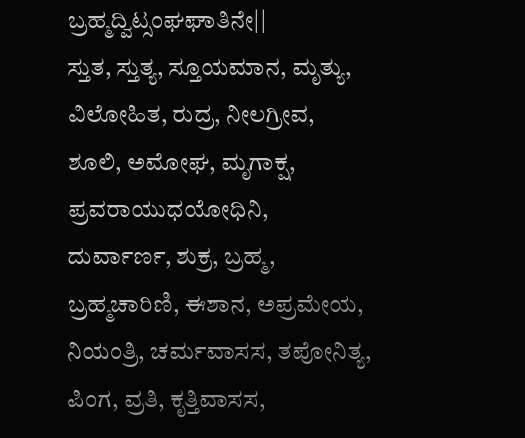ಬ್ರಹ್ಮದ್ವಿಟ್ಸಂಘಘಾತಿನೇ||
ಸ್ತುತ, ಸ್ತುತ್ಯ, ಸ್ತೂಯಮಾನ, ಮೃತ್ಯು, ವಿಲೋಹಿತ, ರುದ್ರ, ನೀಲಗ್ರೀವ, ಶೂಲಿ, ಅಮೋಘ, ಮೃಗಾಕ್ಷ, ಪ್ರವರಾಯುಧಯೋಧಿನಿ, ದುರ್ವಾರ್ಣ, ಶುಕ್ರ, ಬ್ರಹ್ಮ, ಬ್ರಹ್ಮಚಾರಿಣಿ, ಈಶಾನ, ಅಪ್ರಮೇಯ, ನಿಯಂತ್ರಿ, ಚರ್ಮವಾಸಸ, ತಪೋನಿತ್ಯ, ಪಿಂಗ, ವ್ರತಿ, ಕೃತ್ತಿವಾಸಸ,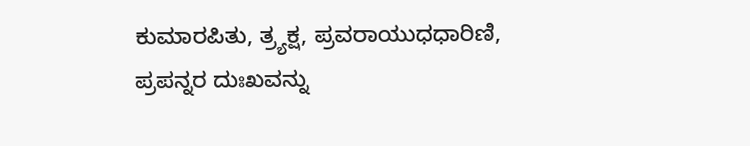ಕುಮಾರಪಿತು, ತ್ರ್ಯಕ್ಷ, ಪ್ರವರಾಯುಧಧಾರಿಣಿ, ಪ್ರಪನ್ನರ ದುಃಖವನ್ನು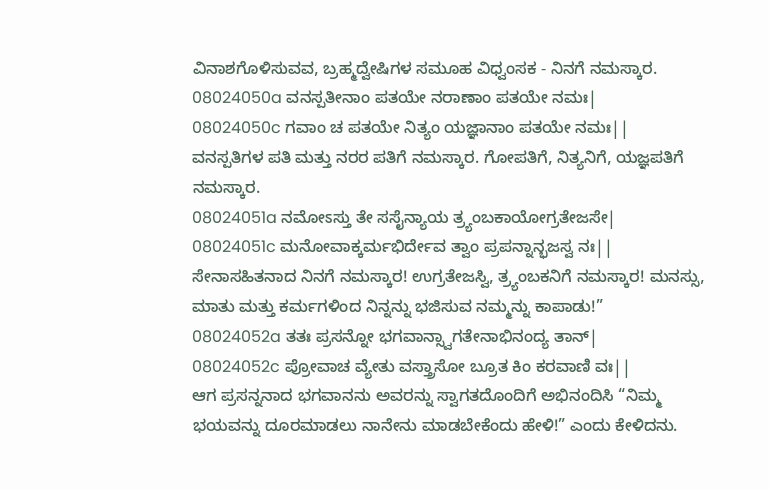ವಿನಾಶಗೊಳಿಸುವವ, ಬ್ರಹ್ಮದ್ವೇಷಿಗಳ ಸಮೂಹ ವಿಧ್ವಂಸಕ - ನಿನಗೆ ನಮಸ್ಕಾರ.
08024050a ವನಸ್ಪತೀನಾಂ ಪತಯೇ ನರಾಣಾಂ ಪತಯೇ ನಮಃ|
08024050c ಗವಾಂ ಚ ಪತಯೇ ನಿತ್ಯಂ ಯಜ್ಞಾನಾಂ ಪತಯೇ ನಮಃ||
ವನಸ್ಪತಿಗಳ ಪತಿ ಮತ್ತು ನರರ ಪತಿಗೆ ನಮಸ್ಕಾರ. ಗೋಪತಿಗೆ, ನಿತ್ಯನಿಗೆ, ಯಜ್ಞಪತಿಗೆ ನಮಸ್ಕಾರ.
08024051a ನಮೋಽಸ್ತು ತೇ ಸಸೈನ್ಯಾಯ ತ್ರ್ಯಂಬಕಾಯೋಗ್ರತೇಜಸೇ|
08024051c ಮನೋವಾಕ್ಕರ್ಮಭಿರ್ದೇವ ತ್ವಾಂ ಪ್ರಪನ್ನಾನ್ಭಜಸ್ವ ನಃ||
ಸೇನಾಸಹಿತನಾದ ನಿನಗೆ ನಮಸ್ಕಾರ! ಉಗ್ರತೇಜಸ್ವಿ, ತ್ರ್ಯಂಬಕನಿಗೆ ನಮಸ್ಕಾರ! ಮನಸ್ಸು, ಮಾತು ಮತ್ತು ಕರ್ಮಗಳಿಂದ ನಿನ್ನನ್ನು ಭಜಿಸುವ ನಮ್ಮನ್ನು ಕಾಪಾಡು!”
08024052a ತತಃ ಪ್ರಸನ್ನೋ ಭಗವಾನ್ಸ್ವಾಗತೇನಾಭಿನಂದ್ಯ ತಾನ್|
08024052c ಪ್ರೋವಾಚ ವ್ಯೇತು ವಸ್ತ್ರಾಸೋ ಬ್ರೂತ ಕಿಂ ಕರವಾಣಿ ವಃ||
ಆಗ ಪ್ರಸನ್ನನಾದ ಭಗವಾನನು ಅವರನ್ನು ಸ್ವಾಗತದೊಂದಿಗೆ ಅಭಿನಂದಿಸಿ “ನಿಮ್ಮ ಭಯವನ್ನು ದೂರಮಾಡಲು ನಾನೇನು ಮಾಡಬೇಕೆಂದು ಹೇಳಿ!” ಎಂದು ಕೇಳಿದನು.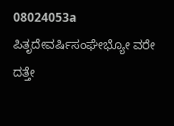08024053a ಪಿತೃದೇವರ್ಷಿಸಂಘೇಭ್ಯೋ ವರೇ ದತ್ತೇ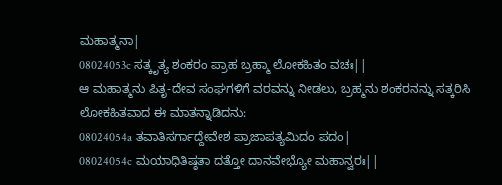ಮಹಾತ್ಮನಾ|
08024053c ಸತ್ಕೃತ್ಯ ಶಂಕರಂ ಪ್ರಾಹ ಬ್ರಹ್ಮಾ ಲೋಕಹಿತಂ ವಚಃ||
ಆ ಮಹಾತ್ಮನು ಪಿತೃ-ದೇವ ಸಂಘಗಳಿಗೆ ವರವನ್ನು ನೀಡಲು, ಬ್ರಹ್ಮನು ಶಂಕರನನ್ನು ಸತ್ಕರಿಸಿ ಲೋಕಹಿತವಾದ ಈ ಮಾತನ್ನಾಡಿದನು:
08024054a ತವಾತಿಸರ್ಗಾದ್ದೇವೇಶ ಪ್ರಾಜಾಪತ್ಯಮಿದಂ ಪದಂ|
08024054c ಮಯಾಧಿತಿಷ್ಠತಾ ದತ್ತೋ ದಾನವೇಭ್ಯೋ ಮಹಾನ್ವರಃ||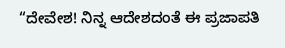“ದೇವೇಶ! ನಿನ್ನ ಆದೇಶದಂತೆ ಈ ಪ್ರಜಾಪತಿ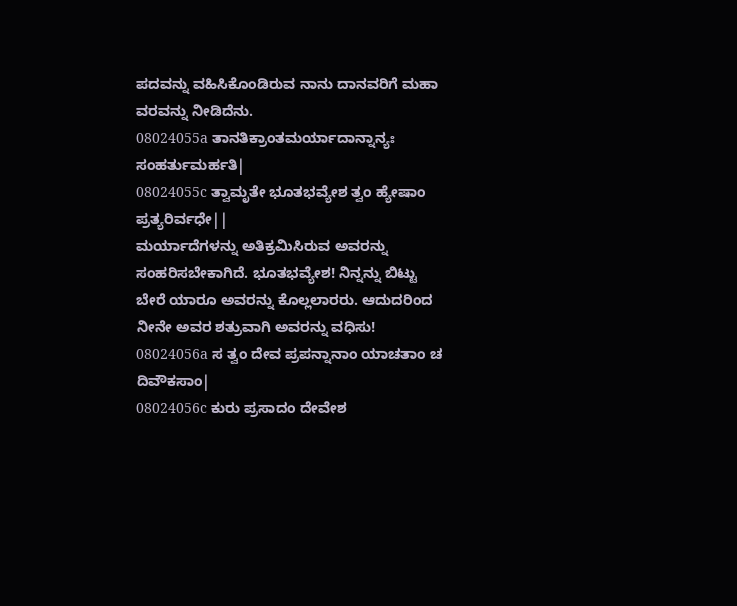ಪದವನ್ನು ವಹಿಸಿಕೊಂಡಿರುವ ನಾನು ದಾನವರಿಗೆ ಮಹಾ ವರವನ್ನು ನೀಡಿದೆನು.
08024055a ತಾನತಿಕ್ರಾಂತಮರ್ಯಾದಾನ್ನಾನ್ಯಃ ಸಂಹರ್ತುಮರ್ಹತಿ|
08024055c ತ್ವಾಮೃತೇ ಭೂತಭವ್ಯೇಶ ತ್ವಂ ಹ್ಯೇಷಾಂ ಪ್ರತ್ಯರಿರ್ವಧೇ||
ಮರ್ಯಾದೆಗಳನ್ನು ಅತಿಕ್ರಮಿಸಿರುವ ಅವರನ್ನು ಸಂಹರಿಸಬೇಕಾಗಿದೆ. ಭೂತಭವ್ಯೇಶ! ನಿನ್ನನ್ನು ಬಿಟ್ಟು ಬೇರೆ ಯಾರೂ ಅವರನ್ನು ಕೊಲ್ಲಲಾರರು. ಆದುದರಿಂದ ನೀನೇ ಅವರ ಶತ್ರುವಾಗಿ ಅವರನ್ನು ವಧಿಸು!
08024056a ಸ ತ್ವಂ ದೇವ ಪ್ರಪನ್ನಾನಾಂ ಯಾಚತಾಂ ಚ ದಿವೌಕಸಾಂ|
08024056c ಕುರು ಪ್ರಸಾದಂ ದೇವೇಶ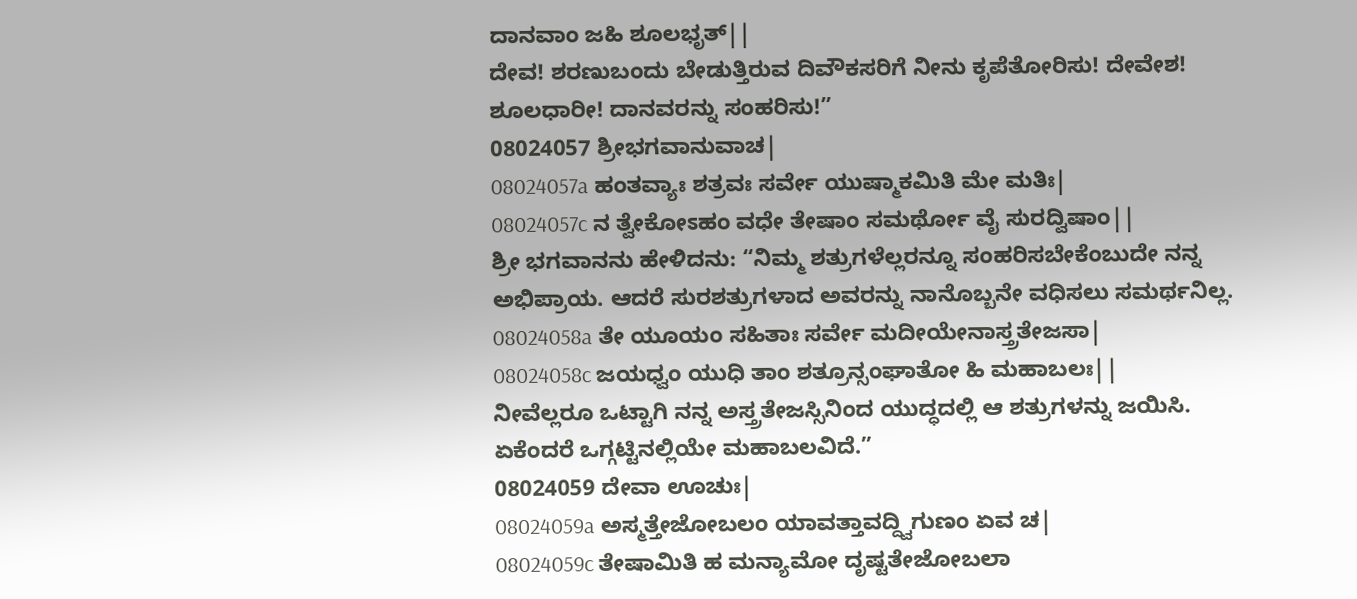ದಾನವಾಂ ಜಹಿ ಶೂಲಭೃತ್||
ದೇವ! ಶರಣುಬಂದು ಬೇಡುತ್ತಿರುವ ದಿವೌಕಸರಿಗೆ ನೀನು ಕೃಪೆತೋರಿಸು! ದೇವೇಶ! ಶೂಲಧಾರೀ! ದಾನವರನ್ನು ಸಂಹರಿಸು!”
08024057 ಶ್ರೀಭಗವಾನುವಾಚ|
08024057a ಹಂತವ್ಯಾಃ ಶತ್ರವಃ ಸರ್ವೇ ಯುಷ್ಮಾಕಮಿತಿ ಮೇ ಮತಿಃ|
08024057c ನ ತ್ವೇಕೋಽಹಂ ವಧೇ ತೇಷಾಂ ಸಮರ್ಥೋ ವೈ ಸುರದ್ವಿಷಾಂ||
ಶ್ರೀ ಭಗವಾನನು ಹೇಳಿದನು: “ನಿಮ್ಮ ಶತ್ರುಗಳೆಲ್ಲರನ್ನೂ ಸಂಹರಿಸಬೇಕೆಂಬುದೇ ನನ್ನ ಅಭಿಪ್ರಾಯ. ಆದರೆ ಸುರಶತ್ರುಗಳಾದ ಅವರನ್ನು ನಾನೊಬ್ಬನೇ ವಧಿಸಲು ಸಮರ್ಥನಿಲ್ಲ.
08024058a ತೇ ಯೂಯಂ ಸಹಿತಾಃ ಸರ್ವೇ ಮದೀಯೇನಾಸ್ತ್ರತೇಜಸಾ|
08024058c ಜಯಧ್ವಂ ಯುಧಿ ತಾಂ ಶತ್ರೂನ್ಸಂಘಾತೋ ಹಿ ಮಹಾಬಲಃ||
ನೀವೆಲ್ಲರೂ ಒಟ್ಟಾಗಿ ನನ್ನ ಅಸ್ತ್ರತೇಜಸ್ಸಿನಿಂದ ಯುದ್ಧದಲ್ಲಿ ಆ ಶತ್ರುಗಳನ್ನು ಜಯಿಸಿ. ಏಕೆಂದರೆ ಒಗ್ಗಟ್ಟಿನಲ್ಲಿಯೇ ಮಹಾಬಲವಿದೆ.”
08024059 ದೇವಾ ಊಚುಃ|
08024059a ಅಸ್ಮತ್ತೇಜೋಬಲಂ ಯಾವತ್ತಾವದ್ದ್ವಿಗುಣಂ ಏವ ಚ|
08024059c ತೇಷಾಮಿತಿ ಹ ಮನ್ಯಾಮೋ ದೃಷ್ಟತೇಜೋಬಲಾ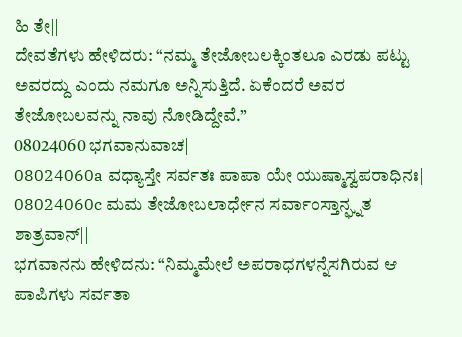ಹಿ ತೇ||
ದೇವತೆಗಳು ಹೇಳಿದರು: “ನಮ್ಮ ತೇಜೋಬಲಕ್ಕಿಂತಲೂ ಎರಡು ಪಟ್ಟು ಅವರದ್ದು ಎಂದು ನಮಗೂ ಅನ್ನಿಸುತ್ತಿದೆ. ಏಕೆಂದರೆ ಅವರ ತೇಜೋಬಲವನ್ನು ನಾವು ನೋಡಿದ್ದೇವೆ.”
08024060 ಭಗವಾನುವಾಚ|
08024060a ವಧ್ಯಾಸ್ತೇ ಸರ್ವತಃ ಪಾಪಾ ಯೇ ಯುಷ್ಮಾಸ್ವಪರಾಧಿನಃ|
08024060c ಮಮ ತೇಜೋಬಲಾರ್ಧೇನ ಸರ್ವಾಂಸ್ತಾನ್ಘ್ನತ ಶಾತ್ರವಾನ್||
ಭಗವಾನನು ಹೇಳಿದನು: “ನಿಮ್ಮಮೇಲೆ ಅಪರಾಧಗಳನ್ನೆಸಗಿರುವ ಆ ಪಾಪಿಗಳು ಸರ್ವತಾ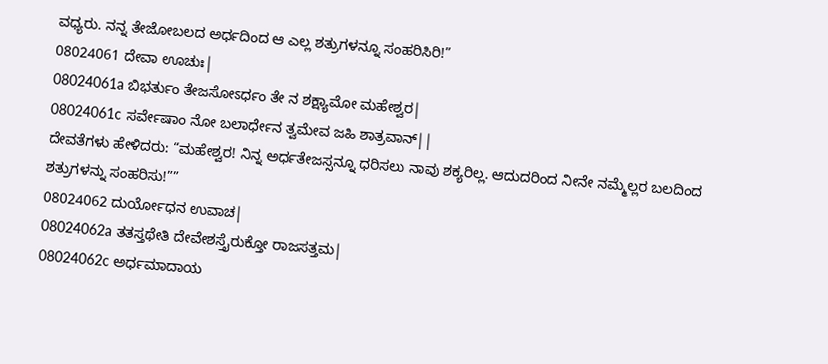ವಧ್ಯರು. ನನ್ನ ತೇಜೋಬಲದ ಅರ್ಧದಿಂದ ಆ ಎಲ್ಲ ಶತ್ರುಗಳನ್ನೂ ಸಂಹರಿಸಿರಿ!”
08024061 ದೇವಾ ಊಚುಃ|
08024061a ಬಿಭರ್ತುಂ ತೇಜಸೋಽರ್ಧಂ ತೇ ನ ಶಕ್ಷ್ಯಾಮೋ ಮಹೇಶ್ವರ|
08024061c ಸರ್ವೇಷಾಂ ನೋ ಬಲಾರ್ಧೇನ ತ್ವಮೇವ ಜಹಿ ಶಾತ್ರವಾನ್||
ದೇವತೆಗಳು ಹೇಳಿದರು: “ಮಹೇಶ್ವರ! ನಿನ್ನ ಅರ್ಧತೇಜಸ್ಸನ್ನೂ ಧರಿಸಲು ನಾವು ಶಕ್ಯರಿಲ್ಲ. ಆದುದರಿಂದ ನೀನೇ ನಮ್ಮೆಲ್ಲರ ಬಲದಿಂದ ಶತ್ರುಗಳನ್ನು ಸಂಹರಿಸು!””
08024062 ದುರ್ಯೋಧನ ಉವಾಚ|
08024062a ತತಸ್ತಥೇತಿ ದೇವೇಶಸ್ತೈರುಕ್ತೋ ರಾಜಸತ್ತಮ|
08024062c ಅರ್ಧಮಾದಾಯ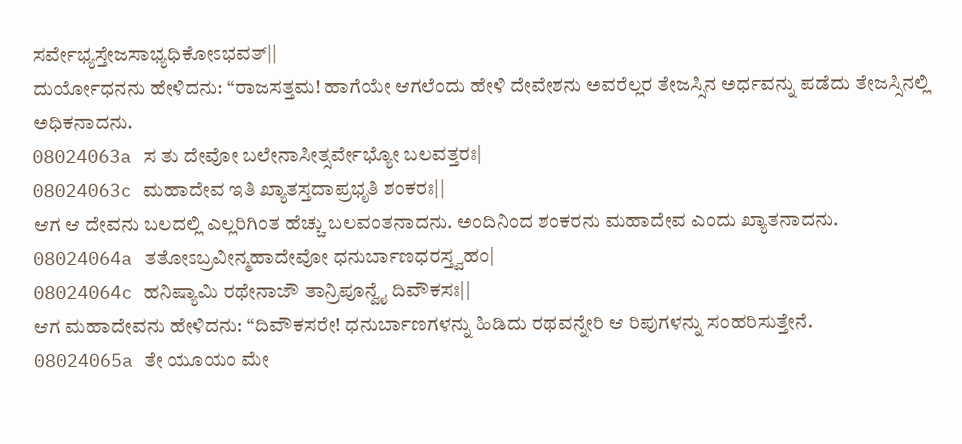ಸರ್ವೇಭ್ಯಸ್ತೇಜಸಾಭ್ಯಧಿಕೋಽಭವತ್||
ದುರ್ಯೋಧನನು ಹೇಳಿದನು: “ರಾಜಸತ್ತಮ! ಹಾಗೆಯೇ ಆಗಲೆಂದು ಹೇಳಿ ದೇವೇಶನು ಅವರೆಲ್ಲರ ತೇಜಸ್ಸಿನ ಅರ್ಧವನ್ನು ಪಡೆದು ತೇಜಸ್ಸಿನಲ್ಲಿ ಅಧಿಕನಾದನು.
08024063a ಸ ತು ದೇವೋ ಬಲೇನಾಸೀತ್ಸರ್ವೇಭ್ಯೋ ಬಲವತ್ತರಃ|
08024063c ಮಹಾದೇವ ಇತಿ ಖ್ಯಾತಸ್ತದಾಪ್ರಭೃತಿ ಶಂಕರಃ||
ಆಗ ಆ ದೇವನು ಬಲದಲ್ಲಿ ಎಲ್ಲರಿಗಿಂತ ಹೆಚ್ಚು ಬಲವಂತನಾದನು. ಅಂದಿನಿಂದ ಶಂಕರನು ಮಹಾದೇವ ಎಂದು ಖ್ಯಾತನಾದನು.
08024064a ತತೋಽಬ್ರವೀನ್ಮಹಾದೇವೋ ಧನುರ್ಬಾಣಧರಸ್ತ್ವಹಂ|
08024064c ಹನಿಷ್ಯಾಮಿ ರಥೇನಾಜೌ ತಾನ್ರಿಪೂನ್ವೈ ದಿವೌಕಸಃ||
ಆಗ ಮಹಾದೇವನು ಹೇಳಿದನು: “ದಿವೌಕಸರೇ! ಧನುರ್ಬಾಣಗಳನ್ನು ಹಿಡಿದು ರಥವನ್ನೇರಿ ಆ ರಿಪುಗಳನ್ನು ಸಂಹರಿಸುತ್ತೇನೆ.
08024065a ತೇ ಯೂಯಂ ಮೇ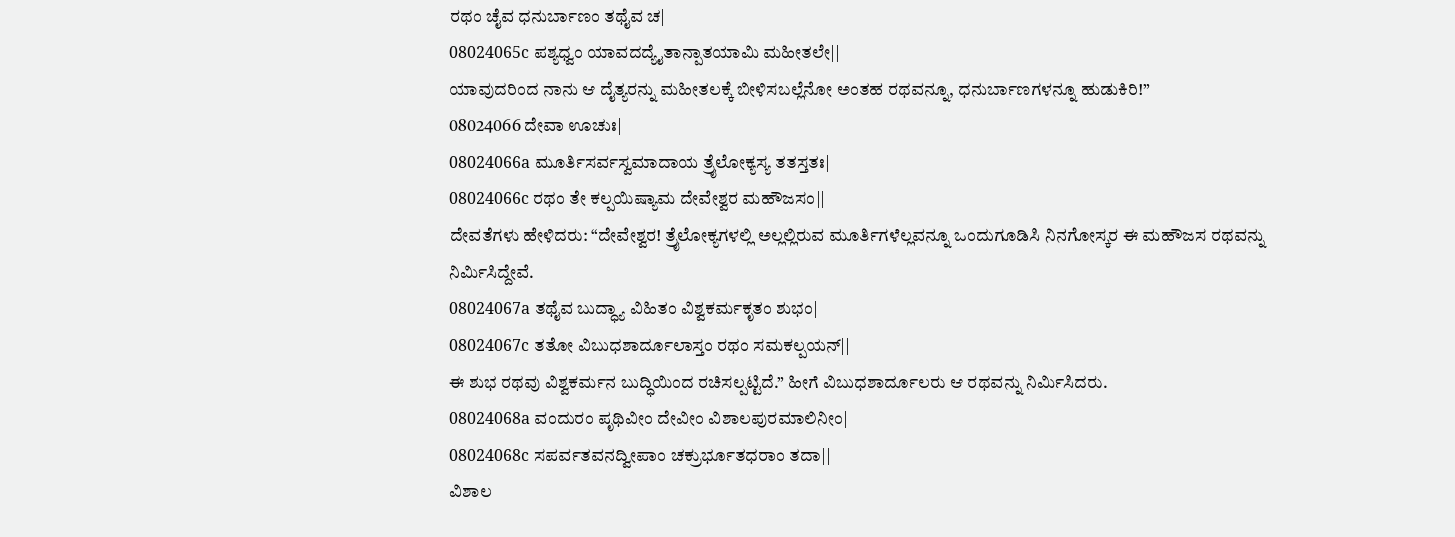ರಥಂ ಚೈವ ಧನುರ್ಬಾಣಂ ತಥೈವ ಚ|
08024065c ಪಶ್ಯಧ್ವಂ ಯಾವದದ್ಯೈತಾನ್ಪಾತಯಾಮಿ ಮಹೀತಲೇ||
ಯಾವುದರಿಂದ ನಾನು ಆ ದೈತ್ಯರನ್ನು ಮಹೀತಲಕ್ಕೆ ಬೀಳಿಸಬಲ್ಲೆನೋ ಅಂತಹ ರಥವನ್ನೂ, ಧನುರ್ಬಾಣಗಳನ್ನೂ ಹುಡುಕಿರಿ!”
08024066 ದೇವಾ ಊಚುಃ|
08024066a ಮೂರ್ತಿಸರ್ವಸ್ವಮಾದಾಯ ತ್ರೈಲೋಕ್ಯಸ್ಯ ತತಸ್ತತಃ|
08024066c ರಥಂ ತೇ ಕಲ್ಪಯಿಷ್ಯಾಮ ದೇವೇಶ್ವರ ಮಹೌಜಸಂ||
ದೇವತೆಗಳು ಹೇಳಿದರು: “ದೇವೇಶ್ವರ! ತ್ರೈಲೋಕ್ಯಗಳಲ್ಲಿ ಅಲ್ಲಲ್ಲಿರುವ ಮೂರ್ತಿಗಳೆಲ್ಲವನ್ನೂ ಒಂದುಗೂಡಿಸಿ ನಿನಗೋಸ್ಕರ ಈ ಮಹೌಜಸ ರಥವನ್ನು ನಿರ್ಮಿಸಿದ್ದೇವೆ.
08024067a ತಥೈವ ಬುದ್ಧ್ಯಾ ವಿಹಿತಂ ವಿಶ್ವಕರ್ಮಕೃತಂ ಶುಭಂ|
08024067c ತತೋ ವಿಬುಧಶಾರ್ದೂಲಾಸ್ತಂ ರಥಂ ಸಮಕಲ್ಪಯನ್||
ಈ ಶುಭ ರಥವು ವಿಶ್ವಕರ್ಮನ ಬುದ್ಧಿಯಿಂದ ರಚಿಸಲ್ಪಟ್ಟಿದೆ.” ಹೀಗೆ ವಿಬುಧಶಾರ್ದೂಲರು ಆ ರಥವನ್ನು ನಿರ್ಮಿಸಿದರು.
08024068a ವಂದುರಂ ಪೃಥಿವೀಂ ದೇವೀಂ ವಿಶಾಲಪುರಮಾಲಿನೀಂ|
08024068c ಸಪರ್ವತವನದ್ವೀಪಾಂ ಚಕ್ರುರ್ಭೂತಧರಾಂ ತದಾ||
ವಿಶಾಲ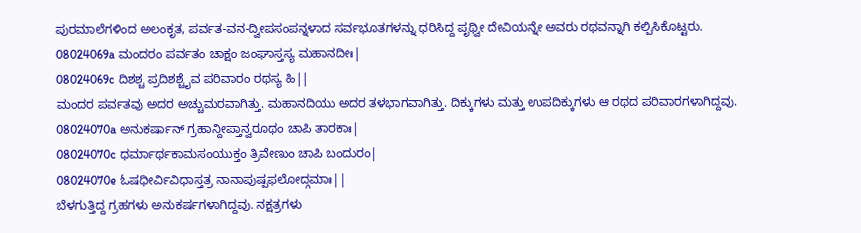ಪುರಮಾಲೆಗಳಿಂದ ಅಲಂಕೃತ, ಪರ್ವತ-ವನ-ದ್ವೀಪಸಂಪನ್ನಳಾದ ಸರ್ವಭೂತಗಳನ್ನು ಧರಿಸಿದ್ದ ಪೃಥ್ವೀ ದೇವಿಯನ್ನೇ ಅವರು ರಥವನ್ನಾಗಿ ಕಲ್ಪಿಸಿಕೊಟ್ಟರು.
08024069a ಮಂದರಂ ಪರ್ವತಂ ಚಾಕ್ಷಂ ಜಂಘಾಸ್ತಸ್ಯ ಮಹಾನದೀಃ|
08024069c ದಿಶಶ್ಚ ಪ್ರದಿಶಶ್ಚೈವ ಪರಿವಾರಂ ರಥಸ್ಯ ಹಿ||
ಮಂದರ ಪರ್ವತವು ಅದರ ಅಚ್ಚುಮರವಾಗಿತ್ತು. ಮಹಾನದಿಯು ಅದರ ತಳಭಾಗವಾಗಿತ್ತು. ದಿಕ್ಕುಗಳು ಮತ್ತು ಉಪದಿಕ್ಕುಗಳು ಆ ರಥದ ಪರಿವಾರಗಳಾಗಿದ್ದವು.
08024070a ಅನುಕರ್ಷಾನ್ ಗ್ರಹಾನ್ದೀಪ್ತಾನ್ವರೂಥಂ ಚಾಪಿ ತಾರಕಾಃ|
08024070c ಧರ್ಮಾರ್ಥಕಾಮಸಂಯುಕ್ತಂ ತ್ರಿವೇಣುಂ ಚಾಪಿ ಬಂದುರಂ|
08024070e ಓಷಧೀರ್ವಿವಿಧಾಸ್ತತ್ರ ನಾನಾಪುಷ್ಪಫಲೋದ್ಗಮಾಃ||
ಬೆಳಗುತ್ತಿದ್ದ ಗ್ರಹಗಳು ಅನುಕರ್ಷಗಳಾಗಿದ್ದವು. ನಕ್ಷತ್ರಗಳು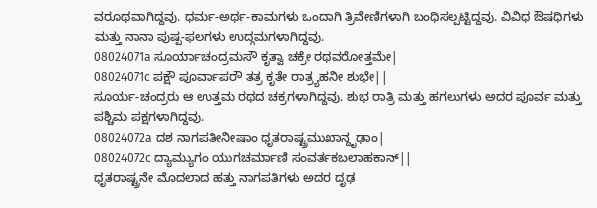ವರೂಥವಾಗಿದ್ದವು. ಧರ್ಮ-ಅರ್ಥ-ಕಾಮಗಳು ಒಂದಾಗಿ ತ್ರಿವೇಣಿಗಳಾಗಿ ಬಂಧಿಸಲ್ಪಟ್ಟಿದ್ದವು. ವಿವಿಧ ಔಷಧಿಗಳು ಮತ್ತು ನಾನಾ ಪುಷ್ಪ-ಫಲಗಳು ಉದ್ಗಮಗಳಾಗಿದ್ದವು.
08024071a ಸೂರ್ಯಾಚಂದ್ರಮಸೌ ಕೃತ್ವಾ ಚಕ್ರೇ ರಥವರೋತ್ತಮೇ|
08024071c ಪಕ್ಷೌ ಪೂರ್ವಾಪರೌ ತತ್ರ ಕೃತೇ ರಾತ್ರ್ಯಹನೀ ಶುಭೇ||
ಸೂರ್ಯ-ಚಂದ್ರರು ಆ ಉತ್ತಮ ರಥದ ಚಕ್ರಗಳಾಗಿದ್ದವು. ಶುಭ ರಾತ್ರಿ ಮತ್ತು ಹಗಲುಗಳು ಅದರ ಪೂರ್ವ ಮತ್ತು ಪಶ್ಚಿಮ ಪಕ್ಷಗಳಾಗಿದ್ದವು.
08024072a ದಶ ನಾಗಪತೀನೀಷಾಂ ಧೃತರಾಷ್ಟ್ರಮುಖಾನ್ದೃಢಾಂ|
08024072c ದ್ಯಾಮ್ಯುಗಂ ಯುಗಚರ್ಮಾಣಿ ಸಂವರ್ತಕಬಲಾಹಕಾನ್||
ಧೃತರಾಷ್ಟ್ರನೇ ಮೊದಲಾದ ಹತ್ತು ನಾಗಪತಿಗಳು ಅದರ ದೃಢ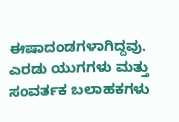ಈಷಾದಂಡಗಳಾಗಿದ್ದವು. ಎರಡು ಯುಗಗಳು ಮತ್ತು ಸಂವರ್ತಕ ಬಲಾಹಕಗಳು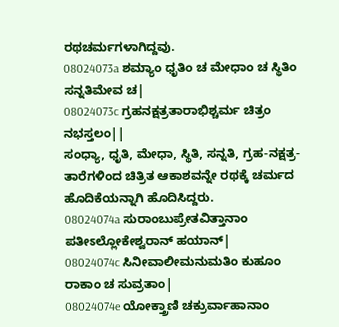ರಥಚರ್ಮಗಳಾಗಿದ್ದವು.
08024073a ಶಮ್ಯಾಂ ಧೃತಿಂ ಚ ಮೇಧಾಂ ಚ ಸ್ಥಿತಿಂ ಸನ್ನತಿಮೇವ ಚ|
08024073c ಗ್ರಹನಕ್ಷತ್ರತಾರಾಭಿಶ್ಚರ್ಮ ಚಿತ್ರಂ ನಭಸ್ತಲಂ||
ಸಂಧ್ಯಾ, ಧೃತಿ, ಮೇಧಾ, ಸ್ಥಿತಿ, ಸನ್ನತಿ, ಗ್ರಹ-ನಕ್ಷತ್ರ-ತಾರೆಗಳಿಂದ ಚಿತ್ರಿತ ಆಕಾಶವನ್ನೇ ರಥಕ್ಕೆ ಚರ್ಮದ ಹೊದಿಕೆಯನ್ನಾಗಿ ಹೊದಿಸಿದ್ದರು.
08024074a ಸುರಾಂಬುಪ್ರೇತವಿತ್ತಾನಾಂ ಪತೀಽಲ್ಲೋಕೇಶ್ವರಾನ್ ಹಯಾನ್|
08024074c ಸಿನೀವಾಲೀಮನುಮತಿಂ ಕುಹೂಂ ರಾಕಾಂ ಚ ಸುವ್ರತಾಂ|
08024074e ಯೋಕ್ತ್ರಾಣಿ ಚಕ್ರುರ್ವಾಹಾನಾಂ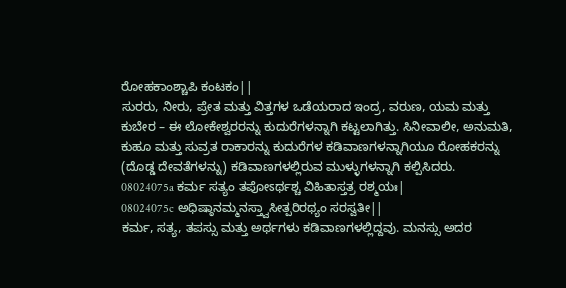ರೋಹಕಾಂಶ್ಚಾಪಿ ಕಂಟಕಂ||
ಸುರರು, ನೀರು, ಪ್ರೇತ ಮತ್ತು ವಿತ್ತಗಳ ಒಡೆಯರಾದ ಇಂದ್ರ, ವರುಣ, ಯಮ ಮತ್ತು ಕುಬೇರ – ಈ ಲೋಕೇಶ್ವರರನ್ನು ಕುದುರೆಗಳನ್ನಾಗಿ ಕಟ್ಟಲಾಗಿತ್ತು. ಸಿನೀವಾಲೀ, ಅನುಮತಿ, ಕುಹೂ ಮತ್ತು ಸುವ್ರತ ರಾಕಾರನ್ನು ಕುದುರೆಗಳ ಕಡಿವಾಣಗಳನ್ನಾಗಿಯೂ ರೋಹಕರನ್ನು (ದೊಡ್ಡ ದೇವತೆಗಳನ್ನು) ಕಡಿವಾಣಗಳಲ್ಲಿರುವ ಮುಳ್ಳುಗಳನ್ನಾಗಿ ಕಲ್ಪಿಸಿದರು.
08024075a ಕರ್ಮ ಸತ್ಯಂ ತಪೋಽರ್ಥಶ್ಚ ವಿಹಿತಾಸ್ತತ್ರ ರಶ್ಮಯಃ|
08024075c ಅಧಿಷ್ಠಾನಮ್ಮನಸ್ತ್ವಾಸೀತ್ಪರಿರಥ್ಯಂ ಸರಸ್ವತೀ||
ಕರ್ಮ, ಸತ್ಯ, ತಪಸ್ಸು ಮತ್ತು ಅರ್ಥಗಳು ಕಡಿವಾಣಗಳಲ್ಲಿದ್ದವು. ಮನಸ್ಸು ಅದರ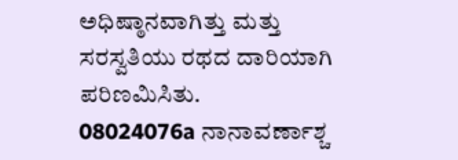ಅಧಿಷ್ಠಾನವಾಗಿತ್ತು ಮತ್ತು ಸರಸ್ವತಿಯು ರಥದ ದಾರಿಯಾಗಿ ಪರಿಣಮಿಸಿತು.
08024076a ನಾನಾವರ್ಣಾಶ್ಚ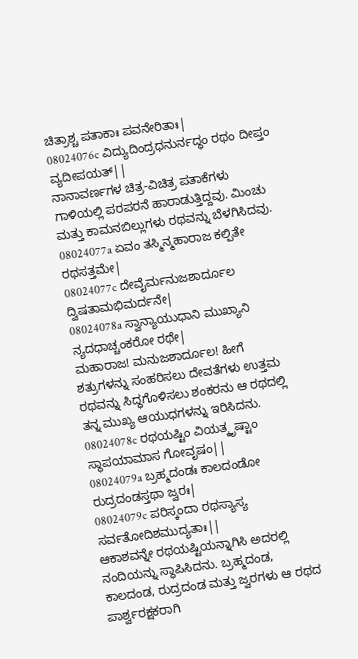ಚಿತ್ರಾಶ್ಚ ಪತಾಕಾಃ ಪವನೇರಿತಾಃ|
08024076c ವಿದ್ಯುದಿಂದ್ರಧನುರ್ನದ್ಧಂ ರಥಂ ದೀಪ್ತಂ ವ್ಯದೀಪಯತ್||
ನಾನಾವರ್ಣಗಳ ಚಿತ್ರ-ವಿಚಿತ್ರ ಪತಾಕೆಗಳು ಗಾಳಿಯಲ್ಲಿ ಪರಪರನೆ ಹಾರಾಡುತ್ತಿದ್ದವು. ಮಿಂಚು ಮತ್ತು ಕಾಮನಬಿಲ್ಲುಗಳು ರಥವನ್ನು ಬೆಳಗಿಸಿದವು.
08024077a ಏವಂ ತಸ್ಮಿನ್ಮಹಾರಾಜ ಕಲ್ಪಿತೇ ರಥಸತ್ತಮೇ|
08024077c ದೇವೈರ್ಮನುಜಶಾರ್ದೂಲ ದ್ವಿಷತಾಮಭಿಮರ್ದನೇ|
08024078a ಸ್ವಾನ್ಯಾಯುಧಾನಿ ಮುಖ್ಯಾನಿ ನ್ಯದಧಾಚ್ಚಂಕರೋ ರಥೇ|
ಮಹಾರಾಜ! ಮನುಜಶಾರ್ದೂಲ! ಹೀಗೆ ಶತ್ರುಗಳನ್ನು ಸಂಹರಿಸಲು ದೇವತೆಗಳು ಉತ್ತಮ ರಥವನ್ನು ಸಿದ್ಧಗೊಳಿಸಲು ಶಂಕರನು ಆ ರಥದಲ್ಲಿ ತನ್ನ ಮುಖ್ಯ ಆಯುಧಗಳನ್ನು ಇರಿಸಿದನು.
08024078c ರಥಯಷ್ಟಿಂ ವಿಯತ್ಕೃಷ್ಟಾಂ ಸ್ಥಾಪಯಾಮಾಸ ಗೋವೃಷಂ||
08024079a ಬ್ರಹ್ಮದಂಡಃ ಕಾಲದಂಡೋ ರುದ್ರದಂಡಸ್ತಥಾ ಜ್ವರಃ|
08024079c ಪರಿಸ್ಕಂದಾ ರಥಸ್ಯಾಸ್ಯ ಸರ್ವತೋದಿಶಮುದ್ಯತಾಃ||
ಆಕಾಶವನ್ನೇ ರಥಯಷ್ಟಿಯನ್ನಾಗಿಸಿ ಅದರಲ್ಲಿ ನಂದಿಯನ್ನು ಸ್ಥಾಪಿಸಿದನು. ಬ್ರಹ್ಮದಂಡ, ಕಾಲದಂಡ, ರುದ್ರದಂಡ ಮತ್ತು ಜ್ವರಗಳು ಆ ರಥದ ಪಾರ್ಶ್ವರಕ್ಷಕರಾಗಿ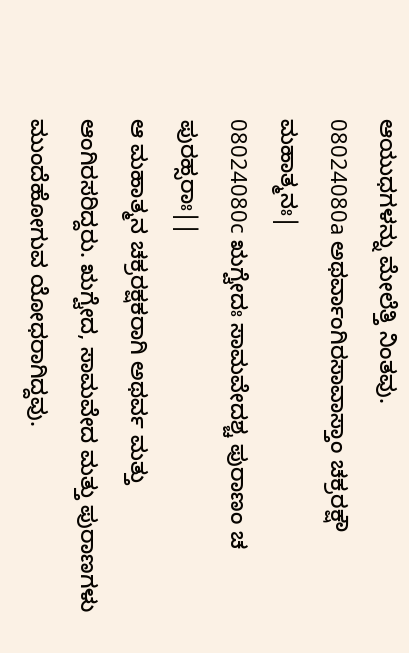ಆಯುಧಗಳನ್ನು ಮೇಲೆತ್ತಿ ನಿಂತವು.
08024080a ಅಥರ್ವಾಂಗಿರಸಾವಾಸ್ತಾಂ ಚಕ್ರರಕ್ಷೌ ಮಹಾತ್ಮನಃ|
08024080c ಋಗ್ವೇದಃ ಸಾಮವೇದಶ್ಚ ಪುರಾಣಂ ಚ ಪುರಹ್ಸರಾಃ||
ಆ ಮಹಾತ್ಮನ ಚಕ್ರರಕ್ಷಕರಾಗಿ ಅಥರ್ವ ಮತ್ತು ಆಂಗಿರಸರಿದ್ದರು. ಋಗ್ವೇದ, ಸಾಮವೇದ ಮತ್ತು ಪುರಾಣಗಳು ಮುಂದೆಹೋಗುವ ಯೋಧರಾಗಿದ್ದವು.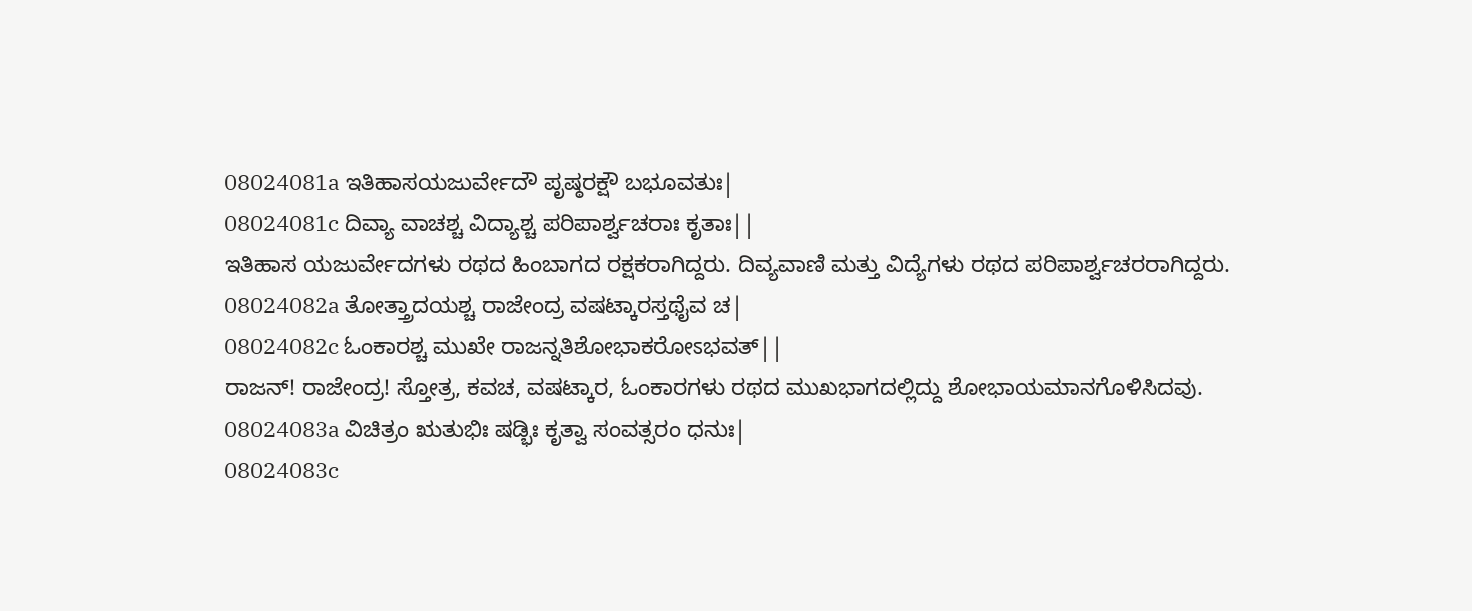08024081a ಇತಿಹಾಸಯಜುರ್ವೇದೌ ಪೃಷ್ಠರಕ್ಷೌ ಬಭೂವತುಃ|
08024081c ದಿವ್ಯಾ ವಾಚಶ್ಚ ವಿದ್ಯಾಶ್ಚ ಪರಿಪಾರ್ಶ್ವಚರಾಃ ಕೃತಾಃ||
ಇತಿಹಾಸ ಯಜುರ್ವೇದಗಳು ರಥದ ಹಿಂಬಾಗದ ರಕ್ಷಕರಾಗಿದ್ದರು. ದಿವ್ಯವಾಣಿ ಮತ್ತು ವಿದ್ಯೆಗಳು ರಥದ ಪರಿಪಾರ್ಶ್ವಚರರಾಗಿದ್ದರು.
08024082a ತೋತ್ತ್ರಾದಯಶ್ಚ ರಾಜೇಂದ್ರ ವಷಟ್ಕಾರಸ್ತಥೈವ ಚ|
08024082c ಓಂಕಾರಶ್ಚ ಮುಖೇ ರಾಜನ್ನತಿಶೋಭಾಕರೋಽಭವತ್||
ರಾಜನ್! ರಾಜೇಂದ್ರ! ಸ್ತೋತ್ರ, ಕವಚ, ವಷಟ್ಕಾರ, ಓಂಕಾರಗಳು ರಥದ ಮುಖಭಾಗದಲ್ಲಿದ್ದು ಶೋಭಾಯಮಾನಗೊಳಿಸಿದವು.
08024083a ವಿಚಿತ್ರಂ ಋತುಭಿಃ ಷಡ್ಭಿಃ ಕೃತ್ವಾ ಸಂವತ್ಸರಂ ಧನುಃ|
08024083c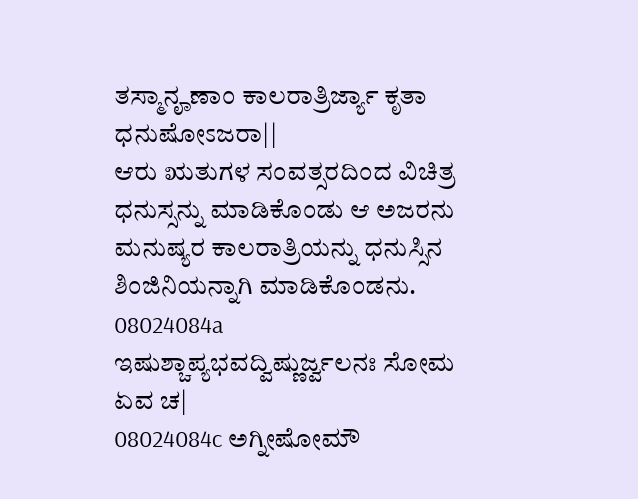ತಸ್ಮಾನೄಣಾಂ ಕಾಲರಾತ್ರಿರ್ಜ್ಯಾ ಕೃತಾ ಧನುಷೋಽಜರಾ||
ಆರು ಋತುಗಳ ಸಂವತ್ಸರದಿಂದ ವಿಚಿತ್ರ ಧನುಸ್ಸನ್ನು ಮಾಡಿಕೊಂಡು ಆ ಅಜರನು ಮನುಷ್ಯರ ಕಾಲರಾತ್ರಿಯನ್ನು ಧನುಸ್ಸಿನ ಶಿಂಜಿನಿಯನ್ನಾಗಿ ಮಾಡಿಕೊಂಡನು.
08024084a ಇಷುಶ್ಚಾಪ್ಯಭವದ್ವಿಷ್ಣುರ್ಜ್ವಲನಃ ಸೋಮ ಏವ ಚ|
08024084c ಅಗ್ನೀಷೋಮೌ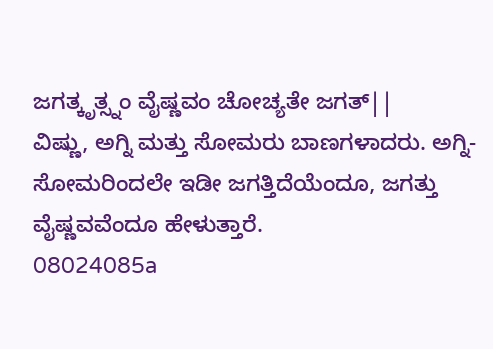ಜಗತ್ಕೃತ್ಸ್ನಂ ವೈಷ್ಣವಂ ಚೋಚ್ಯತೇ ಜಗತ್||
ವಿಷ್ಣು, ಅಗ್ನಿ ಮತ್ತು ಸೋಮರು ಬಾಣಗಳಾದರು. ಅಗ್ನಿ-ಸೋಮರಿಂದಲೇ ಇಡೀ ಜಗತ್ತಿದೆಯೆಂದೂ, ಜಗತ್ತು ವೈಷ್ಣವವೆಂದೂ ಹೇಳುತ್ತಾರೆ.
08024085a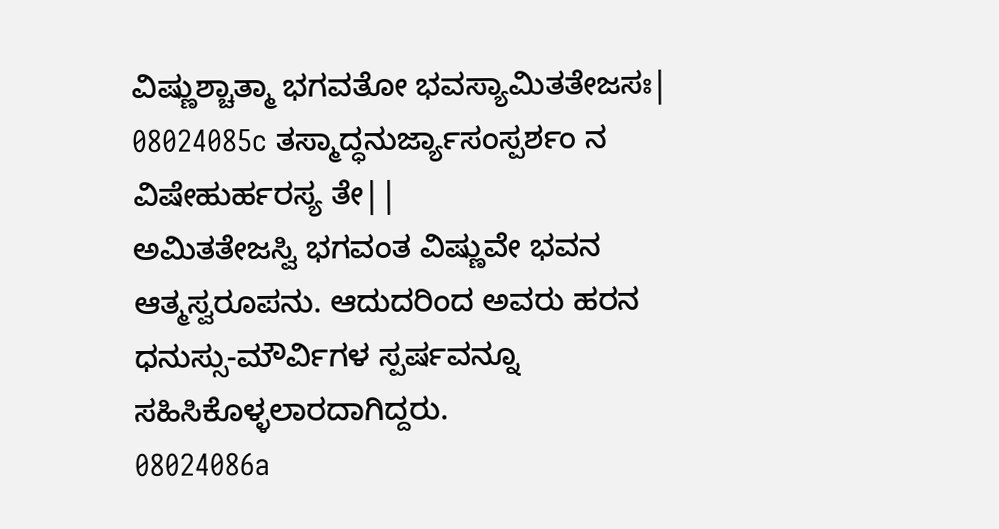ವಿಷ್ಣುಶ್ಚಾತ್ಮಾ ಭಗವತೋ ಭವಸ್ಯಾಮಿತತೇಜಸಃ|
08024085c ತಸ್ಮಾದ್ಧನುರ್ಜ್ಯಾಸಂಸ್ಪರ್ಶಂ ನ ವಿಷೇಹುರ್ಹರಸ್ಯ ತೇ||
ಅಮಿತತೇಜಸ್ವಿ ಭಗವಂತ ವಿಷ್ಣುವೇ ಭವನ ಆತ್ಮಸ್ವರೂಪನು. ಆದುದರಿಂದ ಅವರು ಹರನ ಧನುಸ್ಸು-ಮೌರ್ವಿಗಳ ಸ್ಪರ್ಷವನ್ನೂ ಸಹಿಸಿಕೊಳ್ಳಲಾರದಾಗಿದ್ದರು.
08024086a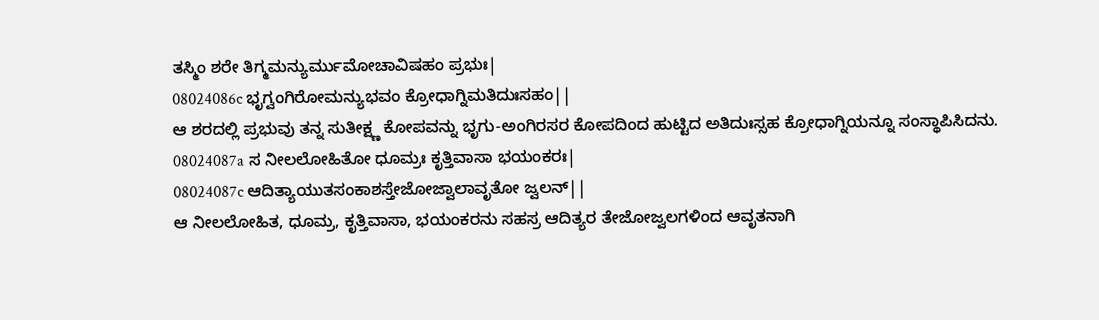ತಸ್ಮಿಂ ಶರೇ ತಿಗ್ಮಮನ್ಯುರ್ಮುಮೋಚಾವಿಷಹಂ ಪ್ರಭುಃ|
08024086c ಭೃಗ್ವಂಗಿರೋಮನ್ಯುಭವಂ ಕ್ರೋಧಾಗ್ನಿಮತಿದುಃಸಹಂ||
ಆ ಶರದಲ್ಲಿ ಪ್ರಭುವು ತನ್ನ ಸುತೀಕ್ಷ್ಣ ಕೋಪವನ್ನು ಭೃಗು-ಅಂಗಿರಸರ ಕೋಪದಿಂದ ಹುಟ್ಟಿದ ಅತಿದುಃಸ್ಸಹ ಕ್ರೋಧಾಗ್ನಿಯನ್ನೂ ಸಂಸ್ಥಾಪಿಸಿದನು.
08024087a ಸ ನೀಲಲೋಹಿತೋ ಧೂಮ್ರಃ ಕೃತ್ತಿವಾಸಾ ಭಯಂಕರಃ|
08024087c ಆದಿತ್ಯಾಯುತಸಂಕಾಶಸ್ತೇಜೋಜ್ವಾಲಾವೃತೋ ಜ್ವಲನ್||
ಆ ನೀಲಲೋಹಿತ, ಧೂಮ್ರ, ಕೃತ್ತಿವಾಸಾ, ಭಯಂಕರನು ಸಹಸ್ರ ಆದಿತ್ಯರ ತೇಜೋಜ್ವಲಗಳಿಂದ ಆವೃತನಾಗಿ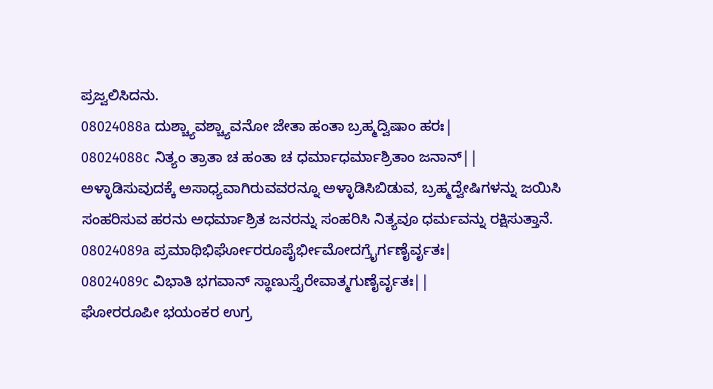ಪ್ರಜ್ವಲಿಸಿದನು.
08024088a ದುಶ್ಚ್ಯಾವಶ್ಚ್ಯಾವನೋ ಜೇತಾ ಹಂತಾ ಬ್ರಹ್ಮದ್ವಿಷಾಂ ಹರಃ|
08024088c ನಿತ್ಯಂ ತ್ರಾತಾ ಚ ಹಂತಾ ಚ ಧರ್ಮಾಧರ್ಮಾಶ್ರಿತಾಂ ಜನಾನ್||
ಅಳ್ಳಾಡಿಸುವುದಕ್ಕೆ ಅಸಾಧ್ಯವಾಗಿರುವವರನ್ನೂ ಅಳ್ಳಾಡಿಸಿಬಿಡುವ, ಬ್ರಹ್ಮದ್ವೇಷಿಗಳನ್ನು ಜಯಿಸಿ ಸಂಹರಿಸುವ ಹರನು ಅಧರ್ಮಾಶ್ರಿತ ಜನರನ್ನು ಸಂಹರಿಸಿ ನಿತ್ಯವೂ ಧರ್ಮವನ್ನು ರಕ್ಷಿಸುತ್ತಾನೆ.
08024089a ಪ್ರಮಾಥಿಭಿರ್ಘೋರರೂಪೈರ್ಭೀಮೋದಗ್ರೈರ್ಗಣೈರ್ವೃತಃ|
08024089c ವಿಭಾತಿ ಭಗವಾನ್ ಸ್ಥಾಣುಸ್ತೈರೇವಾತ್ಮಗುಣೈರ್ವೃತಃ||
ಘೋರರೂಪೀ ಭಯಂಕರ ಉಗ್ರ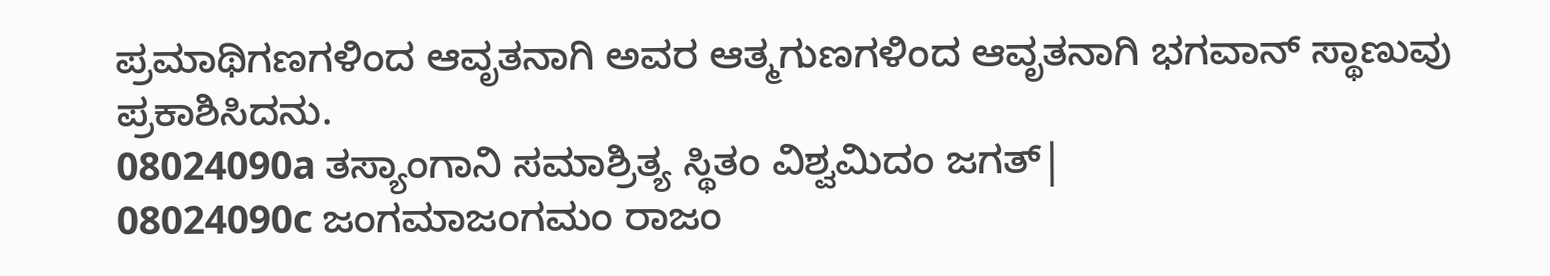ಪ್ರಮಾಥಿಗಣಗಳಿಂದ ಆವೃತನಾಗಿ ಅವರ ಆತ್ಮಗುಣಗಳಿಂದ ಆವೃತನಾಗಿ ಭಗವಾನ್ ಸ್ಥಾಣುವು ಪ್ರಕಾಶಿಸಿದನು.
08024090a ತಸ್ಯಾಂಗಾನಿ ಸಮಾಶ್ರಿತ್ಯ ಸ್ಥಿತಂ ವಿಶ್ವಮಿದಂ ಜಗತ್|
08024090c ಜಂಗಮಾಜಂಗಮಂ ರಾಜಂ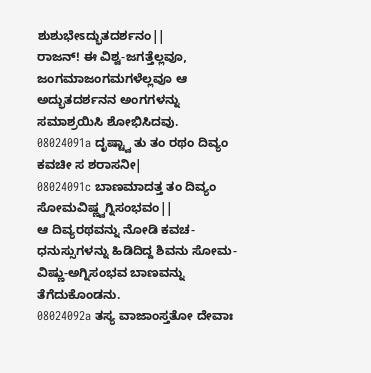ಶುಶುಭೇಽದ್ಭುತದರ್ಶನಂ||
ರಾಜನ್! ಈ ವಿಶ್ವ-ಜಗತ್ತೆಲ್ಲವೂ, ಜಂಗಮಾಜಂಗಮಗಳೆಲ್ಲವೂ ಆ ಅದ್ಭುತದರ್ಶನನ ಅಂಗಗಳನ್ನು ಸಮಾಶ್ರಯಿಸಿ ಶೋಭಿಸಿದವು.
08024091a ದೃಷ್ಟ್ವಾ ತು ತಂ ರಥಂ ದಿವ್ಯಂ ಕವಚೀ ಸ ಶರಾಸನೀ|
08024091c ಬಾಣಮಾದತ್ತ ತಂ ದಿವ್ಯಂ ಸೋಮವಿಷ್ಣ್ವಗ್ನಿಸಂಭವಂ||
ಆ ದಿವ್ಯರಥವನ್ನು ನೋಡಿ ಕವಚ-ಧನುಸ್ಸುಗಳನ್ನು ಹಿಡಿದಿದ್ದ ಶಿವನು ಸೋಮ-ವಿಷ್ಣು-ಅಗ್ನಿಸಂಭವ ಬಾಣವನ್ನು ತೆಗೆದುಕೊಂಡನು.
08024092a ತಸ್ಯ ವಾಜಾಂಸ್ತತೋ ದೇವಾಃ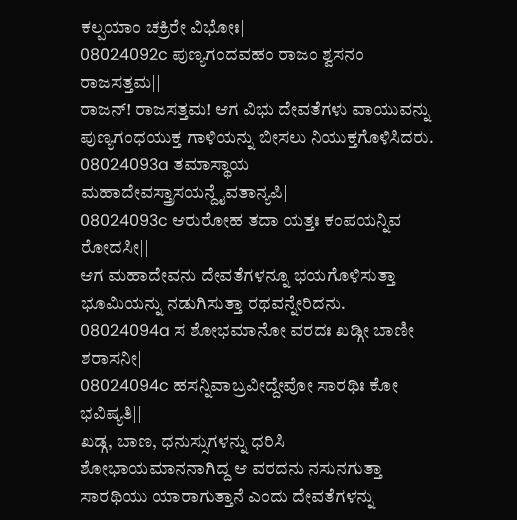ಕಲ್ಪಯಾಂ ಚಕ್ರಿರೇ ವಿಭೋಃ|
08024092c ಪುಣ್ಯಗಂದವಹಂ ರಾಜಂ ಶ್ವಸನಂ ರಾಜಸತ್ತಮ||
ರಾಜನ್! ರಾಜಸತ್ತಮ! ಆಗ ವಿಭು ದೇವತೆಗಳು ವಾಯುವನ್ನು ಪುಣ್ಯಗಂಧಯುಕ್ತ ಗಾಳಿಯನ್ನು ಬೀಸಲು ನಿಯುಕ್ತಗೊಳಿಸಿದರು.
08024093a ತಮಾಸ್ಥಾಯ ಮಹಾದೇವಸ್ತ್ರಾಸಯನ್ದೈವತಾನ್ಯಪಿ|
08024093c ಆರುರೋಹ ತದಾ ಯತ್ತಃ ಕಂಪಯನ್ನಿವ ರೋದಸೀ||
ಆಗ ಮಹಾದೇವನು ದೇವತೆಗಳನ್ನೂ ಭಯಗೊಳಿಸುತ್ತಾ ಭೂಮಿಯನ್ನು ನಡುಗಿಸುತ್ತಾ ರಥವನ್ನೇರಿದನು.
08024094a ಸ ಶೋಭಮಾನೋ ವರದಃ ಖಡ್ಗೀ ಬಾಣೀ ಶರಾಸನೀ|
08024094c ಹಸನ್ನಿವಾಬ್ರವೀದ್ದೇವೋ ಸಾರಥಿಃ ಕೋ ಭವಿಷ್ಯತಿ||
ಖಡ್ಗ, ಬಾಣ, ಧನುಸ್ಸುಗಳನ್ನು ಧರಿಸಿ ಶೋಭಾಯಮಾನನಾಗಿದ್ದ ಆ ವರದನು ನಸುನಗುತ್ತಾ ಸಾರಥಿಯು ಯಾರಾಗುತ್ತಾನೆ ಎಂದು ದೇವತೆಗಳನ್ನು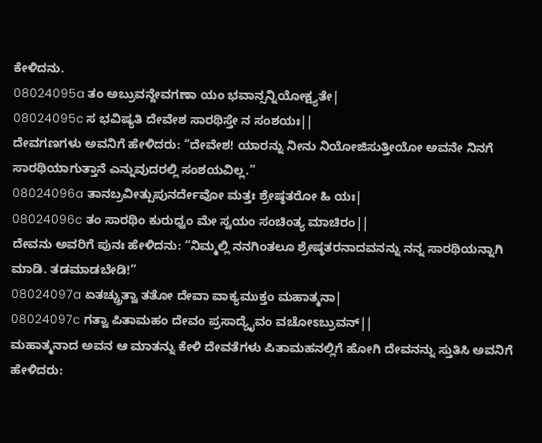ಕೇಳಿದನು.
08024095a ತಂ ಅಬ್ರುವನ್ದೇವಗಣಾ ಯಂ ಭವಾನ್ಸನ್ನಿಯೋಕ್ಷ್ಯತೇ|
08024095c ಸ ಭವಿಷ್ಯತಿ ದೇವೇಶ ಸಾರಥಿಸ್ತೇ ನ ಸಂಶಯಃ||
ದೇವಗಣಗಳು ಅವನಿಗೆ ಹೇಳಿದರು: “ದೇವೇಶ! ಯಾರನ್ನು ನೀನು ನಿಯೋಜಿಸುತ್ತೀಯೋ ಅವನೇ ನಿನಗೆ ಸಾರಥಿಯಾಗುತ್ತಾನೆ ಎನ್ನುವುದರಲ್ಲಿ ಸಂಶಯವಿಲ್ಲ.”
08024096a ತಾನಬ್ರವೀತ್ಪುಪುನರ್ದೇವೋ ಮತ್ತಃ ಶ್ರೇಷ್ಠತರೋ ಹಿ ಯಃ|
08024096c ತಂ ಸಾರಥಿಂ ಕುರುಧ್ವಂ ಮೇ ಸ್ವಯಂ ಸಂಚಿಂತ್ಯ ಮಾಚಿರಂ||
ದೇವನು ಅವರಿಗೆ ಪುನಃ ಹೇಳಿದನು: “ನಿಮ್ಮಲ್ಲಿ ನನಗಿಂತಲೂ ಶ್ರೇಷ್ಠತರನಾದವನನ್ನು ನನ್ನ ಸಾರಥಿಯನ್ನಾಗಿ ಮಾಡಿ. ತಡಮಾಡಬೇಡಿ!”
08024097a ಏತಚ್ಚ್ರುತ್ವಾ ತತೋ ದೇವಾ ವಾಕ್ಯಮುಕ್ತಂ ಮಹಾತ್ಮನಾ|
08024097c ಗತ್ವಾ ಪಿತಾಮಹಂ ದೇವಂ ಪ್ರಸಾದ್ಯೈವಂ ವಚೋಽಬ್ರುವನ್||
ಮಹಾತ್ಮನಾದ ಅವನ ಆ ಮಾತನ್ನು ಕೇಳಿ ದೇವತೆಗಳು ಪಿತಾಮಹನಲ್ಲಿಗೆ ಹೋಗಿ ದೇವನನ್ನು ಸ್ತುತಿಸಿ ಅವನಿಗೆ ಹೇಳಿದರು: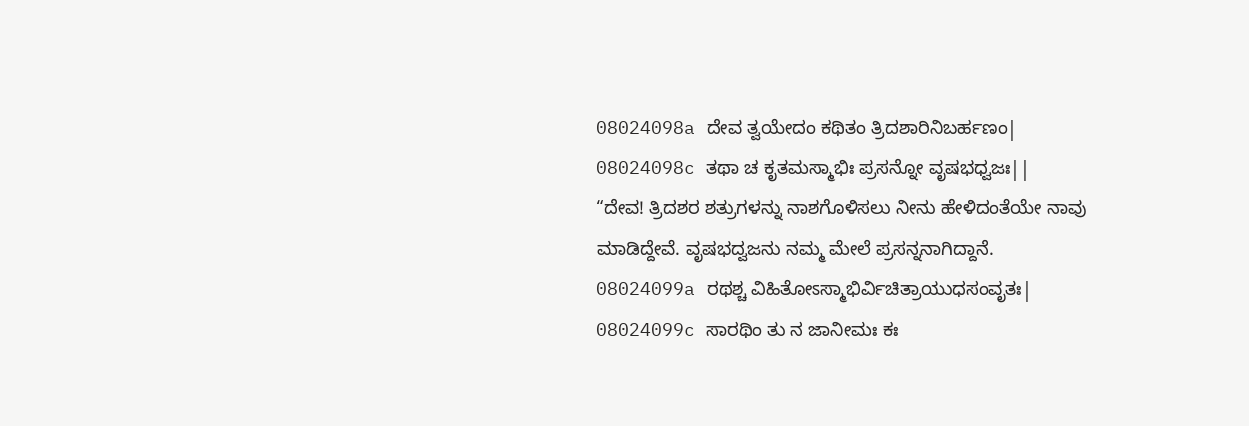08024098a ದೇವ ತ್ವಯೇದಂ ಕಥಿತಂ ತ್ರಿದಶಾರಿನಿಬರ್ಹಣಂ|
08024098c ತಥಾ ಚ ಕೃತಮಸ್ಮಾಭಿಃ ಪ್ರಸನ್ನೋ ವೃಷಭಧ್ವಜಃ||
“ದೇವ! ತ್ರಿದಶರ ಶತ್ರುಗಳನ್ನು ನಾಶಗೊಳಿಸಲು ನೀನು ಹೇಳಿದಂತೆಯೇ ನಾವು ಮಾಡಿದ್ದೇವೆ. ವೃಷಭದ್ವಜನು ನಮ್ಮ ಮೇಲೆ ಪ್ರಸನ್ನನಾಗಿದ್ದಾನೆ.
08024099a ರಥಶ್ಚ ವಿಹಿತೋಽಸ್ಮಾಭಿರ್ವಿಚಿತ್ರಾಯುಧಸಂವೃತಃ|
08024099c ಸಾರಥಿಂ ತು ನ ಜಾನೀಮಃ ಕಃ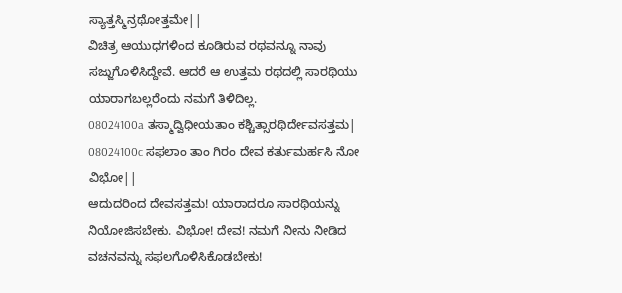ಸ್ಯಾತ್ತಸ್ಮಿನ್ರಥೋತ್ತಮೇ||
ವಿಚಿತ್ರ ಆಯುಧಗಳಿಂದ ಕೂಡಿರುವ ರಥವನ್ನೂ ನಾವು ಸಜ್ಜುಗೊಳಿಸಿದ್ದೇವೆ. ಆದರೆ ಆ ಉತ್ತಮ ರಥದಲ್ಲಿ ಸಾರಥಿಯು ಯಾರಾಗಬಲ್ಲರೆಂದು ನಮಗೆ ತಿಳಿದಿಲ್ಲ.
08024100a ತಸ್ಮಾದ್ವಿಧೀಯತಾಂ ಕಶ್ಚಿತ್ಸಾರಥಿರ್ದೇವಸತ್ತಮ|
08024100c ಸಫಲಾಂ ತಾಂ ಗಿರಂ ದೇವ ಕರ್ತುಮರ್ಹಸಿ ನೋ ವಿಭೋ||
ಆದುದರಿಂದ ದೇವಸತ್ತಮ! ಯಾರಾದರೂ ಸಾರಥಿಯನ್ನು ನಿಯೋಜಿಸಬೇಕು. ವಿಭೋ! ದೇವ! ನಮಗೆ ನೀನು ನೀಡಿದ ವಚನವನ್ನು ಸಫಲಗೊಳಿಸಿಕೊಡಬೇಕು!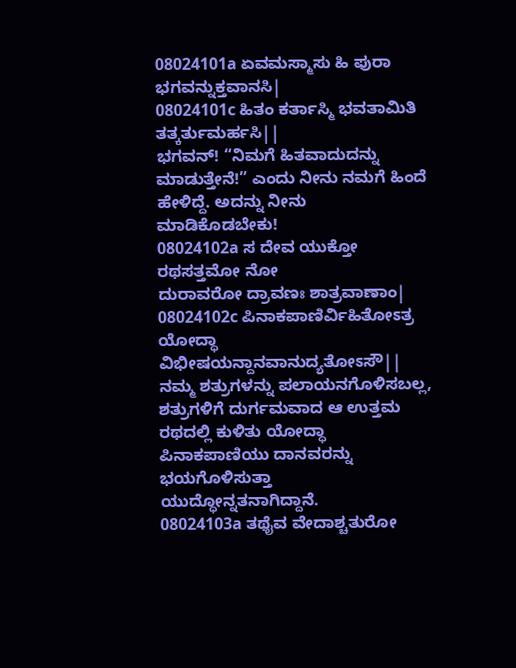08024101a ಏವಮಸ್ಮಾಸು ಹಿ ಪುರಾ ಭಗವನ್ನುಕ್ತವಾನಸಿ|
08024101c ಹಿತಂ ಕರ್ತಾಸ್ಮಿ ಭವತಾಮಿತಿ ತತ್ಕರ್ತುಮರ್ಹಸಿ||
ಭಗವನ್! “ನಿಮಗೆ ಹಿತವಾದುದನ್ನು ಮಾಡುತ್ತೇನೆ!” ಎಂದು ನೀನು ನಮಗೆ ಹಿಂದೆ ಹೇಳಿದ್ದೆ. ಅದನ್ನು ನೀನು ಮಾಡಿಕೊಡಬೇಕು!
08024102a ಸ ದೇವ ಯುಕ್ತೋ ರಥಸತ್ತಮೋ ನೋ
ದುರಾವರೋ ದ್ರಾವಣಃ ಶಾತ್ರವಾಣಾಂ|
08024102c ಪಿನಾಕಪಾಣಿರ್ವಿಹಿತೋಽತ್ರ ಯೋದ್ಧಾ
ವಿಭೀಷಯನ್ದಾನವಾನುದ್ಯತೋಽಸೌ||
ನಮ್ಮ ಶತ್ರುಗಳನ್ನು ಪಲಾಯನಗೊಳಿಸಬಲ್ಲ, ಶತ್ರುಗಳಿಗೆ ದುರ್ಗಮವಾದ ಆ ಉತ್ತಮ ರಥದಲ್ಲಿ ಕುಳಿತು ಯೋದ್ಧಾ ಪಿನಾಕಪಾಣಿಯು ದಾನವರನ್ನು ಭಯಗೊಳಿಸುತ್ತಾ ಯುದ್ಧೋನ್ನತನಾಗಿದ್ದಾನೆ.
08024103a ತಥೈವ ವೇದಾಶ್ಚತುರೋ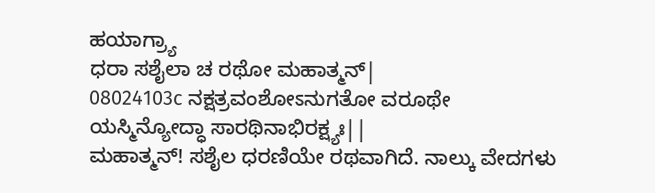ಹಯಾಗ್ರ್ಯಾ
ಧರಾ ಸಶೈಲಾ ಚ ರಥೋ ಮಹಾತ್ಮನ್|
08024103c ನಕ್ಷತ್ರವಂಶೋಽನುಗತೋ ವರೂಥೇ
ಯಸ್ಮಿನ್ಯೋದ್ಧಾ ಸಾರಥಿನಾಭಿರಕ್ಷ್ಯಃ||
ಮಹಾತ್ಮನ್! ಸಶೈಲ ಧರಣಿಯೇ ರಥವಾಗಿದೆ. ನಾಲ್ಕು ವೇದಗಳು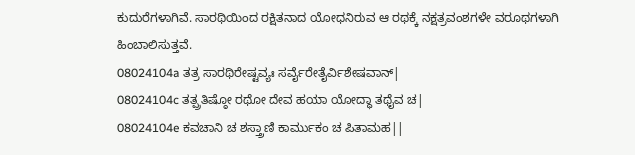ಕುದುರೆಗಳಾಗಿವೆ. ಸಾರಥಿಯಿಂದ ರಕ್ಷಿತನಾದ ಯೋಧನಿರುವ ಆ ರಥಕ್ಕೆ ನಕ್ಷತ್ರವಂಶಗಳೇ ವರೂಥಗಳಾಗಿ ಹಿಂಬಾಲಿಸುತ್ತವೆ.
08024104a ತತ್ರ ಸಾರಥಿರೇಷ್ಟವ್ಯಃ ಸರ್ವೈರೇತೈರ್ವಿಶೇಷವಾನ್|
08024104c ತತ್ಪ್ರತಿಷ್ಠೋ ರಥೋ ದೇವ ಹಯಾ ಯೋದ್ಧಾ ತಥೈವ ಚ|
08024104e ಕವಚಾನಿ ಚ ಶಸ್ತ್ರಾಣಿ ಕಾರ್ಮುಕಂ ಚ ಪಿತಾಮಹ||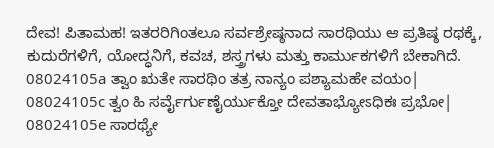ದೇವ! ಪಿತಾಮಹ! ಇತರರಿಗಿಂತಲೂ ಸರ್ವಶ್ರೇಷ್ಠನಾದ ಸಾರಥಿಯು ಆ ಪ್ರತಿಷ್ಠ ರಥಕ್ಕೆ, ಕುದುರೆಗಳಿಗೆ, ಯೋದ್ಧನಿಗೆ, ಕವಚ, ಶಸ್ತ್ರಗಳು ಮತ್ತು ಕಾರ್ಮುಕಗಳಿಗೆ ಬೇಕಾಗಿದೆ.
08024105a ತ್ವಾಂ ಋತೇ ಸಾರಥಿಂ ತತ್ರ ನಾನ್ಯಂ ಪಶ್ಯಾಮಹೇ ವಯಂ|
08024105c ತ್ವಂ ಹಿ ಸರ್ವೈರ್ಗುಣೈರ್ಯುಕ್ತೋ ದೇವತಾಭ್ಯೋಽಧಿಕಃ ಪ್ರಭೋ|
08024105e ಸಾರಥ್ಯೇ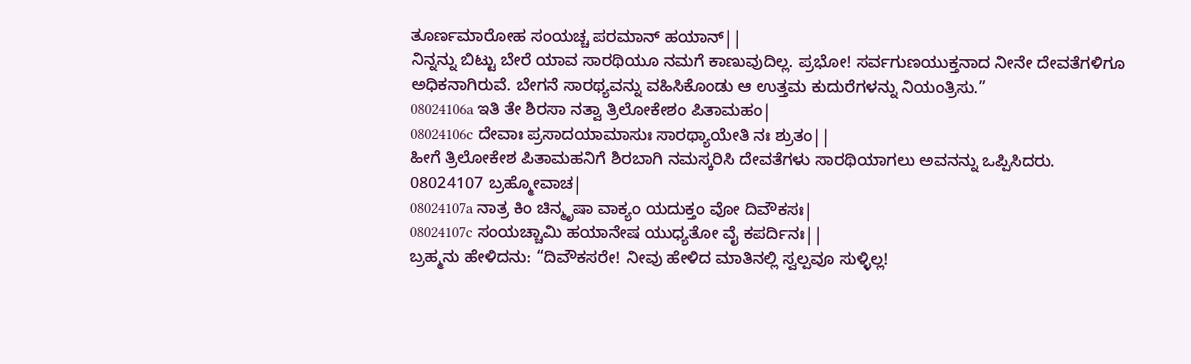ತೂರ್ಣಮಾರೋಹ ಸಂಯಚ್ಚ ಪರಮಾನ್ ಹಯಾನ್||
ನಿನ್ನನ್ನು ಬಿಟ್ಟು ಬೇರೆ ಯಾವ ಸಾರಥಿಯೂ ನಮಗೆ ಕಾಣುವುದಿಲ್ಲ. ಪ್ರಭೋ! ಸರ್ವಗುಣಯುಕ್ತನಾದ ನೀನೇ ದೇವತೆಗಳಿಗೂ ಅಧಿಕನಾಗಿರುವೆ. ಬೇಗನೆ ಸಾರಥ್ಯವನ್ನು ವಹಿಸಿಕೊಂಡು ಆ ಉತ್ತಮ ಕುದುರೆಗಳನ್ನು ನಿಯಂತ್ರಿಸು.”
08024106a ಇತಿ ತೇ ಶಿರಸಾ ನತ್ವಾ ತ್ರಿಲೋಕೇಶಂ ಪಿತಾಮಹಂ|
08024106c ದೇವಾಃ ಪ್ರಸಾದಯಾಮಾಸುಃ ಸಾರಥ್ಯಾಯೇತಿ ನಃ ಶ್ರುತಂ||
ಹೀಗೆ ತ್ರಿಲೋಕೇಶ ಪಿತಾಮಹನಿಗೆ ಶಿರಬಾಗಿ ನಮಸ್ಕರಿಸಿ ದೇವತೆಗಳು ಸಾರಥಿಯಾಗಲು ಅವನನ್ನು ಒಪ್ಪಿಸಿದರು.
08024107 ಬ್ರಹ್ಮೋವಾಚ|
08024107a ನಾತ್ರ ಕಿಂ ಚಿನ್ಮೃಷಾ ವಾಕ್ಯಂ ಯದುಕ್ತಂ ವೋ ದಿವೌಕಸಃ|
08024107c ಸಂಯಚ್ಚಾಮಿ ಹಯಾನೇಷ ಯುಧ್ಯತೋ ವೈ ಕಪರ್ದಿನಃ||
ಬ್ರಹ್ಮನು ಹೇಳಿದನು: “ದಿವೌಕಸರೇ! ನೀವು ಹೇಳಿದ ಮಾತಿನಲ್ಲಿ ಸ್ವಲ್ಪವೂ ಸುಳ್ಳಿಲ್ಲ!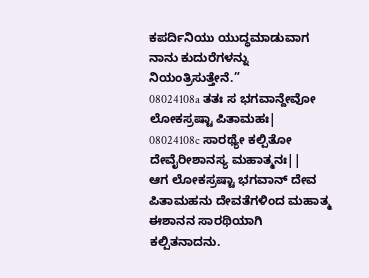ಕಪರ್ದಿನಿಯು ಯುದ್ಧಮಾಡುವಾಗ ನಾನು ಕುದುರೆಗಳನ್ನು ನಿಯಂತ್ರಿಸುತ್ತೇನೆ.”
08024108a ತತಃ ಸ ಭಗವಾನ್ದೇವೋ ಲೋಕಸ್ರಷ್ಟಾ ಪಿತಾಮಹಃ|
08024108c ಸಾರಥ್ಯೇ ಕಲ್ಪಿತೋ ದೇವೈರೀಶಾನಸ್ಯ ಮಹಾತ್ಮನಃ||
ಆಗ ಲೋಕಸ್ರಷ್ಟಾ ಭಗವಾನ್ ದೇವ ಪಿತಾಮಹನು ದೇವತೆಗಳಿಂದ ಮಹಾತ್ಮ ಈಶಾನನ ಸಾರಥಿಯಾಗಿ ಕಲ್ಪಿತನಾದನು.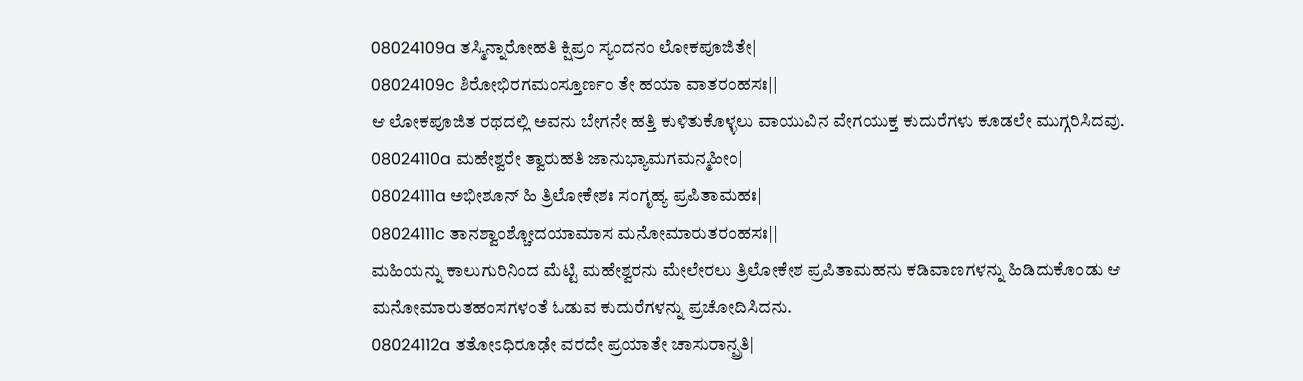08024109a ತಸ್ಮಿನ್ನಾರೋಹತಿ ಕ್ಷಿಪ್ರಂ ಸ್ಯಂದನಂ ಲೋಕಪೂಜಿತೇ|
08024109c ಶಿರೋಭಿರಗಮಂಸ್ತೂರ್ಣಂ ತೇ ಹಯಾ ವಾತರಂಹಸಃ||
ಆ ಲೋಕಪೂಜಿತ ರಥದಲ್ಲಿ ಅವನು ಬೇಗನೇ ಹತ್ತಿ ಕುಳಿತುಕೊಳ್ಳಲು ವಾಯುವಿನ ವೇಗಯುಕ್ತ ಕುದುರೆಗಳು ಕೂಡಲೇ ಮುಗ್ಗರಿಸಿದವು.
08024110a ಮಹೇಶ್ವರೇ ತ್ವಾರುಹತಿ ಜಾನುಭ್ಯಾಮಗಮನ್ಮಹೀಂ|
08024111a ಅಭೀಶೂನ್ ಹಿ ತ್ರಿಲೋಕೇಶಃ ಸಂಗೃಹ್ಯ ಪ್ರಪಿತಾಮಹಃ|
08024111c ತಾನಶ್ವಾಂಶ್ಚೋದಯಾಮಾಸ ಮನೋಮಾರುತರಂಹಸಃ||
ಮಹಿಯನ್ನು ಕಾಲುಗುರಿನಿಂದ ಮೆಟ್ಟಿ ಮಹೇಶ್ವರನು ಮೇಲೇರಲು ತ್ರಿಲೋಕೇಶ ಪ್ರಪಿತಾಮಹನು ಕಡಿವಾಣಗಳನ್ನು ಹಿಡಿದುಕೊಂಡು ಆ ಮನೋಮಾರುತಹಂಸಗಳಂತೆ ಓಡುವ ಕುದುರೆಗಳನ್ನು ಪ್ರಚೋದಿಸಿದನು.
08024112a ತತೋಽಧಿರೂಢೇ ವರದೇ ಪ್ರಯಾತೇ ಚಾಸುರಾನ್ಪ್ರತಿ|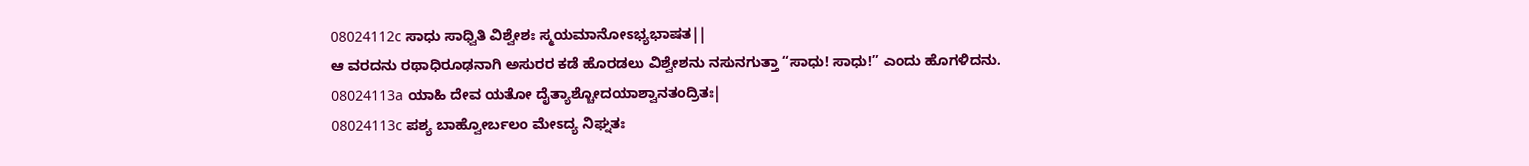08024112c ಸಾಧು ಸಾಧ್ವಿತಿ ವಿಶ್ವೇಶಃ ಸ್ಮಯಮಾನೋಽಭ್ಯಭಾಷತ||
ಆ ವರದನು ರಥಾಧಿರೂಢನಾಗಿ ಅಸುರರ ಕಡೆ ಹೊರಡಲು ವಿಶ್ವೇಶನು ನಸುನಗುತ್ತಾ “ಸಾಧು! ಸಾಧು!” ಎಂದು ಹೊಗಳಿದನು.
08024113a ಯಾಹಿ ದೇವ ಯತೋ ದೈತ್ಯಾಶ್ಚೋದಯಾಶ್ವಾನತಂದ್ರಿತಃ|
08024113c ಪಶ್ಯ ಬಾಹ್ವೋರ್ಬಲಂ ಮೇಽದ್ಯ ನಿಘ್ನತಃ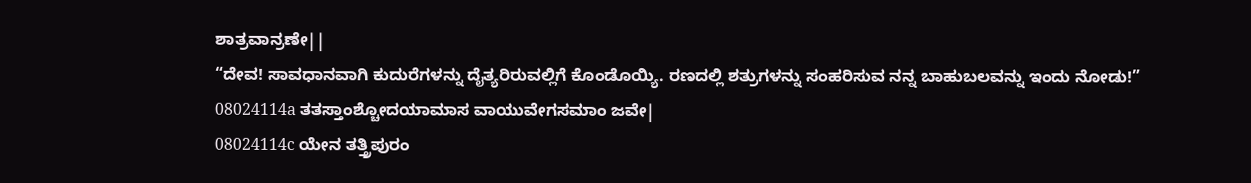ಶಾತ್ರವಾನ್ರಣೇ||
“ದೇವ! ಸಾವಧಾನವಾಗಿ ಕುದುರೆಗಳನ್ನು ದೈತ್ಯರಿರುವಲ್ಲಿಗೆ ಕೊಂಡೊಯ್ಯಿ. ರಣದಲ್ಲಿ ಶತ್ರುಗಳನ್ನು ಸಂಹರಿಸುವ ನನ್ನ ಬಾಹುಬಲವನ್ನು ಇಂದು ನೋಡು!”
08024114a ತತಸ್ತಾಂಶ್ಚೋದಯಾಮಾಸ ವಾಯುವೇಗಸಮಾಂ ಜವೇ|
08024114c ಯೇನ ತತ್ತ್ರಿಪುರಂ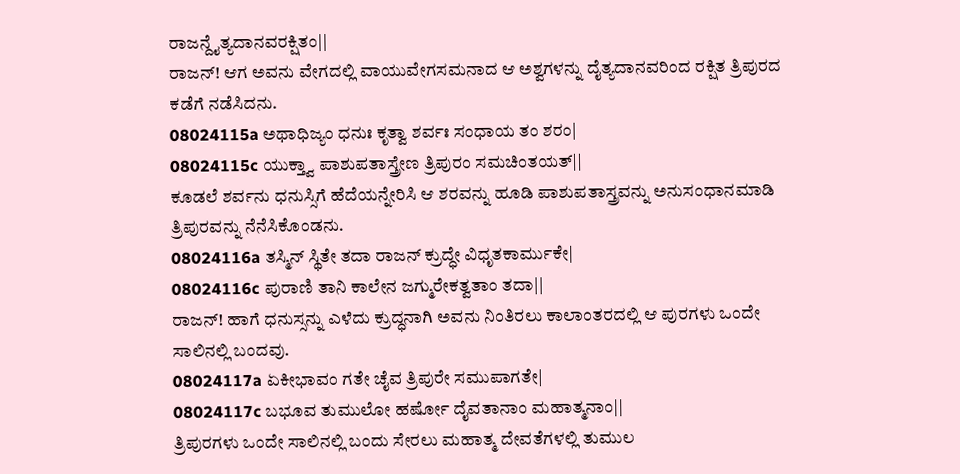ರಾಜನ್ದೈತ್ಯದಾನವರಕ್ಷಿತಂ||
ರಾಜನ್! ಆಗ ಅವನು ವೇಗದಲ್ಲಿ ವಾಯುವೇಗಸಮನಾದ ಆ ಅಶ್ವಗಳನ್ನು ದೈತ್ಯದಾನವರಿಂದ ರಕ್ಷಿತ ತ್ರಿಪುರದ ಕಡೆಗೆ ನಡೆಸಿದನು.
08024115a ಅಥಾಧಿಜ್ಯಂ ಧನುಃ ಕೃತ್ವಾ ಶರ್ವಃ ಸಂಧಾಯ ತಂ ಶರಂ|
08024115c ಯುಕ್ತ್ವಾ ಪಾಶುಪತಾಸ್ತ್ರೇಣ ತ್ರಿಪುರಂ ಸಮಚಿಂತಯತ್||
ಕೂಡಲೆ ಶರ್ವನು ಧನುಸ್ಸಿಗೆ ಹೆದೆಯನ್ನೇರಿಸಿ ಆ ಶರವನ್ನು ಹೂಡಿ ಪಾಶುಪತಾಸ್ತ್ರವನ್ನು ಅನುಸಂಧಾನಮಾಡಿ ತ್ರಿಪುರವನ್ನು ನೆನೆಸಿಕೊಂಡನು.
08024116a ತಸ್ಮಿನ್ ಸ್ಥಿತೇ ತದಾ ರಾಜನ್ ಕ್ರುದ್ಧೇ ವಿಧೃತಕಾರ್ಮುಕೇ|
08024116c ಪುರಾಣಿ ತಾನಿ ಕಾಲೇನ ಜಗ್ಮುರೇಕತ್ವತಾಂ ತದಾ||
ರಾಜನ್! ಹಾಗೆ ಧನುಸ್ಸನ್ನು ಎಳೆದು ಕ್ರುದ್ಧನಾಗಿ ಅವನು ನಿಂತಿರಲು ಕಾಲಾಂತರದಲ್ಲಿ ಆ ಪುರಗಳು ಒಂದೇ ಸಾಲಿನಲ್ಲಿ ಬಂದವು.
08024117a ಏಕೀಭಾವಂ ಗತೇ ಚೈವ ತ್ರಿಪುರೇ ಸಮುಪಾಗತೇ|
08024117c ಬಭೂವ ತುಮುಲೋ ಹರ್ಷೋ ದೈವತಾನಾಂ ಮಹಾತ್ಮನಾಂ||
ತ್ರಿಪುರಗಳು ಒಂದೇ ಸಾಲಿನಲ್ಲಿ ಬಂದು ಸೇರಲು ಮಹಾತ್ಮ ದೇವತೆಗಳಲ್ಲಿ ತುಮುಲ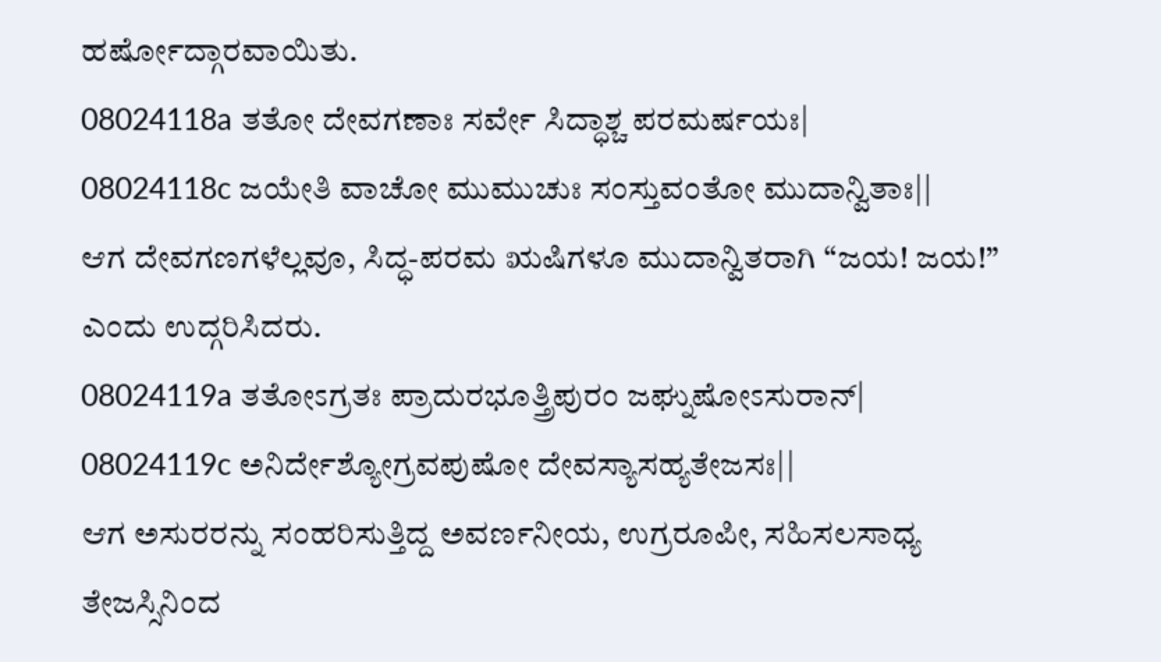ಹರ್ಷೋದ್ಗಾರವಾಯಿತು.
08024118a ತತೋ ದೇವಗಣಾಃ ಸರ್ವೇ ಸಿದ್ಧಾಶ್ಚ ಪರಮರ್ಷಯಃ|
08024118c ಜಯೇತಿ ವಾಚೋ ಮುಮುಚುಃ ಸಂಸ್ತುವಂತೋ ಮುದಾನ್ವಿತಾಃ||
ಆಗ ದೇವಗಣಗಳೆಲ್ಲವೂ, ಸಿದ್ಧ-ಪರಮ ಋಷಿಗಳೂ ಮುದಾನ್ವಿತರಾಗಿ “ಜಯ! ಜಯ!” ಎಂದು ಉದ್ಗರಿಸಿದರು.
08024119a ತತೋಽಗ್ರತಃ ಪ್ರಾದುರಭೂತ್ತ್ರಿಪುರಂ ಜಘ್ನುಷೋಽಸುರಾನ್|
08024119c ಅನಿರ್ದೇಶ್ಯೋಗ್ರವಪುಷೋ ದೇವಸ್ಯಾಸಹ್ಯತೇಜಸಃ||
ಆಗ ಅಸುರರನ್ನು ಸಂಹರಿಸುತ್ತಿದ್ದ ಅವರ್ಣನೀಯ, ಉಗ್ರರೂಪೀ, ಸಹಿಸಲಸಾಧ್ಯ ತೇಜಸ್ಸಿನಿಂದ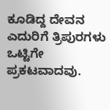ಕೂಡಿದ್ದ ದೇವನ ಎದುರಿಗೆ ತ್ರಿಪುರಗಳು ಒಟ್ಟಿಗೇ ಪ್ರಕಟವಾದವು.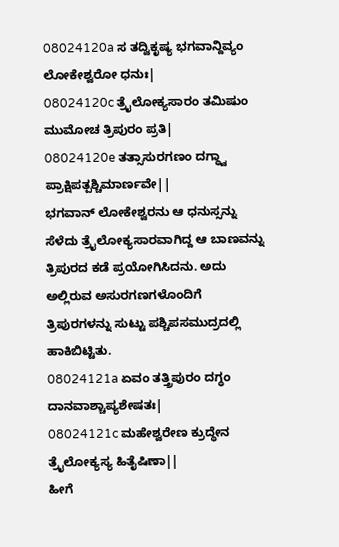08024120a ಸ ತದ್ವಿಕೃಷ್ಯ ಭಗವಾನ್ದಿವ್ಯಂ ಲೋಕೇಶ್ವರೋ ಧನುಃ|
08024120c ತ್ರೈಲೋಕ್ಯಸಾರಂ ತಮಿಷುಂ ಮುಮೋಚ ತ್ರಿಪುರಂ ಪ್ರತಿ|
08024120e ತತ್ಸಾಸುರಗಣಂ ದಗ್ಧ್ವಾ ಪ್ರಾಕ್ಷಿಪತ್ಪಶ್ಚಿಮಾರ್ಣವೇ||
ಭಗವಾನ್ ಲೋಕೇಶ್ವರನು ಆ ಧನುಸ್ಸನ್ನು ಸೆಳೆದು ತ್ರೈಲೋಕ್ಯಸಾರವಾಗಿದ್ದ ಆ ಬಾಣವನ್ನು ತ್ರಿಪುರದ ಕಡೆ ಪ್ರಯೋಗಿಸಿದನು. ಅದು ಅಲ್ಲಿರುವ ಅಸುರಗಣಗಳೊಂದಿಗೆ ತ್ರಿಪುರಗಳನ್ನು ಸುಟ್ಟು ಪಶ್ಚಿಪಸಮುದ್ರದಲ್ಲಿ ಹಾಕಿಬಿಟ್ಟಿತು.
08024121a ಏವಂ ತತ್ತ್ರಿಪುರಂ ದಗ್ಧಂ ದಾನವಾಶ್ಚಾಪ್ಯಶೇಷತಃ|
08024121c ಮಹೇಶ್ವರೇಣ ಕ್ರುದ್ಧೇನ ತ್ರೈಲೋಕ್ಯಸ್ಯ ಹಿತೈಷಿಣಾ||
ಹೀಗೆ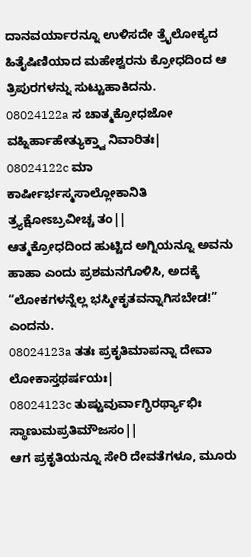ದಾನವರ್ಯಾರನ್ನೂ ಉಳಿಸದೇ ತ್ರೈಲೋಕ್ಯದ ಹಿತೈಷಿಣಿಯಾದ ಮಹೇಶ್ವರನು ಕ್ರೋಧದಿಂದ ಆ ತ್ರಿಪುರಗಳನ್ನು ಸುಟ್ಟುಹಾಕಿದನು.
08024122a ಸ ಚಾತ್ಮಕ್ರೋಧಜೋ ವಹ್ನಿರ್ಹಾಹೇತ್ಯುಕ್ತ್ವಾ ನಿವಾರಿತಃ|
08024122c ಮಾ ಕಾರ್ಷೀರ್ಭಸ್ಮಸಾಲ್ಲೋಕಾನಿತಿ ತ್ರ್ಯಕ್ಷೋಽಬ್ರವೀಚ್ಚ ತಂ||
ಆತ್ಮಕ್ರೋಧದಿಂದ ಹುಟ್ಟಿದ ಅಗ್ನಿಯನ್ನೂ ಅವನು ಹಾಹಾ ಎಂದು ಪ್ರಶಮನಗೊಳಿಸಿ, ಅದಕ್ಕೆ “ಲೋಕಗಳನ್ನೆಲ್ಲ ಭಸ್ಮೀಕೃತವನ್ನಾಗಿಸಬೇಡ!” ಎಂದನು.
08024123a ತತಃ ಪ್ರಕೃತಿಮಾಪನ್ನಾ ದೇವಾ ಲೋಕಾಸ್ತಥರ್ಷಯಃ|
08024123c ತುಷ್ಟುವುರ್ವಾಗ್ಭಿರರ್ಥ್ಯಾಭಿಃ ಸ್ಥಾಣುಮಪ್ರತಿಮೌಜಸಂ||
ಆಗ ಪ್ರಕೃತಿಯನ್ನೂ ಸೇರಿ ದೇವತೆಗಳೂ, ಮೂರು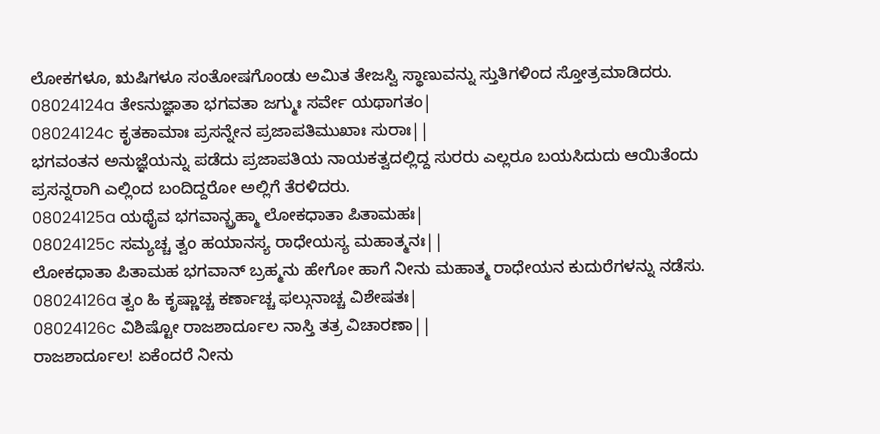ಲೋಕಗಳೂ, ಋಷಿಗಳೂ ಸಂತೋಷಗೊಂಡು ಅಮಿತ ತೇಜಸ್ವಿ ಸ್ಥಾಣುವನ್ನು ಸ್ತುತಿಗಳಿಂದ ಸ್ತೋತ್ರಮಾಡಿದರು.
08024124a ತೇಽನುಜ್ಞಾತಾ ಭಗವತಾ ಜಗ್ಮುಃ ಸರ್ವೇ ಯಥಾಗತಂ|
08024124c ಕೃತಕಾಮಾಃ ಪ್ರಸನ್ನೇನ ಪ್ರಜಾಪತಿಮುಖಾಃ ಸುರಾಃ||
ಭಗವಂತನ ಅನುಜ್ಞೆಯನ್ನು ಪಡೆದು ಪ್ರಜಾಪತಿಯ ನಾಯಕತ್ವದಲ್ಲಿದ್ದ ಸುರರು ಎಲ್ಲರೂ ಬಯಸಿದುದು ಆಯಿತೆಂದು ಪ್ರಸನ್ನರಾಗಿ ಎಲ್ಲಿಂದ ಬಂದಿದ್ದರೋ ಅಲ್ಲಿಗೆ ತೆರಳಿದರು.
08024125a ಯಥೈವ ಭಗವಾನ್ಬ್ರಹ್ಮಾ ಲೋಕಧಾತಾ ಪಿತಾಮಹಃ|
08024125c ಸಮ್ಯಚ್ಚ ತ್ವಂ ಹಯಾನಸ್ಯ ರಾಧೇಯಸ್ಯ ಮಹಾತ್ಮನಃ||
ಲೋಕಧಾತಾ ಪಿತಾಮಹ ಭಗವಾನ್ ಬ್ರಹ್ಮನು ಹೇಗೋ ಹಾಗೆ ನೀನು ಮಹಾತ್ಮ ರಾಧೇಯನ ಕುದುರೆಗಳನ್ನು ನಡೆಸು.
08024126a ತ್ವಂ ಹಿ ಕೃಷ್ಣಾಚ್ಚ ಕರ್ಣಾಚ್ಚ ಫಲ್ಗುನಾಚ್ಚ ವಿಶೇಷತಃ|
08024126c ವಿಶಿಷ್ಟೋ ರಾಜಶಾರ್ದೂಲ ನಾಸ್ತಿ ತತ್ರ ವಿಚಾರಣಾ||
ರಾಜಶಾರ್ದೂಲ! ಏಕೆಂದರೆ ನೀನು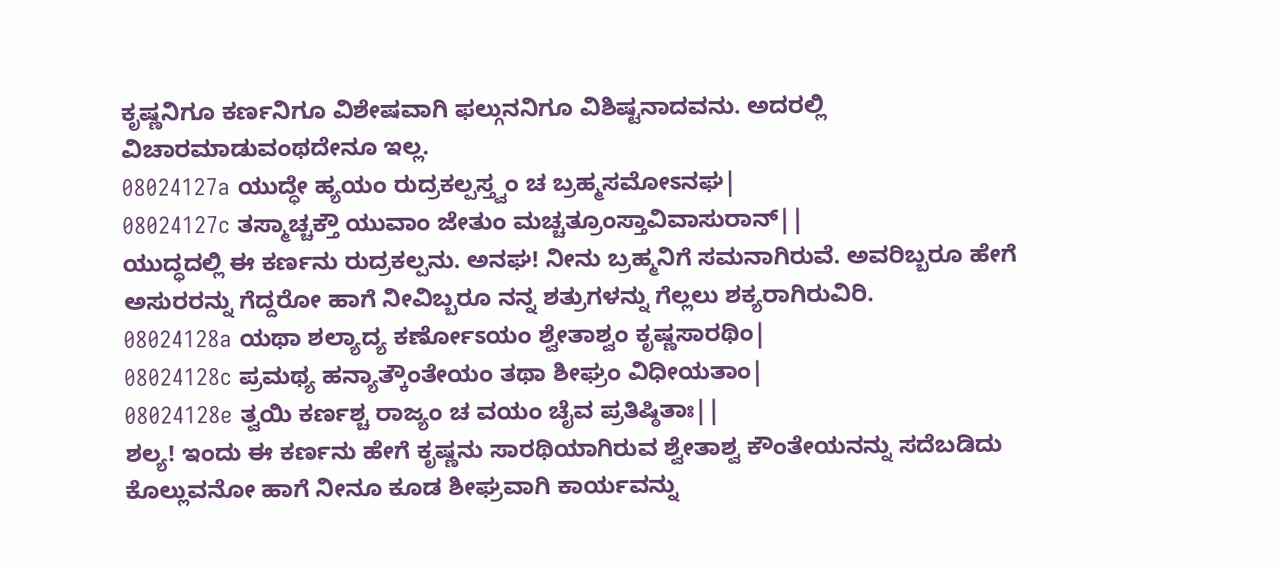ಕೃಷ್ಣನಿಗೂ ಕರ್ಣನಿಗೂ ವಿಶೇಷವಾಗಿ ಫಲ್ಗುನನಿಗೂ ವಿಶಿಷ್ಟನಾದವನು. ಅದರಲ್ಲಿ ವಿಚಾರಮಾಡುವಂಥದೇನೂ ಇಲ್ಲ.
08024127a ಯುದ್ಧೇ ಹ್ಯಯಂ ರುದ್ರಕಲ್ಪಸ್ತ್ವಂ ಚ ಬ್ರಹ್ಮಸಮೋಽನಘ|
08024127c ತಸ್ಮಾಚ್ಚಕ್ತೌ ಯುವಾಂ ಜೇತುಂ ಮಚ್ಚತ್ರೂಂಸ್ತಾವಿವಾಸುರಾನ್||
ಯುದ್ಧದಲ್ಲಿ ಈ ಕರ್ಣನು ರುದ್ರಕಲ್ಪನು. ಅನಘ! ನೀನು ಬ್ರಹ್ಮನಿಗೆ ಸಮನಾಗಿರುವೆ. ಅವರಿಬ್ಬರೂ ಹೇಗೆ ಅಸುರರನ್ನು ಗೆದ್ದರೋ ಹಾಗೆ ನೀವಿಬ್ಬರೂ ನನ್ನ ಶತ್ರುಗಳನ್ನು ಗೆಲ್ಲಲು ಶಕ್ಯರಾಗಿರುವಿರಿ.
08024128a ಯಥಾ ಶಲ್ಯಾದ್ಯ ಕರ್ಣೋಽಯಂ ಶ್ವೇತಾಶ್ವಂ ಕೃಷ್ಣಸಾರಥಿಂ|
08024128c ಪ್ರಮಥ್ಯ ಹನ್ಯಾತ್ಕೌಂತೇಯಂ ತಥಾ ಶೀಘ್ರಂ ವಿಧೀಯತಾಂ|
08024128e ತ್ವಯಿ ಕರ್ಣಶ್ಚ ರಾಜ್ಯಂ ಚ ವಯಂ ಚೈವ ಪ್ರತಿಷ್ಠಿತಾಃ||
ಶಲ್ಯ! ಇಂದು ಈ ಕರ್ಣನು ಹೇಗೆ ಕೃಷ್ಣನು ಸಾರಥಿಯಾಗಿರುವ ಶ್ವೇತಾಶ್ವ ಕೌಂತೇಯನನ್ನು ಸದೆಬಡಿದು ಕೊಲ್ಲುವನೋ ಹಾಗೆ ನೀನೂ ಕೂಡ ಶೀಘ್ರವಾಗಿ ಕಾರ್ಯವನ್ನು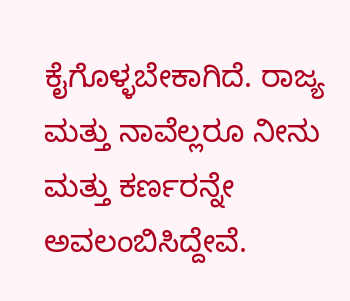ಕೈಗೊಳ್ಳಬೇಕಾಗಿದೆ. ರಾಜ್ಯ ಮತ್ತು ನಾವೆಲ್ಲರೂ ನೀನು ಮತ್ತು ಕರ್ಣರನ್ನೇ ಅವಲಂಬಿಸಿದ್ದೇವೆ.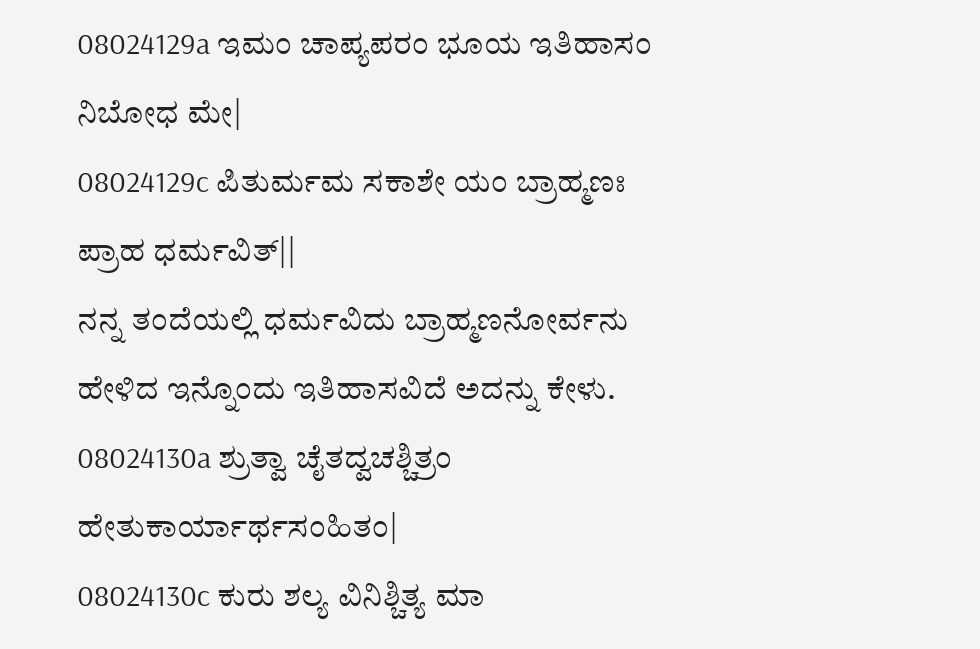08024129a ಇಮಂ ಚಾಪ್ಯಪರಂ ಭೂಯ ಇತಿಹಾಸಂ ನಿಬೋಧ ಮೇ|
08024129c ಪಿತುರ್ಮಮ ಸಕಾಶೇ ಯಂ ಬ್ರಾಹ್ಮಣಃ ಪ್ರಾಹ ಧರ್ಮವಿತ್||
ನನ್ನ ತಂದೆಯಲ್ಲಿ ಧರ್ಮವಿದು ಬ್ರಾಹ್ಮಣನೋರ್ವನು ಹೇಳಿದ ಇನ್ನೊಂದು ಇತಿಹಾಸವಿದೆ ಅದನ್ನು ಕೇಳು.
08024130a ಶ್ರುತ್ವಾ ಚೈತದ್ವಚಶ್ಚಿತ್ರಂ ಹೇತುಕಾರ್ಯಾರ್ಥಸಂಹಿತಂ|
08024130c ಕುರು ಶಲ್ಯ ವಿನಿಶ್ಚಿತ್ಯ ಮಾ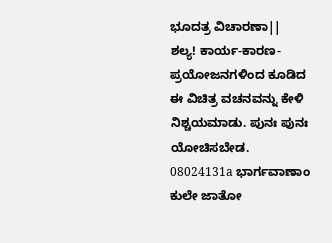ಭೂದತ್ರ ವಿಚಾರಣಾ||
ಶಲ್ಯ! ಕಾರ್ಯ-ಕಾರಣ-ಪ್ರಯೋಜನಗಳಿಂದ ಕೂಡಿದ ಈ ವಿಚಿತ್ರ ವಚನವನ್ನು ಕೇಳಿ ನಿಶ್ಚಯಮಾಡು. ಪುನಃ ಪುನಃ ಯೋಚಿಸಬೇಡ.
08024131a ಭಾರ್ಗವಾಣಾಂ ಕುಲೇ ಜಾತೋ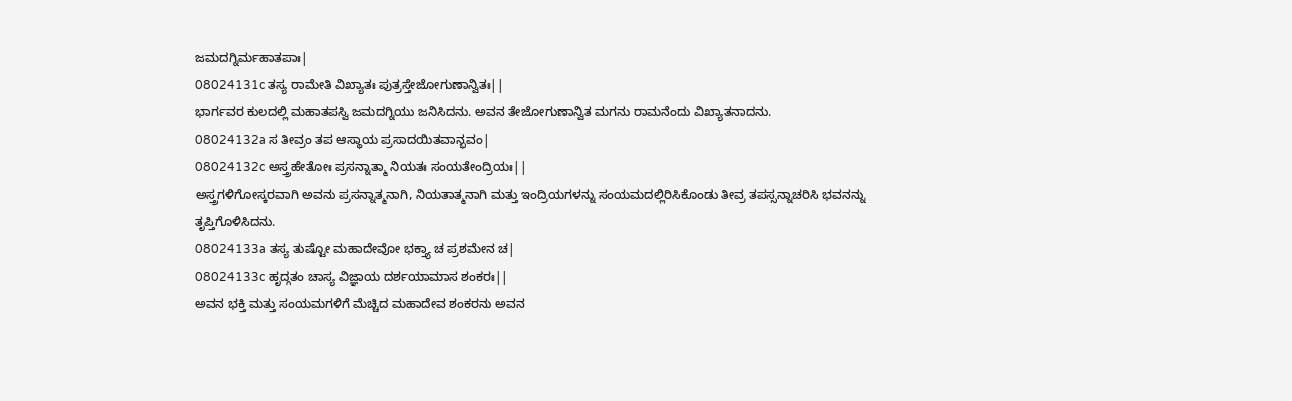ಜಮದಗ್ನಿರ್ಮಹಾತಪಾಃ|
08024131c ತಸ್ಯ ರಾಮೇತಿ ವಿಖ್ಯಾತಃ ಪುತ್ರಸ್ತೇಜೋಗುಣಾನ್ವಿತಃ||
ಭಾರ್ಗವರ ಕುಲದಲ್ಲಿ ಮಹಾತಪಸ್ವಿ ಜಮದಗ್ನಿಯು ಜನಿಸಿದನು. ಅವನ ತೇಜೋಗುಣಾನ್ವಿತ ಮಗನು ರಾಮನೆಂದು ವಿಖ್ಯಾತನಾದನು.
08024132a ಸ ತೀವ್ರಂ ತಪ ಆಸ್ಥಾಯ ಪ್ರಸಾದಯಿತವಾನ್ಭವಂ|
08024132c ಅಸ್ತ್ರಹೇತೋಃ ಪ್ರಸನ್ನಾತ್ಮಾ ನಿಯತಃ ಸಂಯತೇಂದ್ರಿಯಃ||
ಅಸ್ತ್ರಗಳಿಗೋಸ್ಕರವಾಗಿ ಅವನು ಪ್ರಸನ್ನಾತ್ಮನಾಗಿ, ನಿಯತಾತ್ಮನಾಗಿ ಮತ್ತು ಇಂದ್ರಿಯಗಳನ್ನು ಸಂಯಮದಲ್ಲಿರಿಸಿಕೊಂಡು ತೀವ್ರ ತಪಸ್ಸನ್ನಾಚರಿಸಿ ಭವನನ್ನು ತೃಪ್ತಿಗೊಳಿಸಿದನು.
08024133a ತಸ್ಯ ತುಷ್ಟೋ ಮಹಾದೇವೋ ಭಕ್ತ್ಯಾ ಚ ಪ್ರಶಮೇನ ಚ|
08024133c ಹೃದ್ಗತಂ ಚಾಸ್ಯ ವಿಜ್ಞಾಯ ದರ್ಶಯಾಮಾಸ ಶಂಕರಃ||
ಅವನ ಭಕ್ತಿ ಮತ್ತು ಸಂಯಮಗಳಿಗೆ ಮೆಚ್ಚಿದ ಮಹಾದೇವ ಶಂಕರನು ಅವನ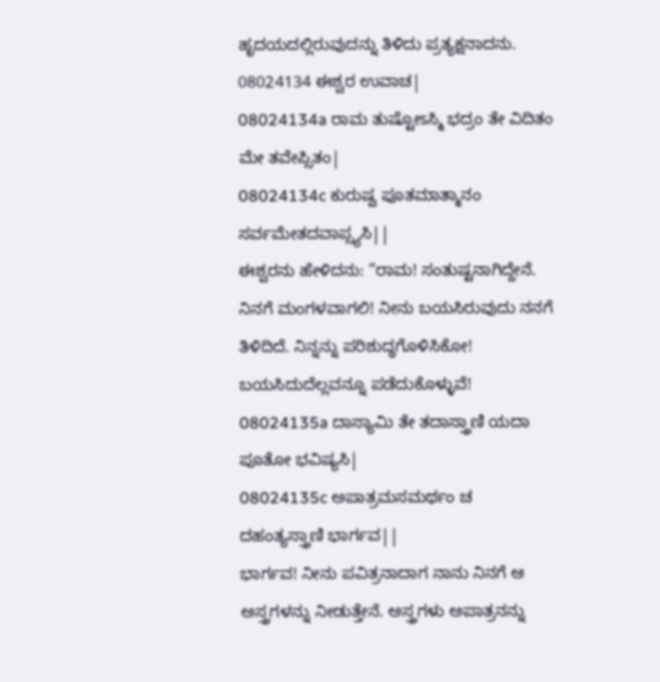ಹೃದಯದಲ್ಲಿರುವುದನ್ನು ತಿಳಿದು ಪ್ರತ್ಯಕ್ಷನಾದನು.
08024134 ಈಶ್ವರ ಉವಾಚ|
08024134a ರಾಮ ತುಷ್ಟೋಽಸ್ಮಿ ಭದ್ರಂ ತೇ ವಿದಿತಂ ಮೇ ತವೇಪ್ಸಿತಂ|
08024134c ಕುರುಷ್ವ ಪೂತಮಾತ್ಮಾನಂ ಸರ್ವಮೇತದವಾಪ್ಸ್ಯಸಿ||
ಈಶ್ವರನು ಹೇಳಿದನು: “ರಾಮ! ಸಂತುಷ್ಟನಾಗಿದ್ದೇನೆ. ನಿನಗೆ ಮಂಗಳವಾಗಲಿ! ನೀನು ಬಯಸಿರುವುದು ನನಗೆ ತಿಳಿದಿದೆ. ನಿನ್ನನ್ನು ಪರಿಶುದ್ಧಗೊಳಿಸಿಕೋ! ಬಯಸಿದುದೆಲ್ಲವನ್ನೂ ಪಡೆದುಕೊಳ್ಳುವೆ!
08024135a ದಾಸ್ಯಾಮಿ ತೇ ತದಾಸ್ತ್ರಾಣಿ ಯದಾ ಪೂತೋ ಭವಿಷ್ಯಸಿ|
08024135c ಅಪಾತ್ರಮಸಮರ್ಥಂ ಚ ದಹಂತ್ಯಸ್ತ್ರಾಣಿ ಭಾರ್ಗವ||
ಭಾರ್ಗವ! ನೀನು ಪವಿತ್ರನಾದಾಗ ನಾನು ನಿನಗೆ ಆ ಅಸ್ತ್ರಗಳನ್ನು ನೀಡುತ್ತೇನೆ. ಅಸ್ತ್ರಗಳು ಅಪಾತ್ರನನ್ನು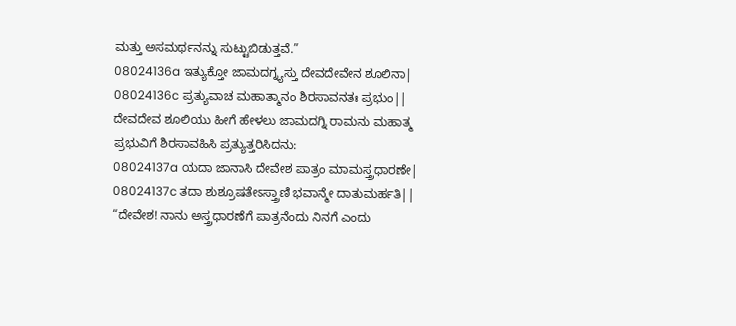ಮತ್ತು ಅಸಮರ್ಥನನ್ನು ಸುಟ್ಟುಬಿಡುತ್ತವೆ.”
08024136a ಇತ್ಯುಕ್ತೋ ಜಾಮದಗ್ನ್ಯಸ್ತು ದೇವದೇವೇನ ಶೂಲಿನಾ|
08024136c ಪ್ರತ್ಯುವಾಚ ಮಹಾತ್ಮಾನಂ ಶಿರಸಾವನತಃ ಪ್ರಭುಂ||
ದೇವದೇವ ಶೂಲಿಯು ಹೀಗೆ ಹೇಳಲು ಜಾಮದಗ್ನಿ ರಾಮನು ಮಹಾತ್ಮ ಪ್ರಭುವಿಗೆ ಶಿರಸಾವಹಿಸಿ ಪ್ರತ್ಯುತ್ತರಿಸಿದನು:
08024137a ಯದಾ ಜಾನಾಸಿ ದೇವೇಶ ಪಾತ್ರಂ ಮಾಮಸ್ತ್ರಧಾರಣೇ|
08024137c ತದಾ ಶುಶ್ರೂಷತೇಽಸ್ತ್ರಾಣಿ ಭವಾನ್ಮೇ ದಾತುಮರ್ಹತಿ||
“ದೇವೇಶ! ನಾನು ಅಸ್ತ್ರಧಾರಣೆಗೆ ಪಾತ್ರನೆಂದು ನಿನಗೆ ಎಂದು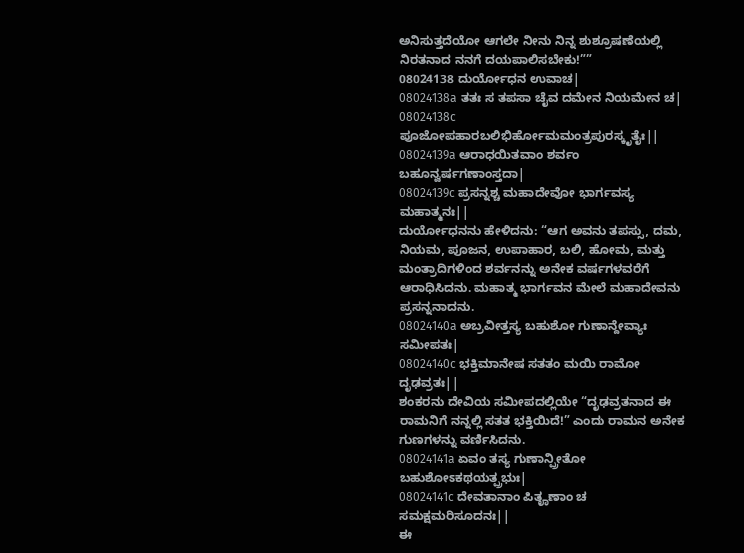ಅನಿಸುತ್ತದೆಯೋ ಆಗಲೇ ನೀನು ನಿನ್ನ ಶುಶ್ರೂಷಣೆಯಲ್ಲಿ ನಿರತನಾದ ನನಗೆ ದಯಪಾಲಿಸಬೇಕು!””
08024138 ದುರ್ಯೋಧನ ಉವಾಚ|
08024138a ತತಃ ಸ ತಪಸಾ ಚೈವ ದಮೇನ ನಿಯಮೇನ ಚ|
08024138c ಪೂಜೋಪಹಾರಬಲಿಭಿರ್ಹೋಮಮಂತ್ರಪುರಸ್ಕೃತೈಃ||
08024139a ಆರಾಧಯಿತವಾಂ ಶರ್ವಂ ಬಹೂನ್ವರ್ಷಗಣಾಂಸ್ತದಾ|
08024139c ಪ್ರಸನ್ನಶ್ಚ ಮಹಾದೇವೋ ಭಾರ್ಗವಸ್ಯ ಮಹಾತ್ಮನಃ||
ದುರ್ಯೋಧನನು ಹೇಳಿದನು: “ಆಗ ಅವನು ತಪಸ್ಸು, ದಮ, ನಿಯಮ, ಪೂಜನ, ಉಪಾಹಾರ, ಬಲಿ, ಹೋಮ, ಮತ್ತು ಮಂತ್ರಾದಿಗಳಿಂದ ಶರ್ವನನ್ನು ಅನೇಕ ವರ್ಷಗಳವರೆಗೆ ಆರಾಧಿಸಿದನು. ಮಹಾತ್ಮ ಭಾರ್ಗವನ ಮೇಲೆ ಮಹಾದೇವನು ಪ್ರಸನ್ನನಾದನು.
08024140a ಅಬ್ರವೀತ್ತಸ್ಯ ಬಹುಶೋ ಗುಣಾನ್ದೇವ್ಯಾಃ ಸಮೀಪತಃ|
08024140c ಭಕ್ತಿಮಾನೇಷ ಸತತಂ ಮಯಿ ರಾಮೋ ದೃಢವ್ರತಃ||
ಶಂಕರನು ದೇವಿಯ ಸಮೀಪದಲ್ಲಿಯೇ “ದೃಢವ್ರತನಾದ ಈ ರಾಮನಿಗೆ ನನ್ನಲ್ಲಿ ಸತತ ಭಕ್ತಿಯಿದೆ!” ಎಂದು ರಾಮನ ಅನೇಕ ಗುಣಗಳನ್ನು ವರ್ಣಿಸಿದನು.
08024141a ಏವಂ ತಸ್ಯ ಗುಣಾನ್ಪ್ರೀತೋ ಬಹುಶೋಽಕಥಯತ್ಪ್ರಭುಃ|
08024141c ದೇವತಾನಾಂ ಪಿತೄಣಾಂ ಚ ಸಮಕ್ಷಮರಿಸೂದನಃ||
ಈ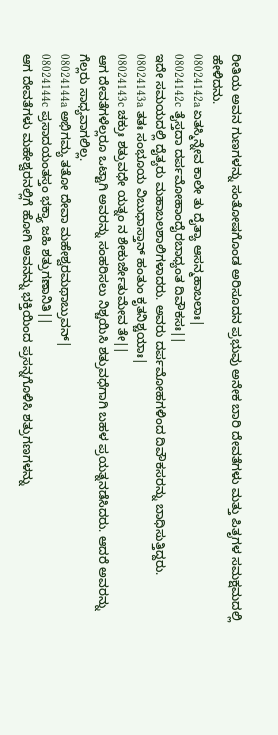ರೀತಿಯ ಅವನ ಗುಣಗಳನ್ನು ಸಂತೋಷಗೊಂಡ ಅರಿಸೂದನ ಪ್ರಭುವು ಅನೇಕ ಬಾರಿ ದೇವತೆಗಳು ಮತ್ತು ಪಿತೃಗಳ ಸಮಕ್ಷಮದಲ್ಲಿ ಹೇಳಿದನು.
08024142a ಏತಸ್ಮಿನ್ನೇವ ಕಾಲೇ ತು ದೈತ್ಯಾ ಆಸನ್ಮಹಾಬಲಾಃ|
08024142c ತೈಸ್ತದಾ ದರ್ಪಮೋಹಾಂದೈರಬಾಧ್ಯಂತ ದಿವೌಕಸಃ||
ಇದೇ ಸಮಯದಲ್ಲಿ ದೈತ್ಯರು ಮಹಾಬಲಶಾಲಿಗಳಾದರು. ಅವರು ದರ್ಪಮೋಹಗಳಿಂದ ದಿವೌಕಸರನ್ನು ಬಾಧಿಸುತ್ತಿದ್ದರು.
08024143a ತತಃ ಸಂಭೂಯ ವಿಬುಧಾಸ್ತಾನ್ ಹಂತುಂ ಕೃತನಿಶ್ಚಯಾಃ|
08024143c ಚಕ್ರುಃ ಶತ್ರುವಧೇ ಯತ್ನಂ ನ ಶೇಕುರ್ಜೇತುಮೇವ ತೇ||
ಆಗ ದೇವತೆಗಳೆಲ್ಲರೂ ಒಟ್ಟಾಗಿ ಅವರನ್ನು ಸಂಹರಿಸಲು ನಿಶ್ಚಯಿಸಿ ಶತ್ರುವಧೆಗಾಗಿ ಬಹಳ ಪ್ರಯತ್ನನಡೆಸಿದರು. ಆದರೆ ಅವರನ್ನು ಗೆಲ್ಲರು ಸಾಧ್ಯವಾಗಲಿಲ್ಲ.
08024144a ಅಭಿಗಮ್ಯ ತತೋ ದೇವಾ ಮಹೇಶ್ವರಮಥಾಬ್ರುವನ್|
08024144c ಪ್ರಸಾದಯಂತಸ್ತಂ ಭಕ್ತ್ಯಾ ಜಹಿ ಶತ್ರುಗಣಾನಿತಿ||
ಆಗ ದೇವತೆಗಳು ಮಹೇಶ್ವರನಲ್ಲಿಗೆ ಹೋಗಿ ಅವನನ್ನು ಭಕ್ತಿಯಿಂದ ಪ್ರಸನ್ನಗೊಳಿಸಿ ಶತ್ರುಗಣಗಳನ್ನು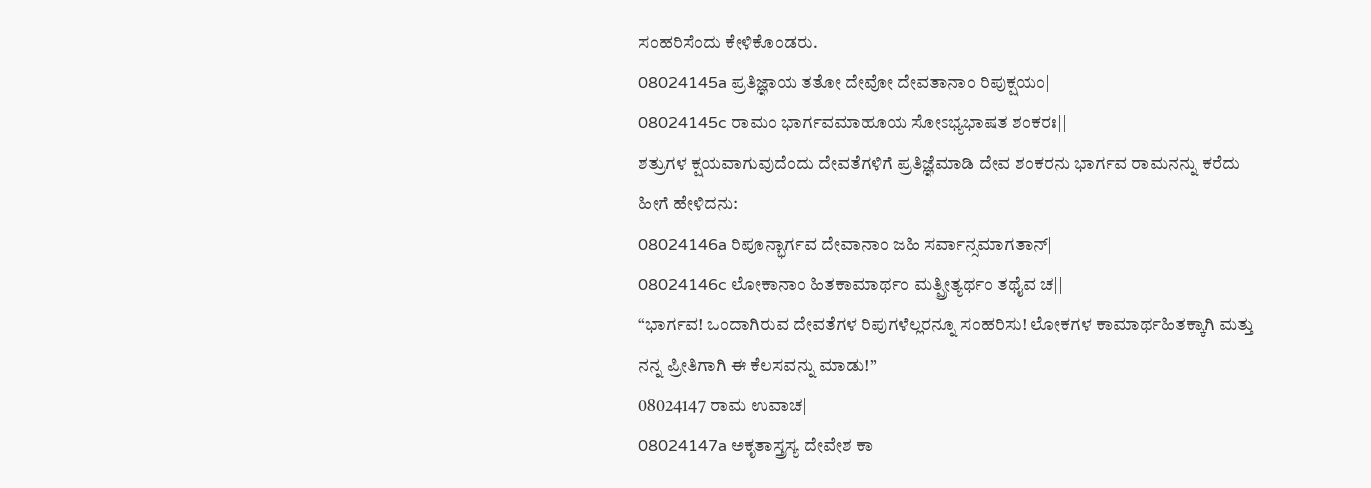ಸಂಹರಿಸೆಂದು ಕೇಳಿಕೊಂಡರು.
08024145a ಪ್ರತಿಜ್ಞಾಯ ತತೋ ದೇವೋ ದೇವತಾನಾಂ ರಿಪುಕ್ಷಯಂ|
08024145c ರಾಮಂ ಭಾರ್ಗವಮಾಹೂಯ ಸೋಽಭ್ಯಭಾಷತ ಶಂಕರಃ||
ಶತ್ರುಗಳ ಕ್ಷಯವಾಗುವುದೆಂದು ದೇವತೆಗಳಿಗೆ ಪ್ರತಿಜ್ಞೆಮಾಡಿ ದೇವ ಶಂಕರನು ಭಾರ್ಗವ ರಾಮನನ್ನು ಕರೆದು ಹೀಗೆ ಹೇಳಿದನು:
08024146a ರಿಪೂನ್ಭಾರ್ಗವ ದೇವಾನಾಂ ಜಹಿ ಸರ್ವಾನ್ಸಮಾಗತಾನ್|
08024146c ಲೋಕಾನಾಂ ಹಿತಕಾಮಾರ್ಥಂ ಮತ್ಪ್ರೀತ್ಯರ್ಥಂ ತಥೈವ ಚ||
“ಭಾರ್ಗವ! ಒಂದಾಗಿರುವ ದೇವತೆಗಳ ರಿಪುಗಳೆಲ್ಲರನ್ನೂ ಸಂಹರಿಸು! ಲೋಕಗಳ ಕಾಮಾರ್ಥಹಿತಕ್ಕಾಗಿ ಮತ್ತು ನನ್ನ ಪ್ರೀತಿಗಾಗಿ ಈ ಕೆಲಸವನ್ನು ಮಾಡು!”
08024147 ರಾಮ ಉವಾಚ|
08024147a ಅಕೃತಾಸ್ತ್ರಸ್ಯ ದೇವೇಶ ಕಾ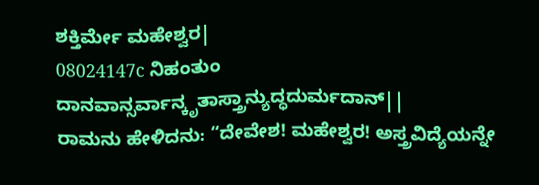ಶಕ್ತಿರ್ಮೇ ಮಹೇಶ್ವರ|
08024147c ನಿಹಂತುಂ ದಾನವಾನ್ಸರ್ವಾನ್ಕೃತಾಸ್ತ್ರಾನ್ಯುದ್ಧದುರ್ಮದಾನ್||
ರಾಮನು ಹೇಳಿದನು: “ದೇವೇಶ! ಮಹೇಶ್ವರ! ಅಸ್ತ್ರವಿದ್ಯೆಯನ್ನೇ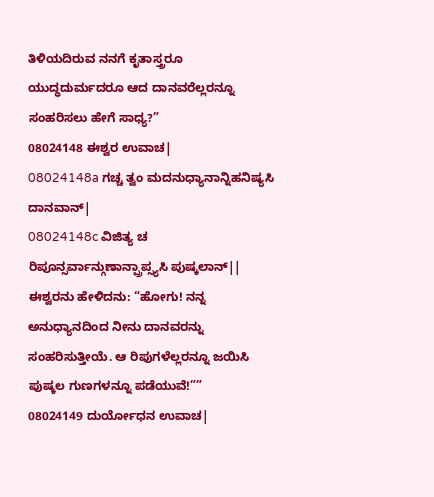ತಿಳಿಯದಿರುವ ನನಗೆ ಕೃತಾಸ್ತ್ರರೂ ಯುದ್ಧದುರ್ಮದರೂ ಆದ ದಾನವರೆಲ್ಲರನ್ನೂ ಸಂಹರಿಸಲು ಹೇಗೆ ಸಾಧ್ಯ?”
08024148 ಈಶ್ವರ ಉವಾಚ|
08024148a ಗಚ್ಚ ತ್ವಂ ಮದನುಧ್ಯಾನಾನ್ನಿಹನಿಷ್ಯಸಿ ದಾನವಾನ್|
08024148c ವಿಜಿತ್ಯ ಚ ರಿಪೂನ್ಸರ್ವಾನ್ಗುಣಾನ್ಪ್ರಾಪ್ಸ್ಯಸಿ ಪುಷ್ಕಲಾನ್||
ಈಶ್ವರನು ಹೇಳಿದನು: “ಹೋಗು! ನನ್ನ ಅನುಧ್ಯಾನದಿಂದ ನೀನು ದಾನವರನ್ನು ಸಂಹರಿಸುತ್ತೀಯೆ. ಆ ರಿಪುಗಳೆಲ್ಲರನ್ನೂ ಜಯಿಸಿ ಪುಷ್ಕಲ ಗುಣಗಳನ್ನೂ ಪಡೆಯುವೆ!””
08024149 ದುರ್ಯೋಧನ ಉವಾಚ|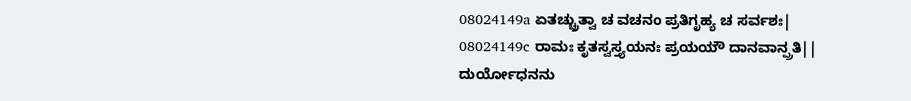08024149a ಏತಚ್ಚ್ರುತ್ವಾ ಚ ವಚನಂ ಪ್ರತಿಗೃಹ್ಯ ಚ ಸರ್ವಶಃ|
08024149c ರಾಮಃ ಕೃತಸ್ವಸ್ತ್ಯಯನಃ ಪ್ರಯಯೌ ದಾನವಾನ್ಪ್ರತಿ||
ದುರ್ಯೋಧನನು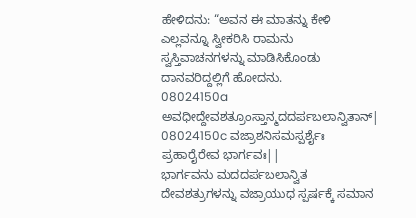ಹೇಳಿದನು: “ಅವನ ಈ ಮಾತನ್ನು ಕೇಳಿ ಎಲ್ಲವನ್ನೂ ಸ್ವೀಕರಿಸಿ ರಾಮನು ಸ್ವಸ್ತಿವಾಚನಗಳನ್ನು ಮಾಡಿಸಿಕೊಂಡು ದಾನವರಿದ್ದಲ್ಲಿಗೆ ಹೋದನು.
08024150a ಅವಧೀದ್ದೇವಶತ್ರೂಂಸ್ತಾನ್ಮದದರ್ಪಬಲಾನ್ವಿತಾನ್|
08024150c ವಜ್ರಾಶನಿಸಮಸ್ಪರ್ಶೈಃ ಪ್ರಹಾರೈರೇವ ಭಾರ್ಗವಃ||
ಭಾರ್ಗವನು ಮದದರ್ಪಬಲಾನ್ವಿತ ದೇವಶತ್ರುಗಳನ್ನು ವಜ್ರಾಯುಧ ಸ್ಪರ್ಷಕ್ಕೆ ಸಮಾನ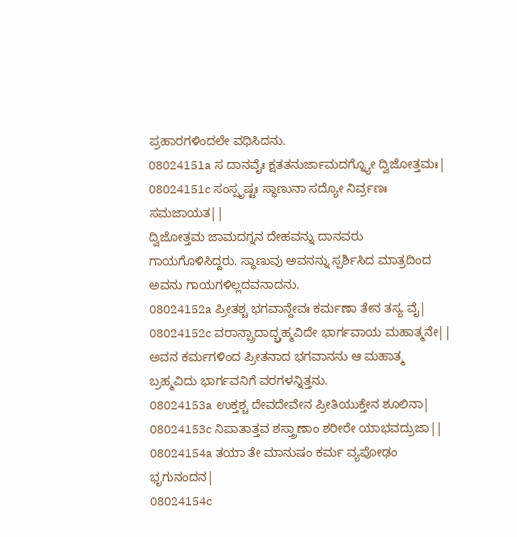ಪ್ರಹಾರಗಳಿಂದಲೇ ವಧಿಸಿದನು.
08024151a ಸ ದಾನವೈಃ ಕ್ಷತತನುರ್ಜಾಮದಗ್ನ್ಯೋ ದ್ವಿಜೋತ್ತಮಃ|
08024151c ಸಂಸ್ಪೃಷ್ಟಃ ಸ್ಥಾಣುನಾ ಸದ್ಯೋ ನಿರ್ವ್ರಣಃ ಸಮಜಾಯತ||
ದ್ವಿಜೋತ್ತಮ ಜಾಮದಗ್ನನ ದೇಹವನ್ನು ದಾನವರು ಗಾಯಗೊಳಿಸಿದ್ದರು. ಸ್ಥಾಣುವು ಅವನನ್ನು ಸ್ಪರ್ಶಿಸಿದ ಮಾತ್ರದಿಂದ ಅವನು ಗಾಯಗಳಿಲ್ಲದವನಾದನು.
08024152a ಪ್ರೀತಶ್ಚ ಭಗವಾನ್ದೇವಃ ಕರ್ಮಣಾ ತೇನ ತಸ್ಯ ವೈ|
08024152c ವರಾನ್ಪ್ರಾದಾದ್ಬ್ರಹ್ಮವಿದೇ ಭಾರ್ಗವಾಯ ಮಹಾತ್ಮನೇ||
ಅವನ ಕರ್ಮಗಳಿಂದ ಪ್ರೀತನಾದ ಭಗವಾನನು ಆ ಮಹಾತ್ಮ ಬ್ರಹ್ಮವಿದು ಭಾರ್ಗವನಿಗೆ ವರಗಳನ್ನಿತ್ತನು.
08024153a ಉಕ್ತಶ್ಚ ದೇವದೇವೇನ ಪ್ರೀತಿಯುಕ್ತೇನ ಶೂಲಿನಾ|
08024153c ನಿಪಾತಾತ್ತವ ಶಸ್ತ್ರಾಣಾಂ ಶರೀರೇ ಯಾಭವದ್ರುಜಾ||
08024154a ತಯಾ ತೇ ಮಾನುಷಂ ಕರ್ಮ ವ್ಯಪೋಢಂ ಭೃಗುನಂದನ|
08024154c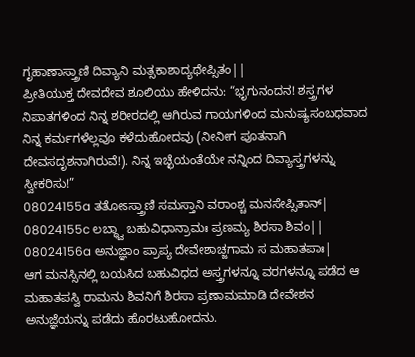ಗೃಹಾಣಾಸ್ತ್ರಾಣಿ ದಿವ್ಯಾನಿ ಮತ್ಸಕಾಶಾದ್ಯಥೇಪ್ಸಿತಂ||
ಪ್ರೀತಿಯುಕ್ತ ದೇವದೇವ ಶೂಲಿಯು ಹೇಳಿದನು: “ಭೃಗುನಂದನ! ಶಸ್ತ್ರಗಳ ನಿಪಾತಗಳಿಂದ ನಿನ್ನ ಶರೀರದಲ್ಲಿ ಆಗಿರುವ ಗಾಯಗಳಿಂದ ಮನುಷ್ಯಸಂಬಧವಾದ ನಿನ್ನ ಕರ್ಮಗಳೆಲ್ಲವೂ ಕಳೆದುಹೋದವು (ನೀನೀಗ ಪೂತನಾಗಿ ದೇವಸದೃಶನಾಗಿರುವೆ!). ನಿನ್ನ ಇಚ್ಛೆಯಂತೆಯೇ ನನ್ನಿಂದ ದಿವ್ಯಾಸ್ತ್ರಗಳನ್ನು ಸ್ವೀಕರಿಸು!”
08024155a ತತೋಽಸ್ತ್ರಾಣಿ ಸಮಸ್ತಾನಿ ವರಾಂಶ್ಚ ಮನಸೇಪ್ಸಿತಾನ್|
08024155c ಲಬ್ಧ್ವಾ ಬಹುವಿಧಾನ್ರಾಮಃ ಪ್ರಣಮ್ಯ ಶಿರಸಾ ಶಿವಂ||
08024156a ಅನುಜ್ಞಾಂ ಪ್ರಾಪ್ಯ ದೇವೇಶಾಚ್ಜಗಾಮ ಸ ಮಹಾತಪಾಃ|
ಆಗ ಮನಸ್ಸಿನಲ್ಲಿ ಬಯಸಿದ ಬಹುವಿಧದ ಅಸ್ತ್ರಗಳನ್ನೂ ವರಗಳನ್ನೂ ಪಡೆದ ಆ ಮಹಾತಪಸ್ವಿ ರಾಮನು ಶಿವನಿಗೆ ಶಿರಸಾ ಪ್ರಣಾಮಮಾಡಿ ದೇವೇಶನ ಅನುಜ್ಞೆಯನ್ನು ಪಡೆದು ಹೊರಟುಹೋದನು.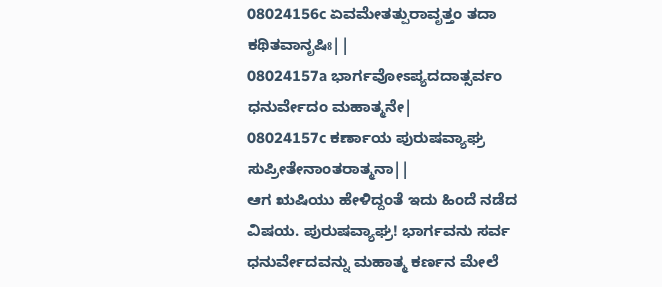08024156c ಏವಮೇತತ್ಪುರಾವೃತ್ತಂ ತದಾ ಕಥಿತವಾನೃಷಿಃ||
08024157a ಭಾರ್ಗವೋಽಪ್ಯದದಾತ್ಸರ್ವಂ ಧನುರ್ವೇದಂ ಮಹಾತ್ಮನೇ|
08024157c ಕರ್ಣಾಯ ಪುರುಷವ್ಯಾಘ್ರ ಸುಪ್ರೀತೇನಾಂತರಾತ್ಮನಾ||
ಆಗ ಋಷಿಯು ಹೇಳಿದ್ದಂತೆ ಇದು ಹಿಂದೆ ನಡೆದ ವಿಷಯ. ಪುರುಷವ್ಯಾಘ್ರ! ಭಾರ್ಗವನು ಸರ್ವ ಧನುರ್ವೇದವನ್ನು ಮಹಾತ್ಮ ಕರ್ಣನ ಮೇಲೆ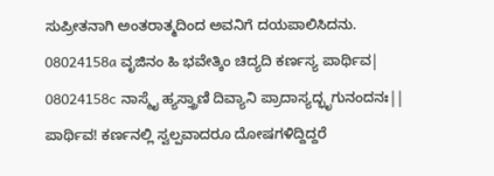ಸುಪ್ರೀತನಾಗಿ ಅಂತರಾತ್ಮದಿಂದ ಅವನಿಗೆ ದಯಪಾಲಿಸಿದನು.
08024158a ವೃಜಿನಂ ಹಿ ಭವೇತ್ಕಿಂ ಚಿದ್ಯದಿ ಕರ್ಣಸ್ಯ ಪಾರ್ಥಿವ|
08024158c ನಾಸ್ಮೈ ಹ್ಯಸ್ತ್ರಾಣಿ ದಿವ್ಯಾನಿ ಪ್ರಾದಾಸ್ಯದ್ಭೃಗುನಂದನಃ||
ಪಾರ್ಥಿವ! ಕರ್ಣನಲ್ಲಿ ಸ್ವಲ್ಪವಾದರೂ ದೋಷಗಳಿದ್ದಿದ್ದರೆ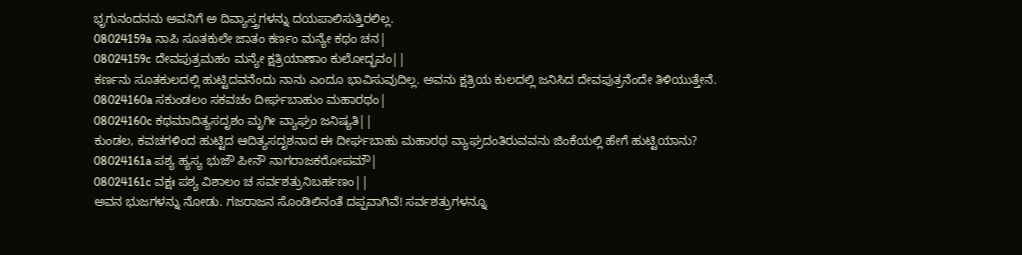ಭೃಗುನಂದನನು ಅವನಿಗೆ ಅ ದಿವ್ಯಾಸ್ತ್ರಗಳನ್ನು ದಯಪಾಲಿಸುತ್ತಿರಲಿಲ್ಲ.
08024159a ನಾಪಿ ಸೂತಕುಲೇ ಜಾತಂ ಕರ್ಣಂ ಮನ್ಯೇ ಕಥಂ ಚನ|
08024159c ದೇವಪುತ್ರಮಹಂ ಮನ್ಯೇ ಕ್ಷತ್ರಿಯಾಣಾಂ ಕುಲೋದ್ಭವಂ||
ಕರ್ಣನು ಸೂತಕುಲದಲ್ಲಿ ಹುಟ್ಟಿದವನೆಂದು ನಾನು ಎಂದೂ ಭಾವಿಸುವುದಿಲ್ಲ. ಅವನು ಕ್ಷತ್ರಿಯ ಕುಲದಲ್ಲಿ ಜನಿಸಿದ ದೇವಪುತ್ರನೆಂದೇ ತಿಳಿಯುತ್ತೇನೆ.
08024160a ಸಕುಂಡಲಂ ಸಕವಚಂ ದೀರ್ಘಬಾಹುಂ ಮಹಾರಥಂ|
08024160c ಕಥಮಾದಿತ್ಯಸದೃಶಂ ಮೃಗೀ ವ್ಯಾಘ್ರಂ ಜನಿಷ್ಯತಿ||
ಕುಂಡಲ, ಕವಚಗಳಿಂದ ಹುಟ್ಟಿದ ಆದಿತ್ಯಸದೃಶನಾದ ಈ ದೀರ್ಘಬಾಹು ಮಹಾರಥ ವ್ಯಾಘ್ರದಂತಿರುವವನು ಜಿಂಕೆಯಲ್ಲಿ ಹೇಗೆ ಹುಟ್ಟಿಯಾನು?
08024161a ಪಶ್ಯ ಹ್ಯಸ್ಯ ಭುಜೌ ಪೀನೌ ನಾಗರಾಜಕರೋಪಮೌ|
08024161c ವಕ್ಷಃ ಪಶ್ಯ ವಿಶಾಲಂ ಚ ಸರ್ವಶತ್ರುನಿಬರ್ಹಣಂ||
ಅವನ ಭುಜಗಳನ್ನು ನೋಡು. ಗಜರಾಜನ ಸೊಂಡಿಲಿನಂತೆ ದಪ್ಪವಾಗಿವೆ! ಸರ್ವಶತ್ರುಗಳನ್ನೂ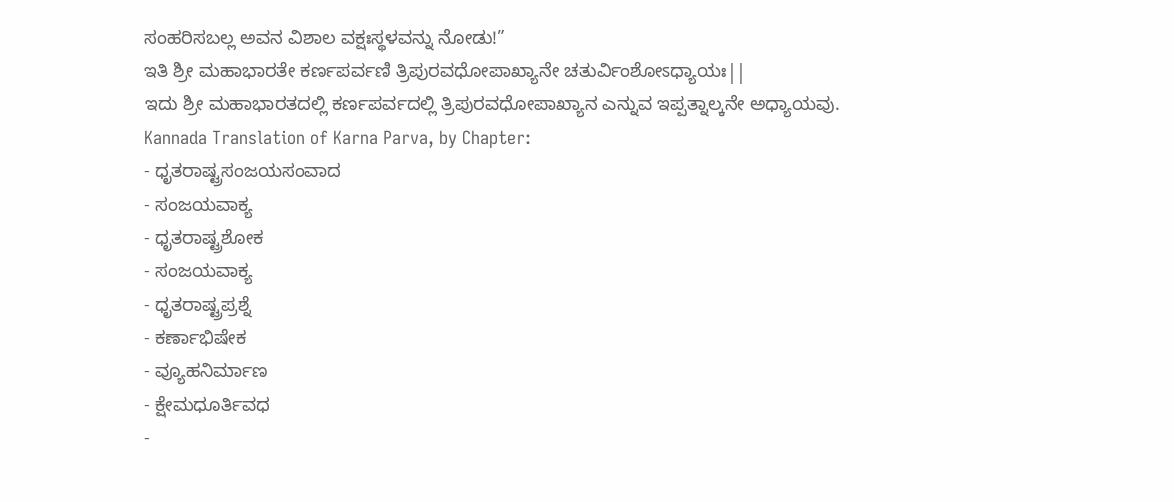ಸಂಹರಿಸಬಲ್ಲ ಅವನ ವಿಶಾಲ ವಕ್ಷಃಸ್ಥಳವನ್ನು ನೋಡು!”
ಇತಿ ಶ್ರೀ ಮಹಾಭಾರತೇ ಕರ್ಣಪರ್ವಣಿ ತ್ರಿಪುರವಧೋಪಾಖ್ಯಾನೇ ಚತುರ್ವಿಂಶೋಽಧ್ಯಾಯಃ||
ಇದು ಶ್ರೀ ಮಹಾಭಾರತದಲ್ಲಿ ಕರ್ಣಪರ್ವದಲ್ಲಿ ತ್ರಿಪುರವಧೋಪಾಖ್ಯಾನ ಎನ್ನುವ ಇಪ್ಪತ್ನಾಲ್ಕನೇ ಅಧ್ಯಾಯವು.
Kannada Translation of Karna Parva, by Chapter:
- ಧೃತರಾಷ್ಟ್ರಸಂಜಯಸಂವಾದ
- ಸಂಜಯವಾಕ್ಯ
- ಧೃತರಾಷ್ಟ್ರಶೋಕ
- ಸಂಜಯವಾಕ್ಯ
- ಧೃತರಾಷ್ಟ್ರಪ್ರಶ್ನೆ
- ಕರ್ಣಾಭಿಷೇಕ
- ವ್ಯೂಹನಿರ್ಮಾಣ
- ಕ್ಷೇಮಧೂರ್ತಿವಧ
-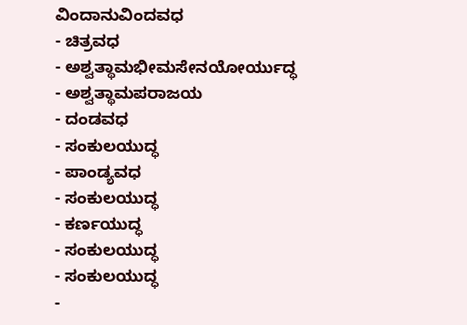ವಿಂದಾನುವಿಂದವಧ
- ಚಿತ್ರವಧ
- ಅಶ್ವತ್ಥಾಮಭೀಮಸೇನಯೋರ್ಯುದ್ಧ
- ಅಶ್ವತ್ಥಾಮಪರಾಜಯ
- ದಂಡವಧ
- ಸಂಕುಲಯುದ್ಧ
- ಪಾಂಡ್ಯವಧ
- ಸಂಕುಲಯುದ್ಧ
- ಕರ್ಣಯುದ್ಧ
- ಸಂಕುಲಯುದ್ಧ
- ಸಂಕುಲಯುದ್ಧ
-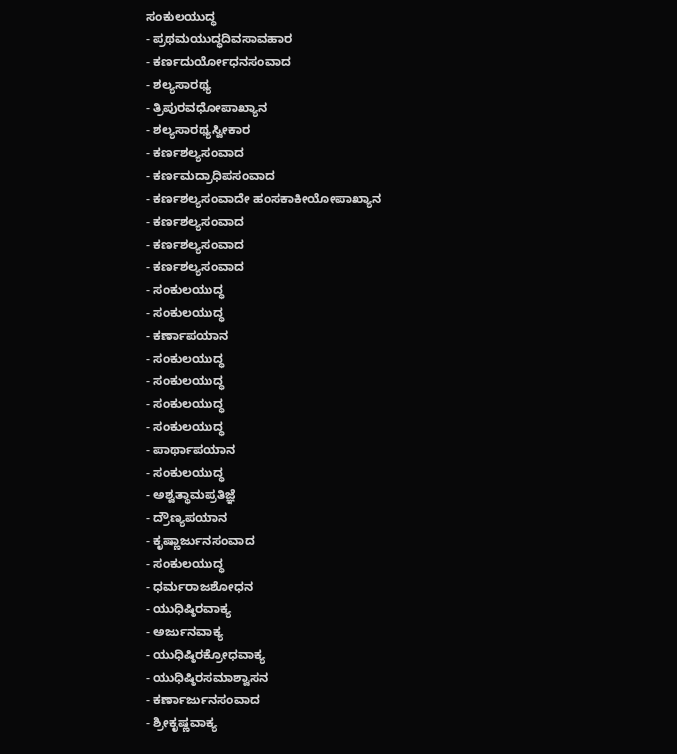ಸಂಕುಲಯುದ್ಧ
- ಪ್ರಥಮಯುದ್ಧದಿವಸಾವಹಾರ
- ಕರ್ಣದುರ್ಯೋಧನಸಂವಾದ
- ಶಲ್ಯಸಾರಥ್ಯ
- ತ್ರಿಪುರವಧೋಪಾಖ್ಯಾನ
- ಶಲ್ಯಸಾರಥ್ಯಸ್ವೀಕಾರ
- ಕರ್ಣಶಲ್ಯಸಂವಾದ
- ಕರ್ಣಮದ್ರಾಧಿಪಸಂವಾದ
- ಕರ್ಣಶಲ್ಯಸಂವಾದೇ ಹಂಸಕಾಕೀಯೋಪಾಖ್ಯಾನ
- ಕರ್ಣಶಲ್ಯಸಂವಾದ
- ಕರ್ಣಶಲ್ಯಸಂವಾದ
- ಕರ್ಣಶಲ್ಯಸಂವಾದ
- ಸಂಕುಲಯುದ್ಧ
- ಸಂಕುಲಯುದ್ಧ
- ಕರ್ಣಾಪಯಾನ
- ಸಂಕುಲಯುದ್ಧ
- ಸಂಕುಲಯುದ್ಧ
- ಸಂಕುಲಯುದ್ಧ
- ಸಂಕುಲಯುದ್ಧ
- ಪಾರ್ಥಾಪಯಾನ
- ಸಂಕುಲಯುದ್ಧ
- ಅಶ್ವತ್ಥಾಮಪ್ರತಿಜ್ಞೆ
- ದ್ರೌಣ್ಯಪಯಾನ
- ಕೃಷ್ಣಾರ್ಜುನಸಂವಾದ
- ಸಂಕುಲಯುದ್ಧ
- ಧರ್ಮರಾಜಶೋಧನ
- ಯುಧಿಷ್ಠಿರವಾಕ್ಯ
- ಅರ್ಜುನವಾಕ್ಯ
- ಯುಧಿಷ್ಠಿರಕ್ರೋಧವಾಕ್ಯ
- ಯುಧಿಷ್ಠಿರಸಮಾಶ್ವಾಸನ
- ಕರ್ಣಾರ್ಜುನಸಂವಾದ
- ಶ್ರೀಕೃಷ್ಣವಾಕ್ಯ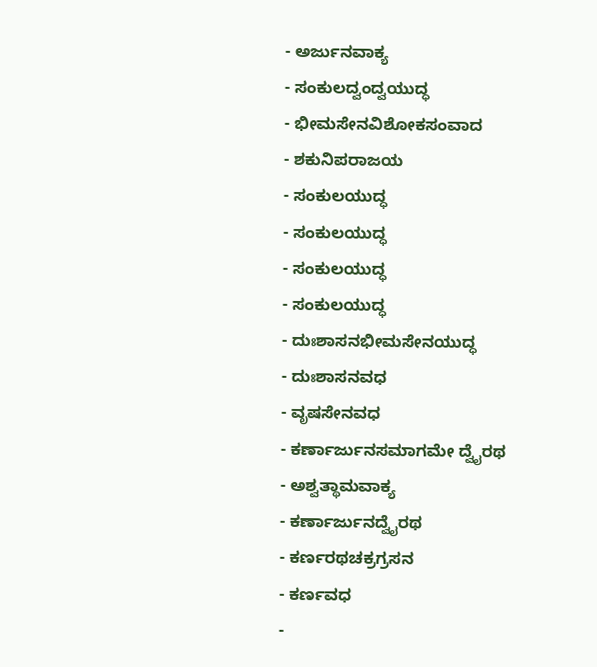- ಅರ್ಜುನವಾಕ್ಯ
- ಸಂಕುಲದ್ವಂದ್ವಯುದ್ಧ
- ಭೀಮಸೇನವಿಶೋಕಸಂವಾದ
- ಶಕುನಿಪರಾಜಯ
- ಸಂಕುಲಯುದ್ಧ
- ಸಂಕುಲಯುದ್ಧ
- ಸಂಕುಲಯುದ್ಧ
- ಸಂಕುಲಯುದ್ಧ
- ದುಃಶಾಸನಭೀಮಸೇನಯುದ್ಧ
- ದುಃಶಾಸನವಧ
- ವೃಷಸೇನವಧ
- ಕರ್ಣಾರ್ಜುನಸಮಾಗಮೇ ದ್ವೈರಥ
- ಅಶ್ವತ್ಥಾಮವಾಕ್ಯ
- ಕರ್ಣಾರ್ಜುನದ್ವೈರಥ
- ಕರ್ಣರಥಚಕ್ರಗ್ರಸನ
- ಕರ್ಣವಧ
-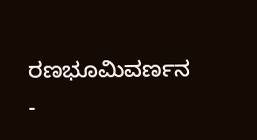ರಣಭೂಮಿವರ್ಣನ
-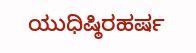ಯುಧಿಷ್ಠಿರಹರ್ಷ